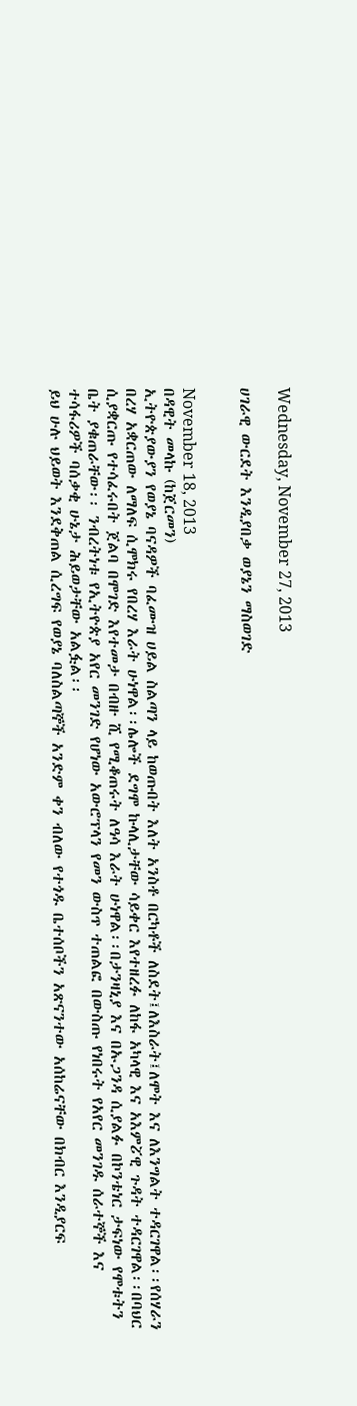Wednesday, November 27, 2013

ሀገራዊ ውርደት እንዲያበቃ ወያኔን ማስወገድ


November 18, 2013
በዳዊት መላኩ (ከጀርመን)
ኢትዮጵያውያን የወያኔ ባናዳዎች ባፈሙዝ ሀይል ስልጣን ላይ ከወጡበት እለት አንስቶ በርካቶች ለስደት፤ለእስራት፤ለሞት እና ለእንግልት ተዳርገዋል፡፡የሰሃራን በረሃ አቋርጠው ለማለፍ ሲሞክሩ የበረሃ እራት ሁነዋል፡፡ሌሎች ደግሞ ኩላሊታቸው ሳይቀር እየተዘረፉ ለከፋ አካላዊ እና አእምፘዊ ጉዳት ተዳርገዋል፡፡በባህር ሲያቋርጡ የተሳፈሩበት ጀልባ በሞገድ እየተመታ በብዙ ሺ የሚቆጠሩት ለዓሳ እራት ሁነዋል፡፡በታንዛኒያ እና በኡጋንዳ ሲያልፉ በኮንቴነር ታፍነው የሞቱትን ቤት ያቁጠራቸው፡፡ ንብረትነቱ የኢትዮጵያ አየር መንገድ የሆነው አውሮፕላን የመን ውስጥ ተጠልፎ በውስጡ የነበሩት የአየር መንገዱ ሰራተኞች እና ተሳፋሪዎች ባሰቃቂ ሁኔታ ሕይወታቸው አልፏል፡፡
ይህ ሁሉ ህይወት እንደቅጠል ሲረግፍ የወያኔ ባለስልጣኞች አንድም ቀን ብለው የተጎዱ ቤተሰቦችን አጽናንተው አሰከሬናቸው በክብር እንዲያርፍ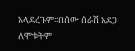አላደረጉም፡፡በሰው ሰራሽ አደጋ ለሞቱትም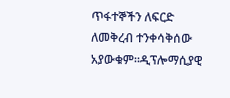ጥፋተኞችን ለፍርድ ለመቅረብ ተንቀሳቅሰው አያውቁም፡፡ዲፕሎማሲያዊ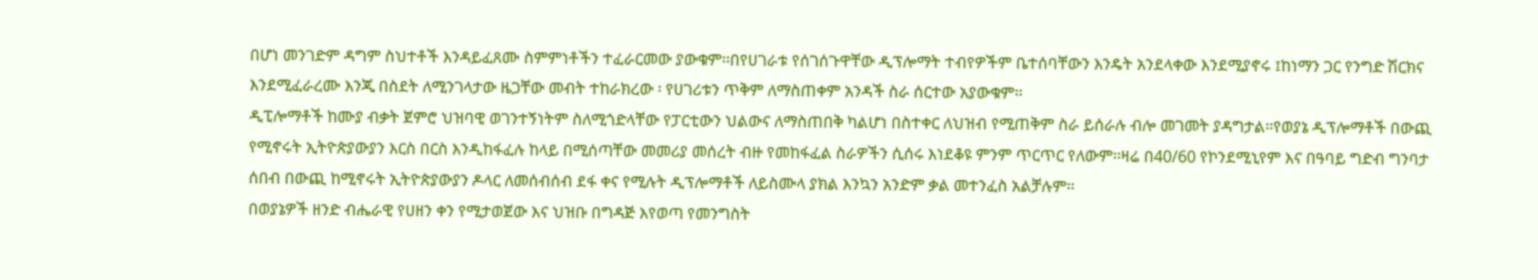በሆነ መንገድም ዳግም ስህተቶች እንዳይፈጸሙ ስምምነቶችን ተፈራርመው ያውቁም፡፡በየሀገራቱ የሰገሰጉዋቸው ዲፕሎማት ተብየዎችም ቤተሰባቸውን እንዴት አንደላቀው እንደሚያኖሩ ፤ከነማን ጋር የንግድ ሽርክና እንደሚፈራረሙ እንጂ በስደት ለሚንገላታው ዜጋቸው መብት ተከራክረው ፡ የሀገሪቱን ጥቅም ለማስጠቀም አንዳች ስራ ሰርተው አያውቁም፡፡
ዲፒሎማቶች ከሙያ ብቃት ጀምሮ ህዝባዊ ወገንተኝነትም ስለሚጎድላቸው የፓርቲውን ህልውና ለማስጠበቅ ካልሆነ በስተቀር ለህዝብ የሚጠቅም ስራ ይሰራሉ ብሎ መገመት ያዳግታል፡፡የወያኔ ዲፕሎማቶች በውጪ የሚኖሩት ኢትዮጵያውያን እርስ በርስ እንዲከፋፈሉ ከላይ በሚሰጣቸው መመሪያ መሰረት ብዙ የመከፋፈል ስራዎችን ሲሰሩ እነደቆዩ ምንም ጥርጥር የለውም፡፡ዛሬ በ40/60 የኮንደሚኒየም እና በዓባይ ግድብ ግንባታ ሰበብ በውጪ ከሚኖሩት ኢትዮጵያውያን ዶላር ለመሰብሰብ ደፋ ቀና የሚሉት ዲፕሎማቶች ለይስሙላ ያክል እንኳን አንድም ቃል መተንፈስ አልቻሉም፡፡
በወያኔዎች ዘንድ ብሔራዊ የሀዘን ቀን የሚታወጀው እና ህዝቡ በግዳጅ እየወጣ የመንግስት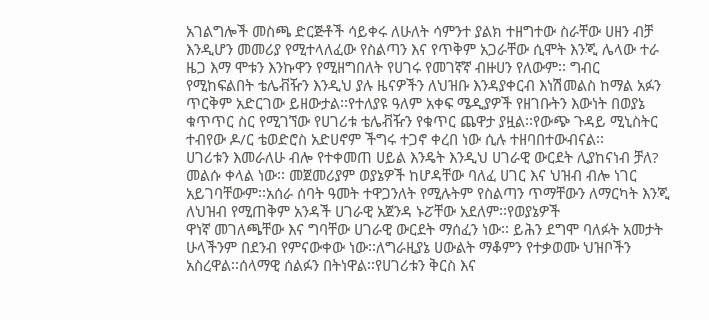አገልግሎች መስጫ ድርጅቶች ሳይቀሩ ለሁለት ሳምንተ ያልክ ተዘግተው ስራቸው ሀዘን ብቻ እንዲሆን መመሪያ የሚተላለፈው የስልጣን እና የጥቅም አጋራቸው ሲሞት እንጂ ሌላው ተራ ዜጋ እማ ሞቱን እንኩዋን የሚዘግበለት የሀገሩ የመገኛኛ ብዙሀን የለውም፡፡ ግብር የሚከፍልበት ቴሌቭዥን እንዲህ ያሉ ዜናዎችን ለህዝቡ እንዳያቀርብ እነሽመልስ ከማል አፉን ጥርቅም አድርገው ይዘውታል፡፡የተለያዩ ዓለም አቀፍ ሜዲያዎች የዘገቡትን እውነት በወያኔ ቁጥጥር ስር የሚገኘው የሀገሪቱ ቴሌቭዥን የቁጥር ጨዋታ ያዟል፡፡የውጭ ጉዳይ ሚኒስትር ተብየው ዶ/ር ቴወድሮስ አድሀኖም ችግሩ ተጋኖ ቀረበ ነው ሲሉ ተዘባበተውብናል፡፡
ሀገሪቱን እመራለሁ ብሎ የተቀመጠ ሀይል እንዴት እንዲህ ሀገራዊ ውርደት ሊያከናነብ ቻለ? መልሱ ቀላል ነው፡፡ መጀመሪያም ወያኔዎች ከሆዳቸው ባለፈ ሀገር እና ህዝብ ብሎ ነገር አይገባቸውም፡፡አሰራ ሰባት ዓመት ተዋጋንለት የሚሉትም የስልጣን ጥማቸውን ለማርካት እንጂ ለህዝብ የሚጠቅም አንዳች ሀገራዊ አጀንዳ ኑፘቸው አደለም፡፡የወያኔዎች
ዋነኛ መገለጫቸው እና ግባቸው ሀገራዊ ውርደት ማሰፈን ነው፡፡ ይሕን ደግሞ ባለፉት አመታት ሁላችንም በደንብ የምናውቀው ነው፡፡ለግራዚያኔ ሀውልት ማቆምን የተቃወሙ ህዝቦችን አስረዋል፡፡ሰላማዊ ሰልፉን በትነዋል፡፡የሀገሪቱን ቅርስ እና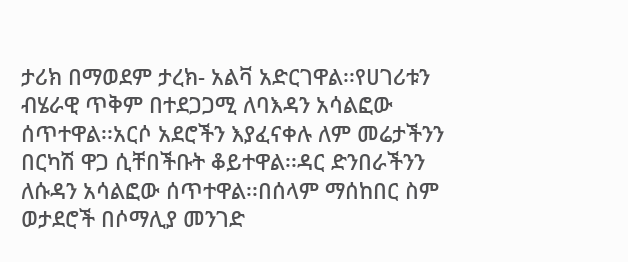ታሪክ በማወደም ታረክ- አልቫ አድርገዋል፡፡የሀገሪቱን ብሄራዊ ጥቅም በተደጋጋሚ ለባእዳን አሳልፎው ሰጥተዋል፡፡አርሶ አደሮችን እያፈናቀሉ ለም መሬታችንን በርካሽ ዋጋ ሲቸበችቡት ቆይተዋል፡፡ዳር ድንበራችንን ለሱዳን አሳልፎው ሰጥተዋል፡፡በሰላም ማሰከበር ስም ወታደሮች በሶማሊያ መንገድ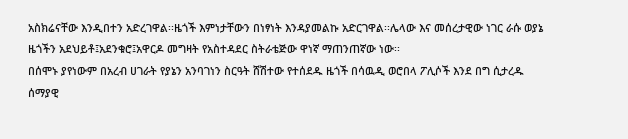አስክሬናቸው እንዲበተን አድረገዋል፡፡ዜጎች እምነታቸውን በነፃነት እንዳያመልኩ አድርገዋል፡፡ሌላው እና መሰረታዊው ነገር ራሱ ወያኔ ዜጎችን አደህይቶ፤አደንቁሮ፤አዋርዶ መግዛት የአስተዳደር ስትራቴጅው ዋነኛ ማጠንጠኛው ነው፡፡
በሰሞኑ ያየነውም በአረብ ሀገራት የያኔን አንባገነን ስርዓት ሸሽተው የተሰደዱ ዜጎች በሳዉዲ ወሮበላ ፖሊሶች እንደ በግ ሲታረዱ ሰማያዊ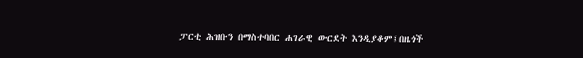ፓርቲ ሕዝቡን በማስተባበር ሐገራዊ ውርደት እንዲያቆም፤በዜጎች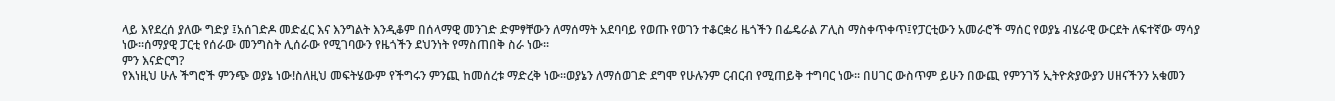ላይ እየደረሰ ያለው ግድያ ፤አሰገድዶ መድፈር እና እንግልት እንዲቆም በሰላማዊ መንገድ ድምፃቸውን ለማሰማት አደባባይ የወጡ የወገን ተቆርቋሪ ዜጎችን በፌዴራል ፖሊስ ማስቀጥቀጥ፤የፓርቲውን አመራሮች ማሰር የወያኔ ብሄራዊ ውርደት ለፍተኛው ማሳያ ነው፡፡ሰማያዊ ፓርቲ የሰራው መንግስት ሊሰራው የሚገባውን የዜጎችን ደህንነት የማስጠበቅ ስራ ነው፡፡
ምን እናድርግ?
የእነዚህ ሁሉ ችግሮች ምንጭ ወያኔ ነው!ስለዚህ መፍትሄውም የችግሩን ምንጪ ከመሰረቱ ማድረቅ ነው፡፡ወያኔን ለማሰወገድ ደግሞ የሁሉንም ርብርብ የሚጠይቅ ተግባር ነው፡፡ በሀገር ውስጥም ይሁን በውጪ የምንገኝ ኢትዮጵያውያን ሀዘናችንን አቁመን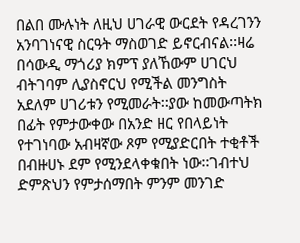በልበ ሙሉነት ለዚህ ሀገራዊ ውርደት የዳረገንን አንባገነናዊ ስርዓት ማስወገድ ይኖርብናል፡፡ዛሬ በሳውዲ ማጎሪያ ክምፕ ያለኸውም ሀገርህ ብትገባም ሊያስኖርህ የሚችል መንግስት አደለም ሀገሪቱን የሚመራት፡፡ያው ከመውጣትክ በፊት የምታውቀው በአንድ ዘር የበላይነት የተገነባው አብዛኛው ጾም የሚያድርበት ተቂቶች በብዙሀኑ ደም የሚንደላቀቁበት ነው፡፡ገብተህ ድምጽህን የምታሰማበት ምንም መንገድ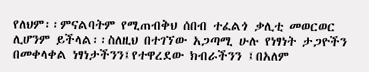የለህም፡፡ምናልባትም የሚጠብቅህ ሰበብ ተፈልጎ ቃሊቲ መወርወር ሊሆንም ይችላል፡፡ስለዚህ በተገኘው አጋጣሚ ሁሉ የነፃነት ታጋዮችን በመቀላቀል ነፃነታችንን፤የተዋረደው ክብራችንን ፤በአለም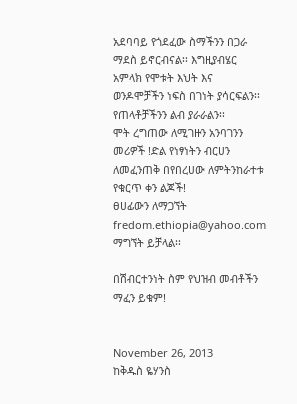አደባባይ የጎደፈው ስማችንን በጋራ ማደስ ይኖርብናል፡፡ እግዚያብሄር አምላክ የሞቱት እህት እና ወንዶሞቻችን ነፍስ በገነት ያሳርፍልን፡፡የጠላቶቻችንን ልብ ያራራልን፡፡
ሞት ረግጠው ለሚገዙን አንባገንን መሪዎች !ድል የነፃነትን ብርሀን ለመፈንጠቅ በየበረሀው ለምትንከራተቱ የቁርጥ ቀን ልጆች!
ፀሀፊውን ለማጋኘት fredom.ethiopia@yahoo.com ማግኘት ይቻላል፡፡

በሽብርተንነት ስም የህዝብ መብቶችን ማፈን ይቁም!


November 26, 2013
ከቅዱስ ዬሃንስ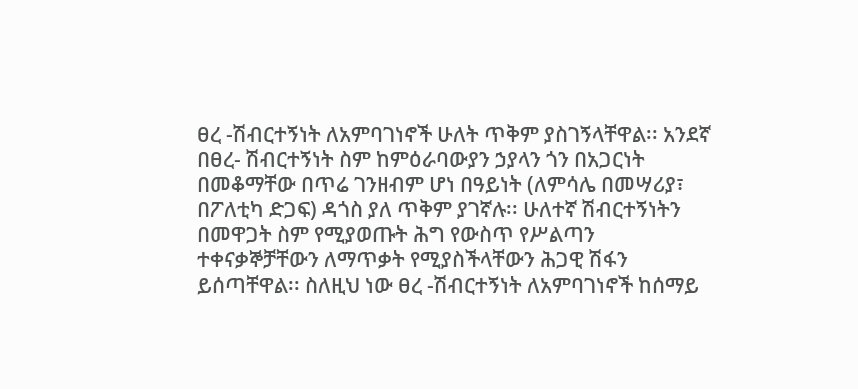ፀረ -ሽብርተኝነት ለአምባገነኖች ሁለት ጥቅም ያስገኝላቸዋል፡፡ አንደኛ በፀረ- ሽብርተኝነት ስም ከምዕራባውያን ኃያላን ጎን በአጋርነት በመቆማቸው በጥሬ ገንዘብም ሆነ በዓይነት (ለምሳሌ በመሣሪያ፣ በፖለቲካ ድጋፍ) ዳጎስ ያለ ጥቅም ያገኛሉ፡፡ ሁለተኛ ሽብርተኝነትን በመዋጋት ስም የሚያወጡት ሕግ የውስጥ የሥልጣን ተቀናቃኞቻቸውን ለማጥቃት የሚያስችላቸውን ሕጋዊ ሽፋን ይሰጣቸዋል፡፡ ስለዚህ ነው ፀረ -ሽብርተኝነት ለአምባገነኖች ከሰማይ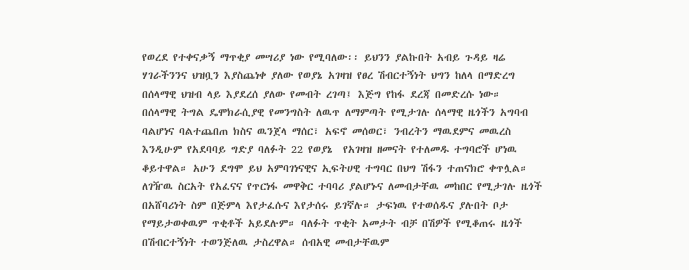የወረደ የተቀናቃኝ ማጥቂያ መሣሪያ ነው የሚባለው፡፡ ይህንን ያልኩበት አብይ ጉዳይ ዛሬ ሃገራችንንና ህዝቧን እያስጨነቀ ያለው የወያኔ አገዛዝ የፀረ ሽብርተኝነት ህግን ከለላ በማድረግ በሰላማዊ ህዝብ ላይ እያደረሰ ያለው የመብት ረገጣ፤ እጅግ የከፋ ደረጃ በመድረሱ ነው።
በሰላማዊ ትግል ዴሞክራሲያዊ የመንግስት ለዉጥ ለማምጣት የሚታገሉ ሰላማዊ ዜጎችን አግባብ ባልሆነና ባልተጨበጠ ክስና ዉንጀላ ማሰር፣ አፍኖ መሰወር፣ ንብረትን ማዉደምና መዉረስ እንዲሁም የአደባባይ ግድያ ባለፉት 22 የወያኔ  የአገዛዝ ዘመናት የተለመዱ ተግባሮች ሆነዉ ቆይተዋል። አሁን ደግሞ ይህ አምባገነናዊና ኢፍትሀዊ ተግባር በህግ ሽፋን ተጠናክሮ ቀጥሏል። ለገዥዉ ስርአት የአፈናና የጥርነፋ መዋቅር ተባባሪ ያልሆኑና ለመብታቸዉ መከበር የሚታገሉ ዜጎች በአሸባሪነት ስም በጅምላ እየታፈሱና እየታሰሩ ይገኛሉ። ታፍነዉ የተወሰዱና ያሉበት ቦታ የማይታወቀዉም ጥቂቶች አይደሉም። ባለፉት ጥቂት አመታት ብቻ በሽዎች የሚቆጠሩ ዜጎች በሽብርተኝነት ተወንጅለዉ ታስረዋል። ሰብአዊ መብታቸዉም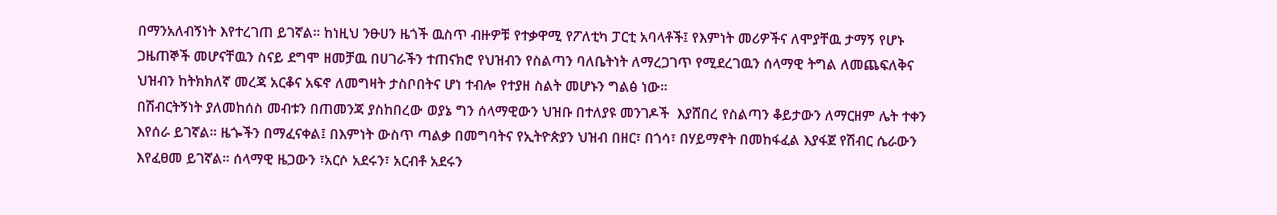በማንአለብኝነት እየተረገጠ ይገኛል። ከነዚህ ንፁሀን ዜጎች ዉስጥ ብዙዎቹ የተቃዋሚ የፖለቲካ ፓርቲ አባላቶች፤ የእምነት መሪዎችና ለሞያቸዉ ታማኝ የሆኑ ጋዜጠኞች መሆናቸዉን ስናይ ደግሞ ዘመቻዉ በሀገራችን ተጠናክሮ የህዝብን የስልጣን ባለቤትነት ለማረጋገጥ የሚደረገዉን ሰላማዊ ትግል ለመጨፍለቅና ህዝብን ከትክክለኛ መረጃ አርቆና አፍኖ ለመግዛት ታስቦበትና ሆነ ተብሎ የተያዘ ስልት መሆኑን ግልፅ ነው።
በሽብርትኝነት ያለመከሰስ መብቱን በጠመንጃ ያስከበረው ወያኔ ግን ሰላማዊውን ህዝቡ በተለያዩ መንገዶች  እያሸበረ የስልጣን ቆይታውን ለማርዘም ሌት ተቀን እየሰራ ይገኛል። ዜጐችን በማፈናቀል፤ በእምነት ውስጥ ጣልቃ በመግባትና የኢትዮጵያን ህዝብ በዘር፣ በጎሳ፣ በሃይማኖት በመከፋፈል እያፋጀ የሽብር ሴራውን እየፈፀመ ይገኛል። ሰላማዊ ዜጋውን ፣አርሶ አደሩን፣ አርብቶ አደሩን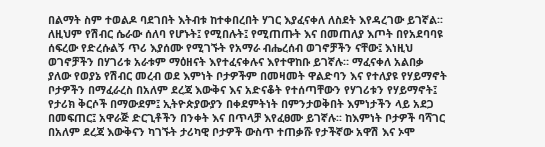በልማት ስም ተወልዶ ባደገበት እትብቱ ከተቀበረበት ሃገር እያፈናቀለ ለስደት እየዳረገው ይገኛል፡፡ ለዚህም የሽብር ሴራው ሰለባ የሆኑት፤ የሚበሉት፤ የሚጠጡት እና በመጠለያ እጦት በየአደባባዩ ሰፍረው የድረሱልኝ ጥሪ እያሰሙ የሚገኙት የአማራ ብሔረሰብ ወገኖቻችን ናቸው፤ እነዚህ ወገኖቻችን በሃገሪቱ አራቱም ማዕዘናት እየተፈናቀሉና እየተዋከቡ ይገኛሉ። ማፈናቀለ አልበቃ ያለው የወያኔ የሽብር መረብ ወደ እምነት ቦታዎችም በመዛመት ዋልድባን እና የተለያዩ የሃይማኖት ቦታዎችን በማፈራረስ በአለም ደረጃ እውቅና እና አድናቆት የተሰጣቸውን የሃገሪቱን የሃይማኖት፤ የታሪክ ቅርሶች በማውደም፤ ኢትዮጵያውያን በቀደምትነት በምንታወቅበት እምነታችን ላይ አደጋ በመፍጠር፤ አዋራጅ ድርጊቶችን በንቀት እና በጥላቻ እየፈፀሙ ይገኛሉ፡፡ ከእምነት ቦታዎች ባሻገር በአለም ደረጃ እውቅናን ካገኙት ታሪካዊ ቦታዎች ውስጥ ተጠቃሹ የታችኛው አዋሽ እና ኦሞ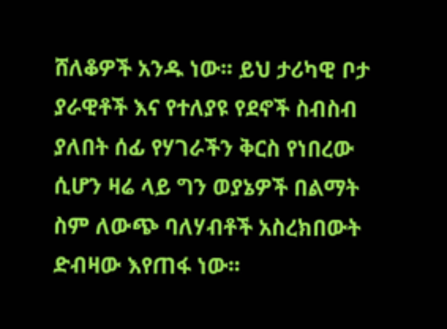ሸለቆዎች አንዱ ነው፡፡ ይህ ታሪካዊ ቦታ ያራዊቶች እና የተለያዩ የደኖች ስብስብ ያለበት ሰፊ የሃገራችን ቅርስ የነበረው ሲሆን ዛሬ ላይ ግን ወያኔዎች በልማት ስም ለውጭ ባለሃብቶች አስረክበውት ድብዛው እየጠፋ ነው፡፡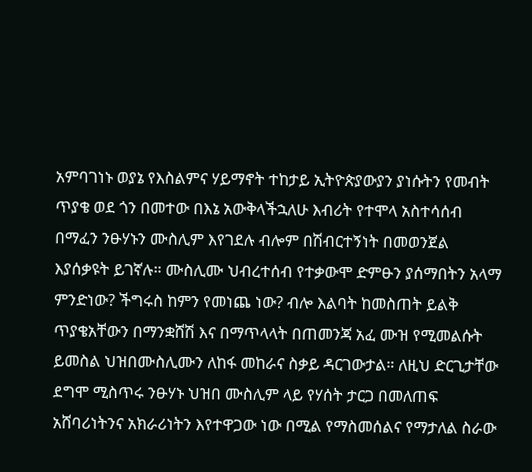አምባገነኑ ወያኔ የእስልምና ሃይማኖት ተከታይ ኢትዮጵያውያን ያነሱትን የመብት ጥያቄ ወደ ጎን በመተው በእኔ አውቅላችኋለሁ እብሪት የተሞላ አስተሳሰብ በማፈን ንፁሃኑን ሙስሊም እየገደሉ ብሎም በሽብርተኝነት በመወንጀል እያሰቃዩት ይገኛሉ። ሙስሊሙ ህብረተሰብ የተቃውሞ ድምፁን ያሰማበትን አላማ ምንድነው? ችግሩስ ከምን የመነጨ ነው? ብሎ እልባት ከመስጠት ይልቅ ጥያቄአቸውን በማንቋሸሽ እና በማጥላላት በጠመንጃ አፈ ሙዝ የሚመልሱት ይመስል ህዝበሙስሊሙን ለከፋ መከራና ስቃይ ዳርገውታል። ለዚህ ድርጊታቸው ደግሞ ሚስጥሩ ንፁሃኑ ህዝበ ሙስሊም ላይ የሃሰት ታርጋ በመለጠፍ አሸባሪነትንና አክራሪነትን እየተዋጋው ነው በሚል የማስመሰልና የማታለል ስራው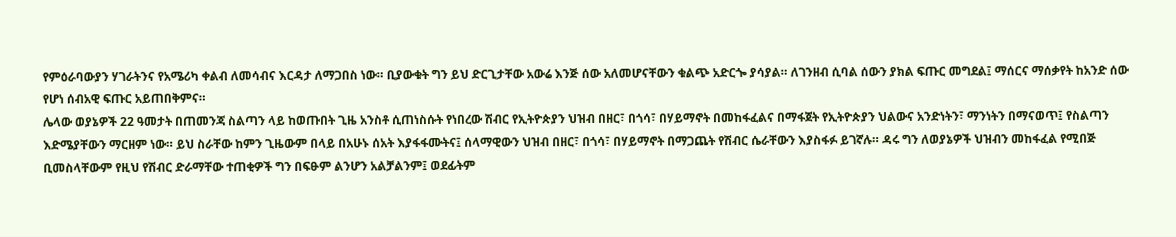የምዕራባውያን ሃገራትንና የአሜሪካ ቀልብ ለመሳብና እርዳታ ለማጋበስ ነው። ቢያውቁት ግን ይህ ድርጊታቸው አውሬ እንጅ ሰው አለመሆናቸውን ቁልጭ አድርጐ ያሳያል። ለገንዘብ ሲባል ሰውን ያክል ፍጡር መግደል፤ ማሰርና ማሰቃየት ከአንድ ሰው የሆነ ሰብአዊ ፍጡር አይጠበቅምና።
ሌላው ወያኔዎች 22 ዓመታት በጠመንጃ ስልጣን ላይ ከወጡበት ጊዜ አንስቶ ሲጠነስሱት የነበረው ሽብር የኢትዮጵያን ህዝብ በዘር፣ በጎሳ፣ በሃይማኖት በመከፋፈልና በማፋጀት የኢትዮጵያን ህልውና አንድነትን፣ ማንነትን በማናወጥ፤ የስልጣን እድሜያቸውን ማርዘም ነው። ይህ ስራቸው ከምን ጊዜውም በላይ በአሁኑ ሰአት እያፋፋሙትና፤ ሰላማዊውን ህዝብ በዘር፣ በጎሳ፣ በሃይማኖት በማጋጨት የሽብር ሴራቸውን እያስፋፉ ይገኛሉ። ዳሩ ግን ለወያኔዎች ህዝብን መከፋፈል የሚበጅ ቢመስላቸውም የዚህ የሽብር ድራማቸው ተጠቂዎች ግን በፍፁም ልንሆን አልቻልንም፤ ወደፊትም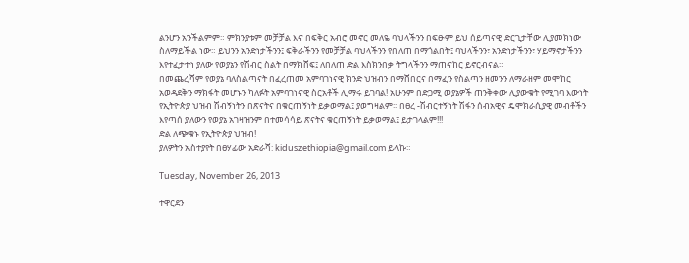ልንሆን አንችልምም። ምክንያቱም መቻቻል እና በፍቅር አብሮ መኖር መለዬ ባህላችንን በፍፁም ይህ ሰይጣናዊ ድርጊታቸው ሊያመክነው ስለማይችል ነው። ይህንን አንድነታችንን፤ ፍቅራችንን የመቻቻል ባህላችንን የበለጠ በማጎልበት፤ ባህላችንን፣ አንድነታችንን፣ ሃይማኖታችንን እየተፈታተነ ያለው የወያኔን የሽብር ስልት በማክሸፍ፤ ለበለጠ ድል እስክንበቃ ትግላችንን ማጠናከር ይኖርብናል።
በመጨረሻም የወያኔ ባለስልጣናት በፈረጠመ አምባገነናዊ ክንድ ህዝብን በማሸበርና በማፈን የስልጣን ዘመንን ለማራዘም መሞከር አወዳደቅን ማክፋት መሆኑን ካለፉት አምባገነናዊ ስርአቶች ሊማሩ ይገባል! አሁንም በድጋሚ ወያኔዎች ጠንቅቀው ሊያውቁት የሚገባ እውነት የኢትዮጵያ ህዝብ ሽብኝነትን በጽናትና በቁርጠኝነት ይቃወማል፤ ያወግዛልም፡፡ በፀረ -ሽብርተኝነት ሽፋን ሰብአዊና ዴሞክራሲያዊ መብቶችን እየጣሰ ያለውን የወያኔ አገዛዝንም በተመሳሳይ ጽናትና ቁርጠኝነት ይቃወማል፤ ይታገላልም!!!
ድል ለጭቁኑ የኢትዮጵያ ህዝብ!
ያለዎትን አስተያየት በፀሃፊው አድራሻ: kiduszethiopia@gmail.com ይላኩ።

Tuesday, November 26, 2013

ተዋርደን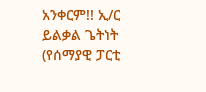አንቀርም!! ኢ/ር ይልቃል ጌትነት (የሰማያዊ ፓርቲ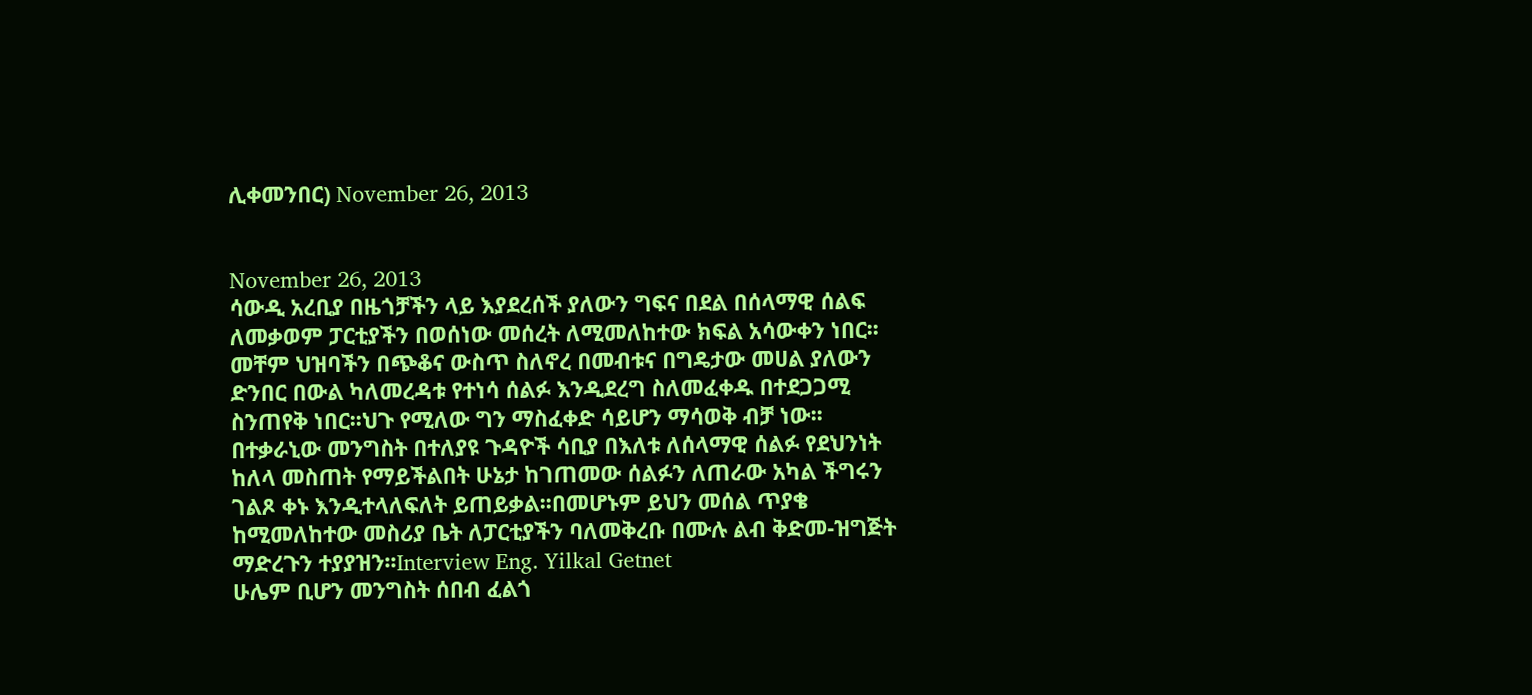ሊቀመንበር) November 26, 2013


November 26, 2013
ሳውዲ አረቢያ በዜጎቻችን ላይ እያደረሰች ያለውን ግፍና በደል በሰላማዊ ሰልፍ ለመቃወም ፓርቲያችን በወሰነው መሰረት ለሚመለከተው ክፍል አሳውቀን ነበር፡፡መቸም ህዝባችን በጭቆና ውስጥ ስለኖረ በመብቱና በግዴታው መሀል ያለውን ድንበር በውል ካለመረዳቱ የተነሳ ሰልፉ እንዲደረግ ስለመፈቀዱ በተደጋጋሚ ስንጠየቅ ነበር፡፡ህጉ የሚለው ግን ማስፈቀድ ሳይሆን ማሳወቅ ብቻ ነው፡፡በተቃራኒው መንግስት በተለያዩ ጉዳዮች ሳቢያ በእለቱ ለሰላማዊ ሰልፉ የደህንነት ከለላ መስጠት የማይችልበት ሁኔታ ከገጠመው ሰልፉን ለጠራው አካል ችግሩን ገልጾ ቀኑ እንዲተላለፍለት ይጠይቃል፡፡በመሆኑም ይህን መሰል ጥያቄ ከሚመለከተው መስሪያ ቤት ለፓርቲያችን ባለመቅረቡ በሙሉ ልብ ቅድመ-ዝግጅት ማድረጉን ተያያዝን፡፡Interview Eng. Yilkal Getnet
ሁሌም ቢሆን መንግስት ሰበብ ፈልጎ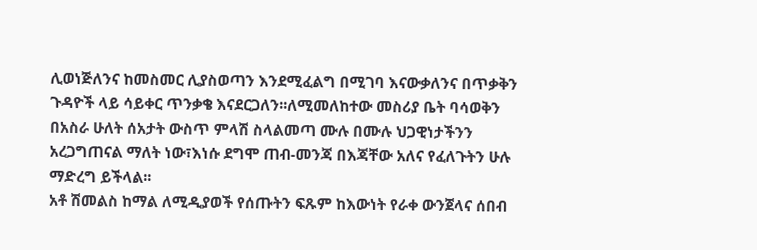ሊወነጅለንና ከመስመር ሊያስወጣን እንደሚፈልግ በሚገባ እናውቃለንና በጥቃቅን ጉዳዮች ላይ ሳይቀር ጥንቃቄ እናደርጋለን፡፡ለሚመለከተው መስሪያ ቤት ባሳወቅን በአስራ ሁለት ሰአታት ውስጥ ምላሽ ስላልመጣ ሙሉ በሙሉ ህጋዊነታችንን አረጋግጠናል ማለት ነው፣እነሱ ደግሞ ጠብ-መንጃ በእጃቸው አለና የፈለጉትን ሁሉ ማድረግ ይችላል፡፡
አቶ ሽመልስ ከማል ለሚዲያወች የሰጡትን ፍጹም ከእውነት የራቀ ውንጀላና ሰበብ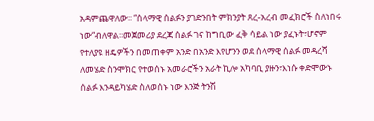አዳምጨዋለው፡፡ “ሰላማዊ ሰልፉን ያገድንበት ምክንያት ጸረ-አረብ መፈክሮች ስለነበሩ ነው“ብለዋል፡፡መጀመሪያ ደረጃ ሰልፉ ገና ከግቢው ፈቅ ሳይል ነው ያፈኑት፣ሆኖም የተለያዩ ዘዴዎችን በመጠቀም አንድ በአንድ እየሆንን ወደ ሰላማዊ ሰልፉ መዳረሻ ለመሄድ ስንሞክር የተወሰኑ አመራሮችን አራት ኪሎ አካባቢ ያዙን፣እነሱ ቀድሞውኑ ሰልፉ እንዳይካሄድ ስለወሰኑ ነው እንጅ ትንሽ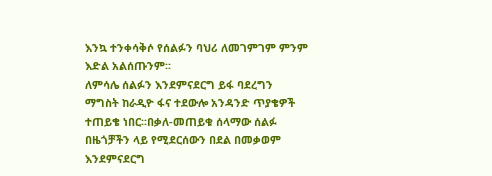እንኳ ተንቀሳቅሶ የሰልፉን ባህሪ ለመገምገም ምንም እድል አልሰጡንም፡፡
ለምሳሌ ሰልፉን እንደምናደርግ ይፋ ባደረግን ማግስት ከራዲዮ ፋና ተደውሎ አንዳንድ ጥያቄዎች ተጠይቄ ነበር፡፡በቃለ-መጠይቁ ሰላማው ሰልፉ በዜጎቻችን ላይ የሚደርሰውን በደል በመቃወም እንደምናደርግ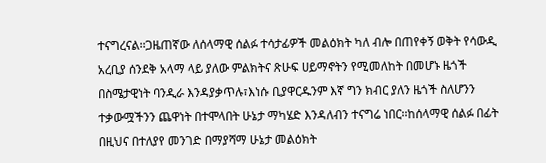ተናግረናል፡፡ጋዜጠኛው ለሰላማዊ ሰልፉ ተሳታፊዎች መልዕክት ካለ ብሎ በጠየቀኝ ወቅት የሳውዲ አረቢያ ሰንደቅ አላማ ላይ ያለው ምልክትና ጽሁፍ ሀይማኖትን የሚመለከት በመሆኑ ዜጎች በስሜታዊነት ባንዲራ እንዳያቃጥሉ፣እነሱ ቢያዋርዱንም እኛ ግን ክብር ያለን ዜጎች ስለሆንን ተቃውሟችንን ጨዋነት በተሞላበት ሁኔታ ማካሄድ እንዳለብን ተናግሬ ነበር፡፡ከሰላማዊ ሰልፉ በፊት በዚህና በተለያየ መንገድ በማያሻማ ሁኔታ መልዕክት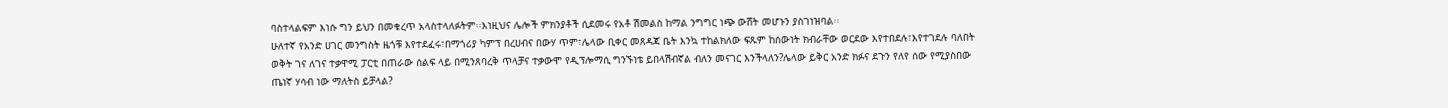ባስተላልፍም እነሱ ግን ይህን በመቁረጥ አላስተላለፉትም፡፡እነዚህና ሌሎች ምክንያቶች ሲደመሩ የአቶ ሽመልስ ከማል ንግግር ነጭ ውሸት መሆኑን ያስገነዝባል፡፡
ሁለተኛ የአንድ ሀገር መንግስት ዜጎቹ እየተደፈሩ፣በማጎሪያ ካምፕ በረሀብና በውሃ ጥም፣ሌላው ቢቀር መጸዳጃ ቤት እንኳ ተከልክለው ፍጹም ከሰውነት ክብራቸው ወርደው እየተበደሉ፣እየተገደሉ ባለበት ወቅት ገና ለገና ተቃዋሚ ፓርቲ በጠራው ሰልፍ ላይ በሚንጸባረቅ ጥላቻና ተቃውሞ የዲፕሎማሲ ግንኙነቴ ይበላሽብኛል ብለን መናገር እንችላለን?ሌላው ይቅር አንድ ክፉና ደጉን የለየ ሰው የሚያስበው ጤነኛ ሃሳብ ነው ማለትስ ይቻላል?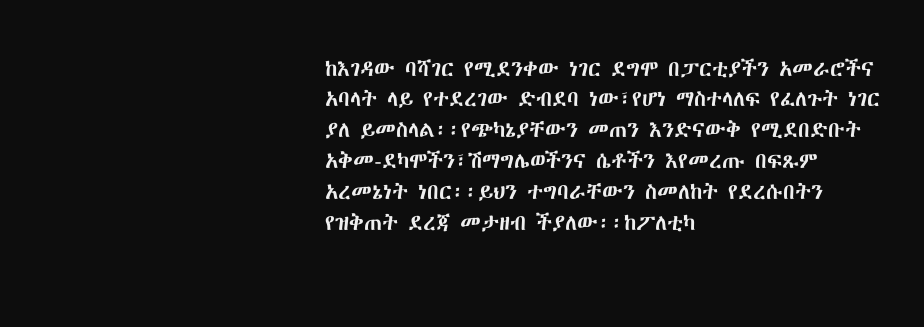ከእገዳው ባሻገር የሚደንቀው ነገር ደግሞ በፓርቲያችን አመራሮችና አባላት ላይ የተደረገው ድብደባ ነው፣የሆነ ማስተላለፍ የፈለጉት ነገር ያለ ይመስላል፡፡የጭካኔያቸውን መጠን እንድናውቅ የሚደበድቡት አቅመ-ደካሞችን፣ሽማግሌወችንና ሴቶችን እየመረጡ በፍጹም አረመኔነት ነበር፡፡ይህን ተግባራቸውን ስመለከት የደረሱበትን የዝቅጠት ደረጃ መታዘብ ችያለው፡፡ከፖለቲካ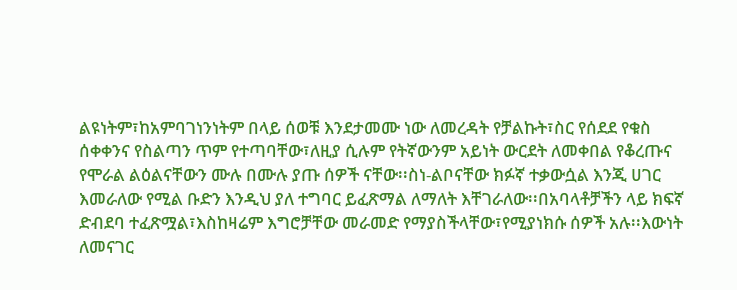ልዩነትም፣ከአምባገነንነትም በላይ ሰወቹ እንደታመሙ ነው ለመረዳት የቻልኩት፣ስር የሰደደ የቁስ ሰቀቀንና የስልጣን ጥም የተጣባቸው፣ለዚያ ሲሉም የትኛውንም አይነት ውርደት ለመቀበል የቆረጡና የሞራል ልዕልናቸውን ሙሉ በሙሉ ያጡ ሰዎች ናቸው፡፡ስነ-ልቦናቸው ክፉኛ ተቃውሷል እንጂ ሀገር እመራለው የሚል ቡድን እንዲህ ያለ ተግባር ይፈጽማል ለማለት እቸገራለው፡፡በአባላቶቻችን ላይ ክፍኛ ድብደባ ተፈጽሟል፣እስከዛሬም እግሮቻቸው መራመድ የማያስችላቸው፣የሚያነክሱ ሰዎች አሉ፡፡እውነት ለመናገር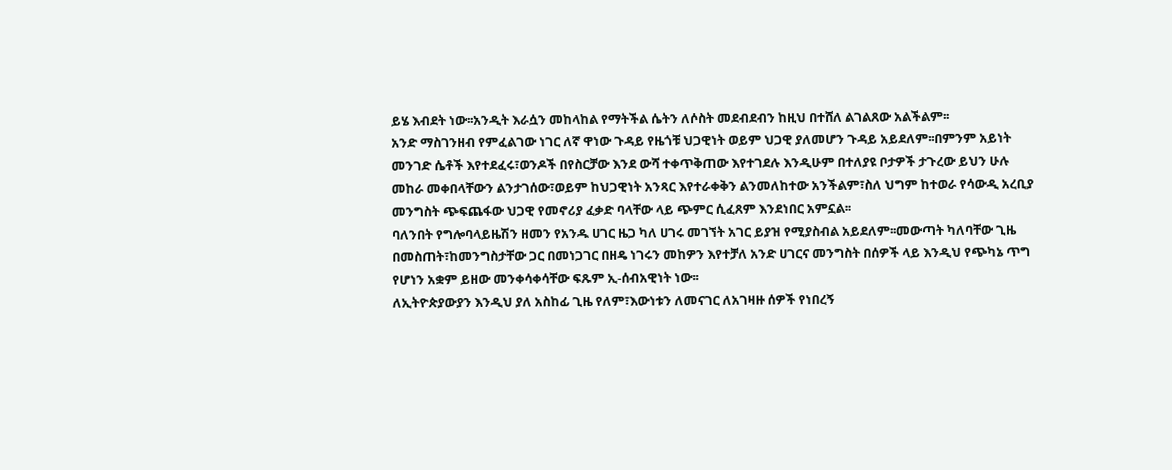ይሄ እብደት ነው፡፡አንዲት እራሷን መከላከል የማትችል ሴትን ለሶስት መደብደብን ከዚህ በተሸለ ልገልጸው አልችልም፡፡
አንድ ማስገንዘብ የምፈልገው ነገር ለኛ ዋነው ጉዳይ የዜጎቹ ህጋዊነት ወይም ህጋዊ ያለመሆን ጉዳይ አይደለም፡፡በምንም አይነት መንገድ ሴቶች እየተደፈሩ፣ወንዶች በየስርቻው እንደ ውሻ ተቀጥቅጠው እየተገደሉ እንዲሁም በተለያዩ ቦታዎች ታጉረው ይህን ሁሉ መከራ መቀበላቸውን ልንታገሰው፣ወይም ከህጋዊነት አንጻር እየተራቀቅን ልንመለከተው አንችልም፣ስለ ህግም ከተወራ የሳውዲ አረቢያ መንግስት ጭፍጨፋው ህጋዊ የመኖሪያ ፈቃድ ባላቸው ላይ ጭምር ሲፈጸም እንደነበር አምኗል፡፡
ባለንበት የግሎባላይዜሽን ዘመን የአንዱ ሀገር ዜጋ ካለ ሀገሩ መገኘት አገር ይያዝ የሚያስብል አይደለም፡፡መውጣት ካለባቸው ጊዜ በመስጠት፣ከመንግስታቸው ጋር በመነጋገር በዘዴ ነገሩን መከዎን እየተቻለ አንድ ሀገርና መንግስት በሰዎች ላይ እንዲህ የጭካኔ ጥግ የሆነን አቋም ይዘው መንቀሳቀሳቸው ፍጹም ኢ-ሰብአዊነት ነው፡፡
ለኢትዮጵያውያን እንዲህ ያለ አስከፊ ጊዜ የለም፣እውነቱን ለመናገር ለአገዛዙ ሰዎች የነበረኝ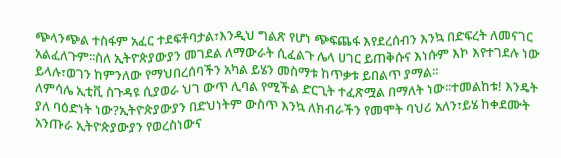ጭላንጭል ተስፋም አፈር ተደፍቶባታል፣እንዲህ ግልጽ የሆነ ጭፍጨፋ እየደረሰብን እንኳ በድፍረት ለመናገር አልፈለጉም፡፡ስለ ኢትዮጵያውያን መገደል ለማውራት ሲፈልጉ ሌላ ሀገር ይጠቅሱና እነሱም እኮ እየተገደሉ ነው ይላሉ፣ወገን ከምንለው የማህበረሰባችን አካል ይሄን መስማቱ ከጥቃቱ ይበልጥ ያማል፡፡
ለምሳሌ ኢቲቪ ስጉዳዩ ሲያወራ ህገ ውጥ ሊባል የሚችል ድርጊት ተፈጽሟል በማለት ነው፡፡ተመልከቱ! እንዴት ያለ ባዕድነት ነው?ኢትዮጵያውያን በድህነትም ውስጥ እንኳ ለክብራችን የመሞት ባህሪ አለን፣ይሄ ከቀደሙት አንጡራ ኢትዮጵያውያን የወረስነውና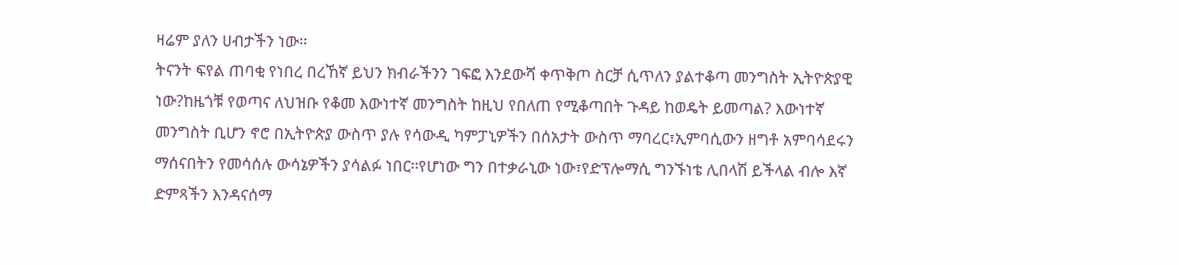ዛሬም ያለን ሀብታችን ነው፡፡
ትናንት ፍየል ጠባቂ የነበረ በረኸኛ ይህን ክብራችንን ገፍፎ እንደውሻ ቀጥቅጦ ስርቻ ሲጥለን ያልተቆጣ መንግስት ኢትዮጵያዊ ነው?ከዜጎቹ የወጣና ለህዝቡ የቆመ እውነተኛ መንግስት ከዚህ የበለጠ የሚቆጣበት ጉዳይ ከወዴት ይመጣል? እውነተኛ መንግስት ቢሆን ኖሮ በኢትዮጵያ ውስጥ ያሉ የሳውዲ ካምፓኒዎችን በሰአታት ውስጥ ማባረር፣ኢምባሲውን ዘግቶ አምባሳደሩን ማሰናበትን የመሳሰሉ ውሳኔዎችን ያሳልፉ ነበር፡፡የሆነው ግን በተቃራኒው ነው፣የድፕሎማሲ ግንኙነቴ ሊበላሽ ይችላል ብሎ እኛ ድምጻችን እንዳናሰማ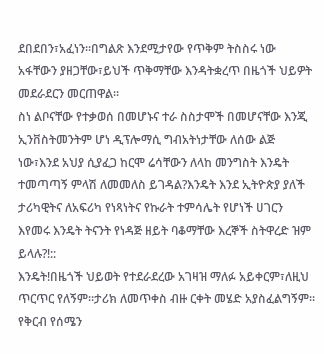ደበደበን፣አፈነን፡፡በግልጽ እንደሚታየው የጥቅም ትስስሩ ነው አፋቸውን ያዘጋቸው፣ይህች ጥቅማቸው እንዳትቋረጥ በዜጎች ህይዎት መደራደርን መርጠዋል፡፡
ስነ ልቦናቸው የተቃወሰ በመሆኑና ተራ ስስታሞች በመሆናቸው እንጂ ኢንቨስትመንትም ሆነ ዲፕሎማሲ ግብአትነታቸው ለሰው ልጅ ነው፣እንደ አህያ ሲያፈጋ ከርሞ ሬሳቸውን ለላከ መንግስት እንዴት ተመጣጣኝ ምላሽ ለመመለስ ይገዳል?እንዴት እንደ ኢትዮጵያ ያለች ታሪካዊትና ለአፍሪካ የነጻነትና የኩራት ተምሳሌት የሆነች ሀገርን እየመሩ እንዴት ትናንት የነዳጅ ዘይት ባቆማቸው እረኞች ስትዋረድ ዝም ይላሉ?!::
እንዴት!በዜጎች ህይወት የተደራደረው አገዛዝ ማለፉ አይቀርም፣ለዚህ ጥርጥር የለኝም፡፡ታሪክ ለመጥቀስ ብዙ ርቀት መሄድ አያስፈልግኝም፡፡የቅርብ የሰሜን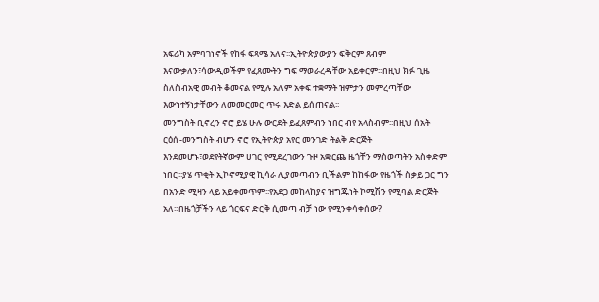አፍሪካ አምባገነኖች የከፋ ፍጻሜ አለና፡፡ኢትዮጵያውያን ፍቅርም ጸብም እናውቃለን፣ሳውዲወችም የፈጸሙትን ግፍ ማወራረዳቸው አይቀርም፡፡በዚህ ክፉ ጊዜ ስለስብአዊ መብት ቆመናል የሚሉ አለም አቀፍ ተቋማት ዝምታን መምረጣቸው እውነተኝነታቸውን ለመመርመር ጥሩ እድል ይሰጠናል፡፡
መንግስት ቢኖረን ኖሮ ይሄ ሁሉ ውርደት ይፈጸምብን ነበር ብየ አላስብም፡፡በዚህ ሰአት ርዕሰ-መንግስት ብሆን ኖሮ የኢትዮጵያ አየር መንገድ ትልቅ ድርጅት እንደመሆኑ፣ወደየትኛውም ሀገር የሚደረገውን ጉዞ አቋርጨ ዜጎቸን ማስወጣትን አስቀድም ነበር፡፡ያሄ ጥቂት ኢኮኖሚያዊ ኪሳራ ሊያመጣብን ቢችልም ከከፋው የዜጎች ስቃይ ጋር ግን በአንድ ሚዛን ላይ አይቀመጥም፡፡የአደጋ መከላከያና ዝግጁነት ኮሚሽን የሚባል ድርጅት አለ፡፡በዜጎቻችን ላይ ጎርፍና ድርቅ ሲመጣ ብቻ ነው የሚንቀሳቀሰው?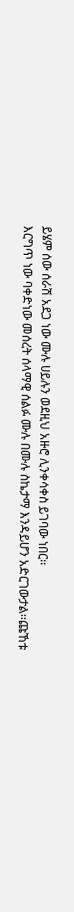ይሄም ሰው ሰራሽ አደጋ ነው ሙሉ ሀይሉን ወደዚህ አዙሮ ሊንቀሳቀስ ይገባው ነበር፡፡
እርግጥ ነው ባቀድነው መሰረት ሰላማዊ ሰልፉ ሙሉ በሙሉ ስኬታማ እንዳይሆን አድርገውታል፡፡ጩኸቱ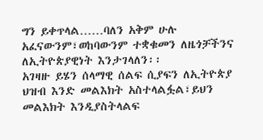ግን ይቀጥላል……ባለን አቅም ሁሉ አፈናውንም፣ወከባውንም ተቋቁመን ለዜጎቻችንና ለኢትዮጵያዊነት እንታገላለን፡፡
አገዛዙ ይሄን ሰላማዊ ሰልፍ ሲያፍን ለኢትዮጵያ ህዝብ እንድ መልእክት አስተላልፏል፣ይህን መልእክት እንዲያስትላልፍ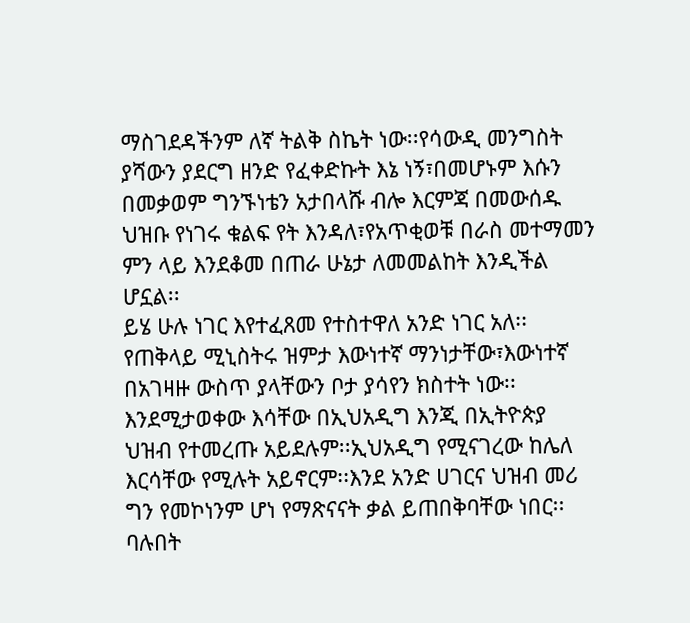ማስገደዳችንም ለኛ ትልቅ ስኬት ነው፡፡የሳውዲ መንግስት ያሻውን ያደርግ ዘንድ የፈቀድኩት እኔ ነኝ፣በመሆኑም እሱን በመቃወም ግንኙነቴን አታበላሹ ብሎ እርምጃ በመውሰዱ ህዝቡ የነገሩ ቁልፍ የት እንዳለ፣የአጥቂወቹ በራስ መተማመን ምን ላይ እንደቆመ በጠራ ሁኔታ ለመመልከት እንዲችል ሆኗል፡፡
ይሄ ሁሉ ነገር እየተፈጸመ የተስተዋለ አንድ ነገር አለ፡፡የጠቅላይ ሚኒስትሩ ዝምታ እውነተኛ ማንነታቸው፣እውነተኛ በአገዛዙ ውስጥ ያላቸውን ቦታ ያሳየን ክስተት ነው፡፡እንደሚታወቀው እሳቸው በኢህአዲግ እንጂ በኢትዮጵያ ህዝብ የተመረጡ አይደሉም፡፡ኢህአዲግ የሚናገረው ከሌለ እርሳቸው የሚሉት አይኖርም፡፡እንደ አንድ ሀገርና ህዝብ መሪ ግን የመኮነንም ሆነ የማጽናናት ቃል ይጠበቅባቸው ነበር፡፡
ባሉበት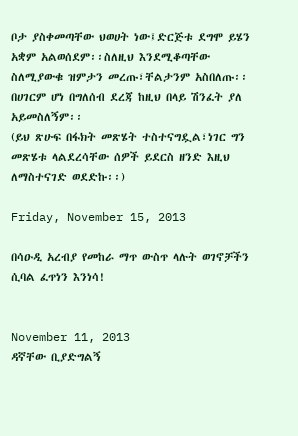ቦታ ያስቀመጣቸው ህወሀት ነው፤ድርጅቱ ደግሞ ይሄን አቋም አልወሰደም፡፡ስለዚህ እንደሚቆጣቸው ስለሚያውቁ ዝምታን መረጡ፣ቸልታንም አስበለጡ፡፡በሀገርም ሆነ በግለሰብ ደረጃ ከዚህ በላይ ሽንፈት ያለ አይመስለኝም፡፡
(ይህ ጽሁፍ በፋክት መጽሄት ተስተናግዷል፣ነገር ግን መጽሄቱ ላልደረሳቸው ሰዎች ይደርስ ዘንድ እዚህ ለማስተናገድ ወደድኩ፡፡)

Friday, November 15, 2013

በሳዑዲ አረብያ የመከራ ማጥ ውስጥ ላሉት ወገኖቻችን ሲባል ፈጥነን እንነሳ!


November 11, 2013
ዳኛቸው ቢያድግልኝ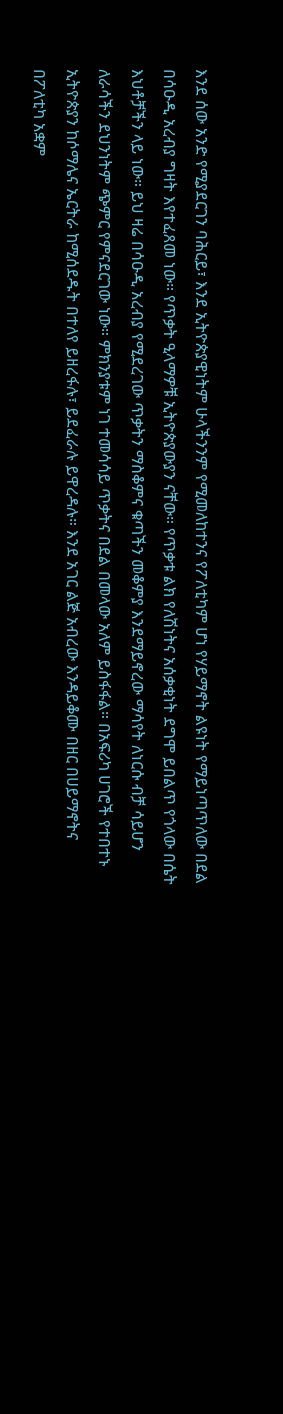እንደ ሰው አንድ የሚያደርገን ባሕርይ፣ እንደ ኢትዮጵያዊነትም ሁላችንንም የሚመለከተንና የፖለቲካም ሆነ የሃይማኖት ልዩነት የማይነጣጥለው በደል በሳዑዲ አረብያ ግዛት እየተፈጸመ ነው። የጥቃት ዒላማዎቹ ኢትዮጵያውያን ናቸው። የጥቃቱ ልክ የለሽነትና አሰቃቂነት ደግሞ ይበልጥ የጎላው በሴት እህቶቻችን ላይ ነው። ይህ ዛሬ በሳዑዲ አረብያ የሚደረገው ጥቃትን ማስቆምና ቁጣችን መቆምያ እንደማይኖረው ማሳየት ለነርሱ ብቻ ሳይሆን ለራሳችን ደህንነትም ጭምር የምናደርገው ነው። ምክንያቱም ነገ ተመሳሳይ ጥቃትና በደል በመላው አለም ይስፋፋል። በአፍሪካ ሀገሮች የተበተኑ ኢትዮጵያን ከሶማሌና ኤርትራ ከሚሰደዱት በተለየ ይዘረፋሉ፣ ይደፈራሉ ይዋረዳሉ። እንደ አገር ልጅ አብረው እንዳይቆሙ በዘር በሀይማኖትና በፖለቲካ አቋም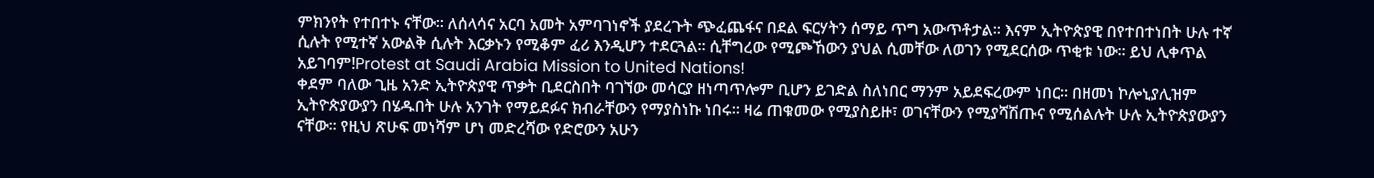ምክንየት የተበተኑ ናቸው። ለሰላሳና አርባ አመት አምባገነኖች ያደረጉት ጭፈጨፋና በደል ፍርሃትን ሰማይ ጥግ አውጥቶታል። እናም ኢትዮጵያዊ በየተበተነበት ሁሉ ተኛ ሲሉት የሚተኛ አውልቅ ሲሉት እርቃኑን የሚቆም ፈሪ እንዲሆን ተደርጓል። ሲቸግረው የሚጮኸውን ያህል ሲመቸው ለወገን የሚደርሰው ጥቂቱ ነው። ይህ ሊቀጥል አይገባም!Protest at Saudi Arabia Mission to United Nations!
ቀደም ባለው ጊዜ አንድ ኢትዮጵያዊ ጥቃት ቢደርስበት ባገኘው መሳርያ ዘነጣጥሎም ቢሆን ይገድል ስለነበር ማንም አይደፍረውም ነበር። በዘመነ ኮሎኒያሊዝም ኢትዮጵያውያን በሄዱበት ሁሉ አንገት የማይደፉና ክብራቸውን የማያስነኩ ነበሩ። ዛሬ ጠቁመው የሚያስይዙ፣ ወገናቸውን የሚያሻሽጡና የሚሰልሉት ሁሉ ኢትዮጵያውያን ናቸው። የዚህ ጽሁፍ መነሻም ሆነ መድረሻው የድሮውን አሁን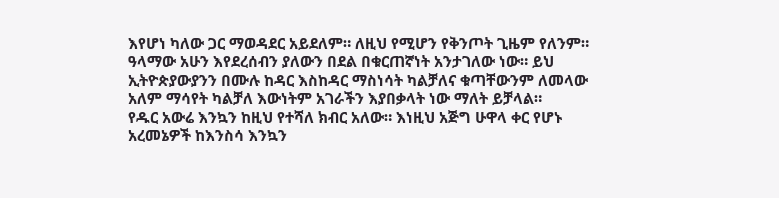እየሆነ ካለው ጋር ማወዳደር አይደለም። ለዚህ የሚሆን የቅንጦት ጊዜም የለንም። ዓላማው አሁን እየደረሰብን ያለውን በደል በቁርጠኛነት አንታገለው ነው። ይህ ኢትዮጵያውያንን በሙሉ ከዳር እስከዳር ማስነሳት ካልቻለና ቁጣቸውንም ለመላው አለም ማሳየት ካልቻለ እውነትም አገራችን እያበቃላት ነው ማለት ይቻላል።
የዱር አውሬ እንኳን ከዚህ የተሻለ ክብር አለው። እነዚህ አጅግ ሁዋላ ቀር የሆኑ አረመኔዎች ከእንስሳ እንኳን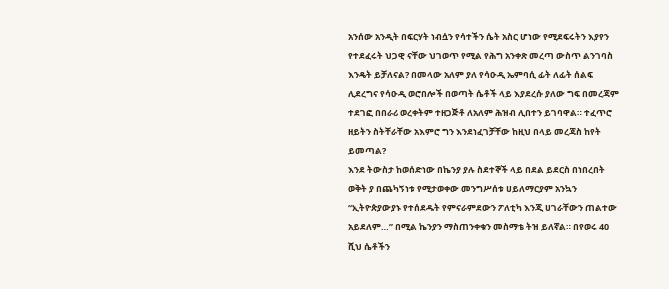አንሰው አንዲት በፍርሃት ነብሷን የሳተችን ሴት አስር ሆነው የሚደፍሩትን እያየን የተደፈሩት ህጋዊ ናቸው ህገወጥ የሚል የሕግ አንቀጽ መረጣ ውስጥ ልንገባስ እንዴት ይቻለናል? በመላው አለም ያለ የሳዑዲ ኤምባሲ ፊት ለፊት ሰልፍ ሊደረግና የሳዑዲ ወሮበሎች በወጣት ሴቶች ላይ እያደረሱ ያለው ግፍ በመረጃም ተደገፎ በበራሪ ወረቀትም ተዘጋጅቶ ለአለም ሕዝብ ሊበተን ይገባዋል። ተፈጥሮ ዘይትን ስትቸራቸው አእምሮ ግን እንደነፈገቻቸው ከዚህ በላይ መረጃስ ከየት ይመጣል?
እንደ ትውስታ ከወሰድነው በኬንያ ያሉ ስደተኞች ላይ በደል ይደርስ በነበረበት ወቅት ያ በጨካኝነቱ የሚታወቀው መንግሥሰቱ ሀይለማርያም አንኳን “ኢትዮጵያውያኑ የተሰደዱት የምናራምደውን ፖለቲካ እንጂ ሀገራቸውን ጠልተው አይደለም…” በሚል ኬንያን ማስጠንቀቁን መስማቴ ትዝ ይለኛል። በየወሩ 40 ሺህ ሴቶችን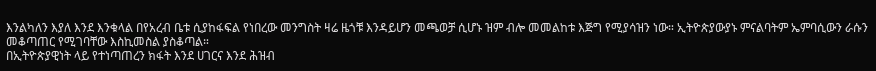እንልካለን እያለ እንደ እንቁላል በየአረብ ቤቱ ሲያከፋፍል የነበረው መንግስት ዛሬ ዜጎቹ እንዳይሆን መጫወቻ ሲሆኑ ዝም ብሎ መመልከቱ እጅግ የሚያሳዝን ነው። ኢትዮጵያውያኑ ምናልባትም ኤምባሲውን ራሱን መቆጣጠር የሚገባቸው እስኪመስል ያስቆጣል።
በኢትዮጵያዊነት ላይ የተነጣጠረን ክፋት እንደ ሀገርና እንደ ሕዝብ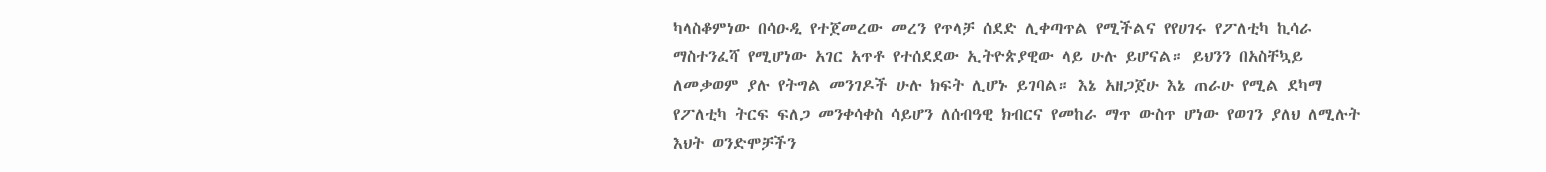ካላስቆምነው በሳዑዲ የተጀመረው መረን የጥላቻ ሰደድ ሊቀጣጥል የሚችልና የየሀገሩ የፖለቲካ ኪሳራ ማስተንፈሻ የሚሆነው አገር አጥቶ የተሰደደው ኢትዮጵያዊው ላይ ሁሉ ይሆናል። ይህንን በአስቸኳይ ለመቃወም ያሉ የትግል መንገዶች ሁሉ ክፍት ሊሆኑ ይገባል። እኔ አዘጋጀሁ እኔ ጠራሁ የሚል ደካማ የፖለቲካ ትርፍ ፍለጋ መንቀሳቀስ ሳይሆን ለሰብዓዊ ክብርና የመከራ ማጥ ውስጥ ሆነው የወገን ያለህ ለሚሉት እህት ወንድሞቻችን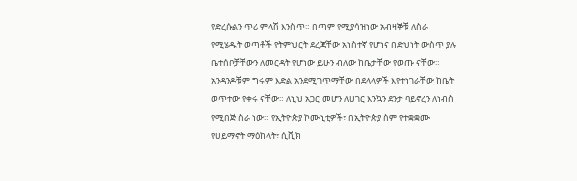የድረሱልን ጥሪ ምላሽ እንስጥ። በጣም የሚያሳዝነው አብዛኞቹ ለስራ የሚሄዱት ወጣቶች የትምህርት ደረጃቸው አነስተኛ የሆነና በድህነት ውስጥ ያሉ ቤተሰቦቻቸውን ለመርዳት የሆነው ይሁን ብለው ከቤታቸው የወጡ ናቸው። አንዳንዶቹም ግሩም እድል አንደሚገጥማቸው በደላላዎች እየተነገራቸው ከቤት ወጥተው የቀሩ ናቸው። ለኒህ አጋር መሆን ለሀገር እንኳን ደንታ ባይኖረን ለነብስ የሚበጅ ስራ ነው። የኢትዮጵያ ኮሙኒቲዎች፣ በኢትዮጵያ ስም የተቋቋሙ የሀይማኖት ማዕከላት፣ ሲቪክ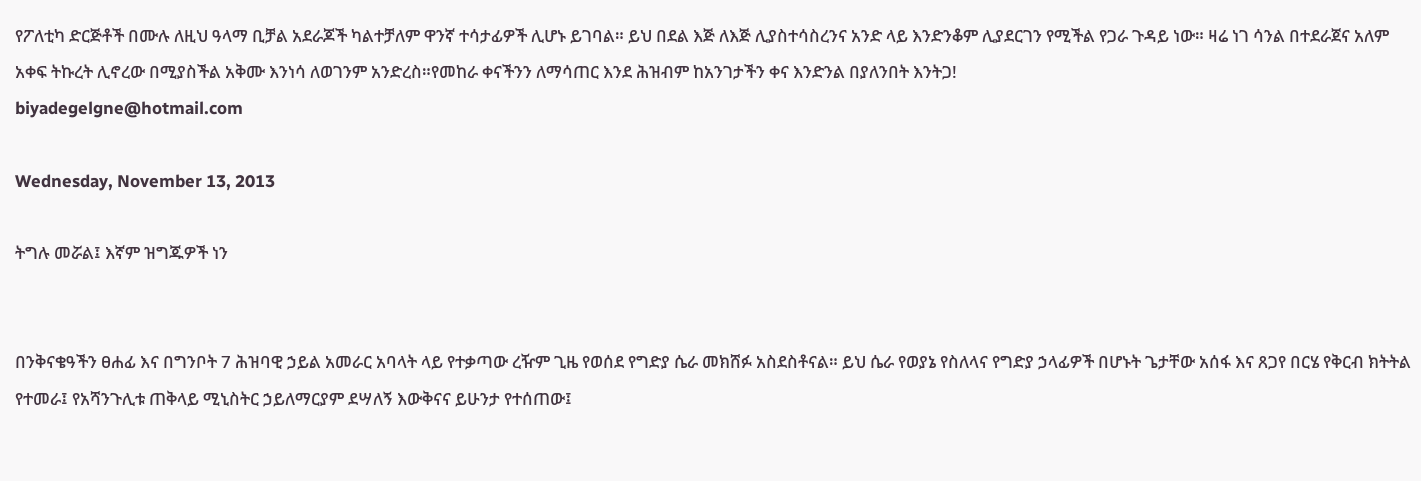የፖለቲካ ድርጅቶች በሙሉ ለዚህ ዓላማ ቢቻል አደራጆች ካልተቻለም ዋንኛ ተሳታፊዎች ሊሆኑ ይገባል። ይህ በደል እጅ ለእጅ ሊያስተሳስረንና አንድ ላይ እንድንቆም ሊያደርገን የሚችል የጋራ ጉዳይ ነው። ዛሬ ነገ ሳንል በተደራጀና አለም አቀፍ ትኩረት ሊኖረው በሚያስችል አቅሙ እንነሳ ለወገንም አንድረስ።የመከራ ቀናችንን ለማሳጠር እንደ ሕዝብም ከአንገታችን ቀና እንድንል በያለንበት እንትጋ!
biyadegelgne@hotmail.com

Wednesday, November 13, 2013

ትግሉ መሯል፤ እኛም ዝግጁዎች ነን


በንቅናቄዓችን ፀሐፊ እና በግንቦት 7 ሕዝባዊ ኃይል አመራር አባላት ላይ የተቃጣው ረዥም ጊዜ የወሰደ የግድያ ሴራ መክሸፉ አስደስቶናል። ይህ ሴራ የወያኔ የስለላና የግድያ ኃላፊዎች በሆኑት ጌታቸው አሰፋ እና ጸጋየ በርሄ የቅርብ ክትትል የተመራ፤ የአሻንጉሊቱ ጠቅላይ ሚኒስትር ኃይለማርያም ደሣለኝ እውቅናና ይሁንታ የተሰጠው፤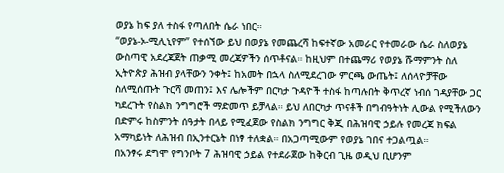ወያኔ ከፍ ያለ ተስፋ የጣለበት ሴራ ነበር።
“ወያኔ-ኦ-ሚሊኒየም” የተሰኘው ይህ በወያኔ የመጨረሻ ከፍተኛው አመራር የተመራው ሴራ ስለወያኔ ውስጣዊ አደረጃጀት ጠቃሚ መረጃዎችን ሰጥቶናል። ከዚህም በተጨማሪ የወያኔ ሹማምንት ስለ ኢትዮጵያ ሕዝብ ያላቸውን ንቀት፤ ከአመት በኋላ ስለሚደረገው ምርጫ ውጤት፤ ለሰላዮቻቸው ስለሚሰጡት ጉርሻ መጠን፤ እና ሌሎችም በርካታ ጉዳዮች ተስፋ ከጣሉበት ቅጥረኛ ነብሰ ገዳያቸው ጋር ካደረጉት የስልክ ንግግሮች ማድመጥ ይቻላል። ይህ ለበርካታ ጥናቶች በግብዓትነት ሊውል የሚችለውን በድምሩ ከስምንት ሰዓታት በላይ የሚፈጀው የስልክ ንግግር ቅጂ በሕዝባዊ ኃይሉ የመረጃ ክፍል አማካይነት ለሕዝብ በኢንተርኔት በነፃ ተለቋል። በአጋጣሚውም የወያኔ ገበና ተጋልጧል።
በአንፃሩ ደግሞ የግንቦት 7 ሕዝባዊ ኃይል የተደራጀው ከቅርብ ጊዜ ወዲህ ቢሆንም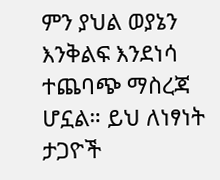ምን ያህል ወያኔን እንቅልፍ እንደነሳ ተጨባጭ ማስረጃ ሆኗል። ይህ ለነፃነት ታጋዮች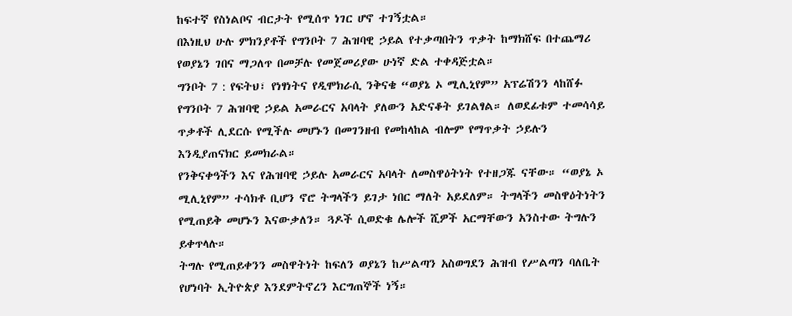ከፍተኛ የስነልቦና ብርታት የሚሰጥ ነገር ሆኖ ተገኝቷል።
በእነዚህ ሁሉ ምክንያቶች የግንቦት 7 ሕዝባዊ ኃይል የተቃጣበትን ጥቃት ከማክሸፍ በተጨማሪ የወያኔን ገበና ማጋለጥ በመቻሉ የመጀመሪያው ሁነኛ ድል ተቀዳጅቷል።
ግንቦት 7 : የፍትህ፣ የነፃነትና የዲሞክራሲ ንቅናቄ “ወያኔ ኦ ሚሊኒየም” አፕሬሽንን ላከሸፉ የግንቦት 7 ሕዝባዊ ኃይል አመራርና አባላት ያለውን አድናቆት ይገልፃል። ለወደፊቱም ተመሳሳይ ጥቃቶች ሊደርሱ የሚችሉ መሆኑን በመገንዘብ የመከላከል ብሎም የማጥቃት ኃይሉን እንዲያጠናክር ይመክራል።
የንቅናቀዓችን እና የሕዝባዊ ኃይሉ አመራርና አባላት ለመስዋዕትነት የተዘጋጁ ናቸው። “ወያኔ ኦ ሚሊኒየም” ተሳክቶ ቢሆን ኖሮ ትግላችን ይገታ ነበር ማለት አይደለም። ትግላችን መስዋዕትነትን የሚጠይቅ መሆኑን እናውቃለን። ጓዶች ሲወድቁ ሌሎች ሺዎች አርማቸውን አንስተው ትግሉን ይቀጥላሉ።
ትግሉ የሚጠይቀንን መስዋትነት ከፍለን ወያኔን ከሥልጣን አስወግደን ሕዝብ የሥልጣን ባለቤት የሆነባት ኢትዮጵያ እንደምትኖረን እርግጠኞች ነኝ።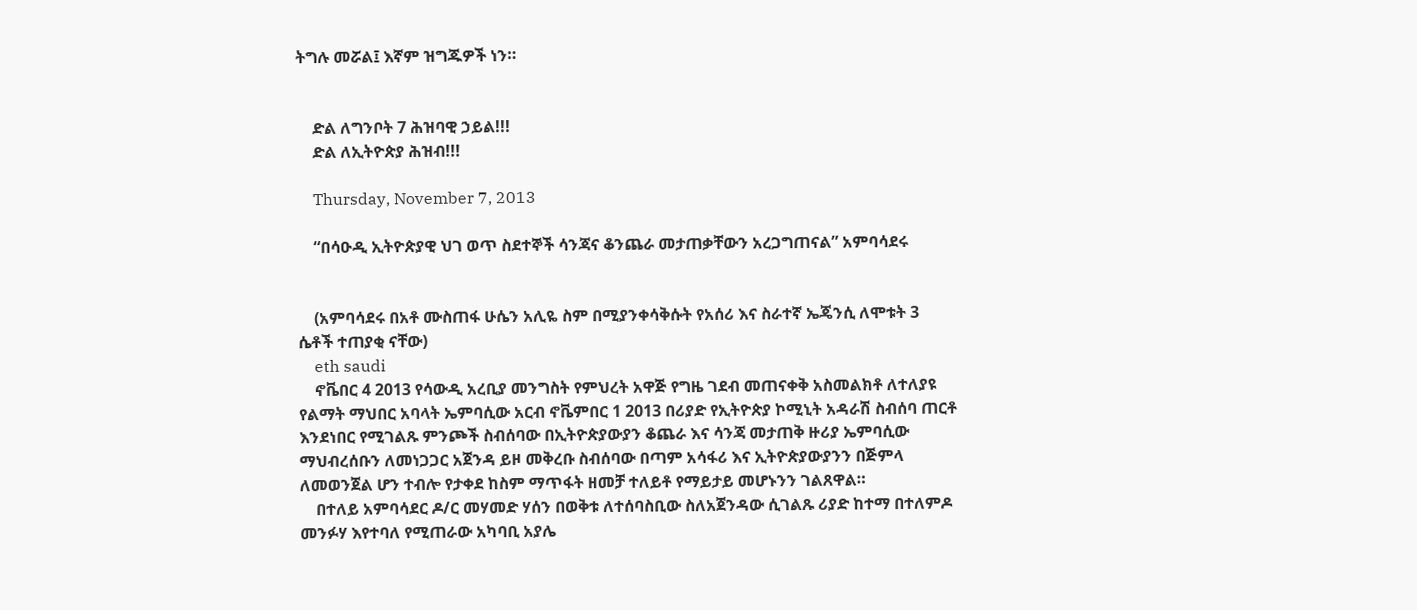ትግሉ መሯል፤ እኛም ዝግጁዎች ነን።


    ድል ለግንቦት 7 ሕዝባዊ ኃይል!!!
    ድል ለኢትዮጵያ ሕዝብ!!!

    Thursday, November 7, 2013

    “በሳዑዲ ኢትዮጵያዊ ህገ ወጥ ስደተኞች ሳንጃና ቆንጨራ መታጠቃቸውን አረጋግጠናል” አምባሳደሩ


    (አምባሳደሩ በአቶ ሙስጠፋ ሁሴን አሊዬ ስም በሚያንቀሳቅሱት የአሰሪ እና ስራተኛ ኤጄንሲ ለሞቱት 3 ሴቶች ተጠያቂ ናቸው)
    eth saudi
    ኖቬበር 4 2013 የሳውዲ አረቢያ መንግስት የምህረት አዋጅ የግዜ ገደብ መጠናቀቅ አስመልክቶ ለተለያዩ የልማት ማህበር አባላት ኤምባሲው አርብ ኖቬምበር 1 2013 በሪያድ የኢትዮጵያ ኮሚኒት አዳራሽ ስብሰባ ጠርቶ እንደነበር የሚገልጹ ምንጮች ስብሰባው በኢትዮጵያውያን ቆጨራ እና ሳንጃ መታጠቅ ዙሪያ ኤምባሲው ማህብረሰቡን ለመነጋጋር አጀንዳ ይዞ መቅረቡ ስብሰባው በጣም አሳፋሪ እና ኢትዮጵያውያንን በጅምላ ለመወንጀል ሆን ተብሎ የታቀደ ከስም ማጥፋት ዘመቻ ተለይቶ የማይታይ መሆኑንን ገልጸዋል።
    በተለይ አምባሳደር ዶ/ር መሃመድ ሃሰን በወቅቱ ለተሰባስቢው ስለአጀንዳው ሲገልጹ ሪያድ ከተማ በተለምዶ መንፉሃ እየተባለ የሚጠራው አካባቢ አያሌ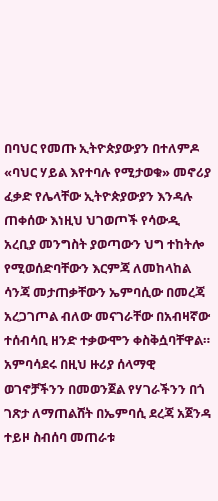በባህር የመጡ ኢትዮጵያውያን በተለምዶ «ባህር ሃይል እየተባሉ የሚታወቁ» መኖሪያ ፈቃድ የሌላቸው ኢትዮጵያውያን እንዳሉ ጠቀሰው እነዚህ ህገወጦች የሳውዲ አረቢያ መንግስት ያወጣውን ህግ ተከትሎ የሚወሰድባቸውን እርምጃ ለመከላከል ሳንጃ መታጠቃቸውን ኤምባሲው በመረጃ አረጋገጦል ብለው መናገራቸው በአብዛኛው ተሰብሳቢ ዘንድ ተቃውሞን ቀስቅሷባቸዋል። አምባሳደሩ በዚህ ዙሪያ ሰላማዊ ወገኖቻችንን በመወንጀል የሃገራችንን በጎ ገጽታ ለማጠልሸት በኤምባሲ ደረጃ አጀንዳ ተይዞ ስብሰባ መጠራቱ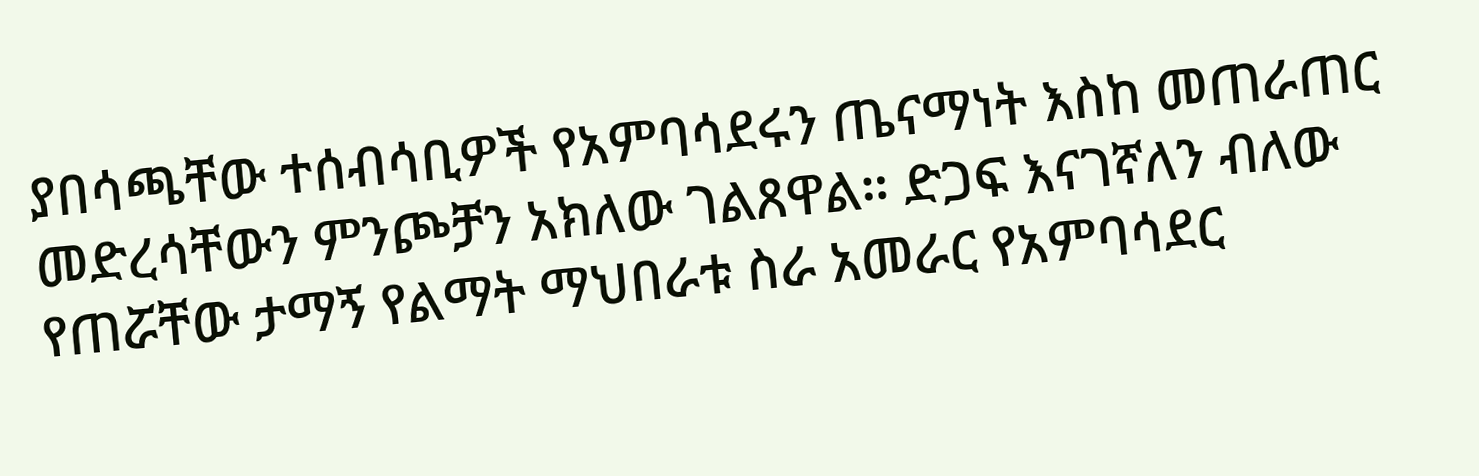ያበሳጫቸው ተሰብሳቢዎች የአምባሳደሩን ጤናማነት እስከ መጠራጠር መድረሳቸውን ምንጮቻን አክለው ገልጸዋል። ድጋፍ እናገኛለን ብለው የጠሯቸው ታማኝ የልማት ማህበራቱ ስራ አመራር የአምባሳደር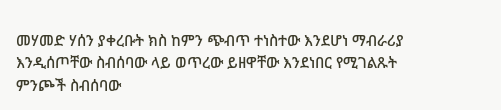መሃመድ ሃሰን ያቀረቡት ክስ ከምን ጭብጥ ተነስተው እንደሆነ ማብራሪያ እንዲሰጦቸው ስብሰባው ላይ ወጥረው ይዘዋቸው እንደነበር የሚገልጹት ምንጮች ስብሰባው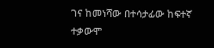ገና ከመነሻው በተሳታፊው ከፍተኛ ተቃውሞ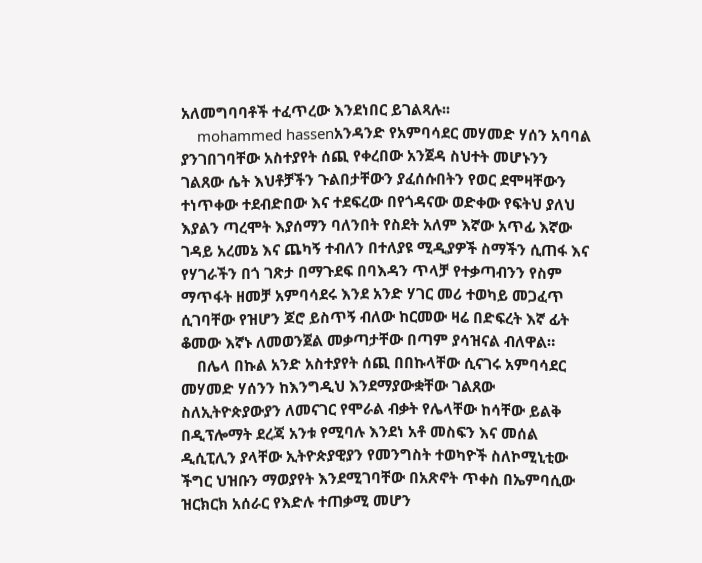አለመግባባቶች ተፈጥረው እንደነበር ይገልጻሉ፡፡
    mohammed hassenአንዳንድ የአምባሳደር መሃመድ ሃሰን አባባል ያንገበገባቸው አስተያየት ሰጪ የቀረበው አንጀዳ ስህተት መሆኑንን ገልጸው ሴት እህቶቻችን ጉልበታቸውን ያፈሰሱበትን የወር ደሞዛቸውን ተነጥቀው ተደብድበው እና ተደፍረው በየጎዳናው ወድቀው የፍትህ ያለህ እያልን ጣረሞት እያሰማን ባለንበት የስደት አለም እኛው አጥፊ እኛው ገዳይ አረመኔ እና ጨካኝ ተብለን በተለያዩ ሚዲያዎች ስማችን ሲጠፋ እና የሃገራችን በጎ ገጽታ በማጉደፍ በባእዳን ጥላቻ የተቃጣብንን የስም ማጥፋት ዘመቻ አምባሳደሩ እንደ አንድ ሃገር መሪ ተወካይ መጋፈጥ ሲገባቸው የዝሆን ጆሮ ይስጥኝ ብለው ከርመው ዛሬ በድፍረት እኛ ፊት ቆመው እኛኑ ለመወንጀል መቃጣታቸው በጣም ያሳዝናል ብለዋል።
    በሌላ በኩል አንድ አስተያየት ሰጪ በበኩላቸው ሲናገሩ አምባሳደር መሃመድ ሃሰንን ከእንግዲህ እንደማያውቋቸው ገልጸው ስለኢትዮጵያውያን ለመናገር የሞራል ብቃት የሌላቸው ከሳቸው ይልቅ በዲፕሎማት ደረጃ አንቱ የሚባሉ እንደነ አቶ መስፍን እና መሰል ዲሲፒሊን ያላቸው ኢትዮጵያዊያን የመንግስት ተወካዮች ስለኮሚኒቲው ችግር ህዝቡን ማወያየት እንደሚገባቸው በአጽኖት ጥቀስ በኤምባሲው ዝርክርክ አሰራር የእድሉ ተጠቃሚ መሆን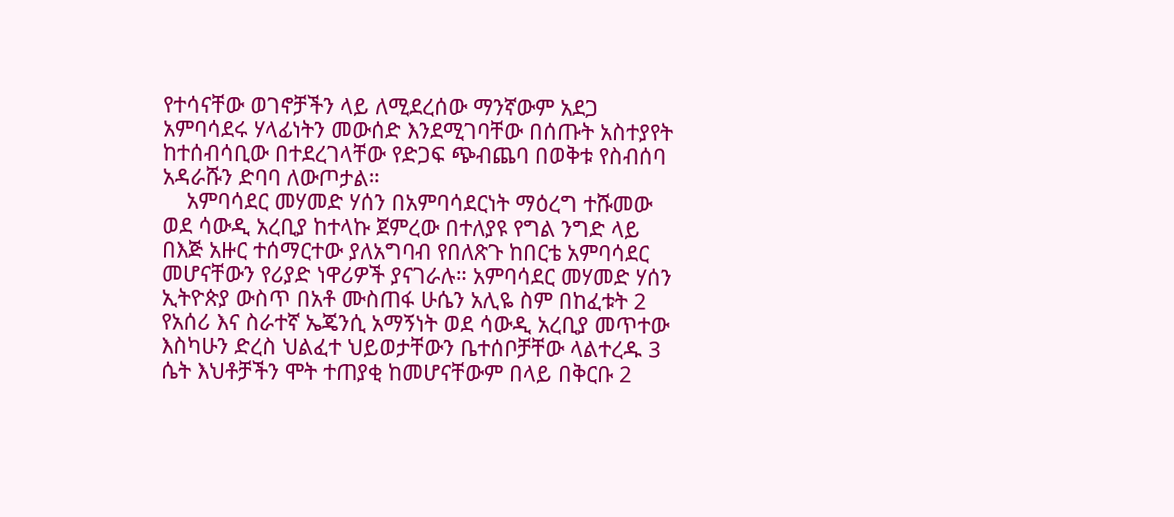የተሳናቸው ወገኖቻችን ላይ ለሚደረሰው ማንኛውም አደጋ አምባሳደሩ ሃላፊነትን መውሰድ እንደሚገባቸው በሰጡት አስተያየት ከተሰብሳቢው በተደረገላቸው የድጋፍ ጭብጨባ በወቅቱ የስብሰባ አዳራሹን ድባባ ለውጦታል።
    አምባሳደር መሃመድ ሃሰን በአምባሳደርነት ማዕረግ ተሹመው ወደ ሳውዲ አረቢያ ከተላኩ ጀምረው በተለያዩ የግል ንግድ ላይ በእጅ አዙር ተሰማርተው ያለአግባብ የበለጽጉ ከበርቴ አምባሳደር መሆናቸውን የሪያድ ነዋሪዎች ያናገራሉ። አምባሳደር መሃመድ ሃሰን ኢትዮጵያ ውስጥ በአቶ ሙስጠፋ ሁሴን አሊዬ ስም በከፈቱት 2 የአሰሪ እና ስራተኛ ኤጄንሲ አማኝነት ወደ ሳውዲ አረቢያ መጥተው እስካሁን ድረስ ህልፈተ ህይወታቸውን ቤተሰቦቻቸው ላልተረዱ 3 ሴት እህቶቻችን ሞት ተጠያቂ ከመሆናቸውም በላይ በቅርቡ 2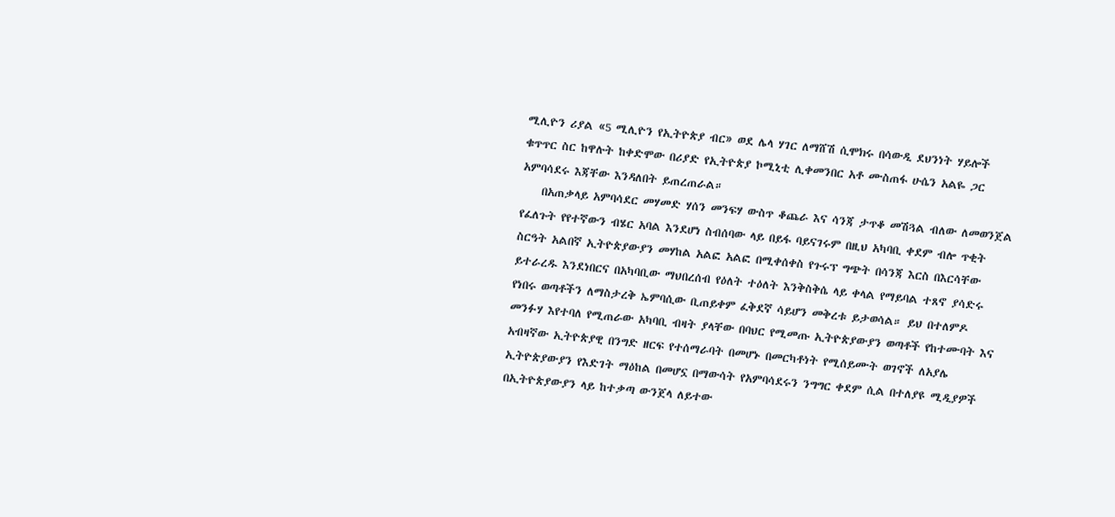ሚሊዮን ሪያል «5 ሚሊዮን የኢትዮጵያ ብር» ወደ ሌላ ሃገር ለማሸሽ ሲሞክሩ በሳውዲ ደህንነት ሃይሎች ቁጥጥር ስር ከዋሉት ከቀድሞው በሪያድ የኢትዮጵያ ኮሚኒቲ ሊቀመንበር አቶ ሙስጠፋ ሁሴን አልዬ ጋር አምባሳደሩ እጃቸው እንዳለበት ይጠረጠራል።
    በአጠቃላይ አምባሳደር መሃመድ ሃሰን መንፍሃ ውስጥ ቆጨራ እና ሳንጃ ታጥቆ መሽጓል ብለው ለመወንጀል የፈለጉት የየተኛውን ብሄር አባል እንደሆነ ስብሰባው ላይ በይፋ ባይናገሩም በዚህ አካባቢ ቀደም ብሎ ጥቂት ስርዓት አልበኛ ኢትዮጵያውያን መሃከል አልፎ አልፎ በሚቀሰቀስ የጉሩፕ ግጭት በሳንጃ እርስ በእርሳቸው ይተራረዱ እንደነበርና በአካባቢው ማህበረሰብ የዕለት ተዕለት እንቅስቅሴ ላይ ቀላል የማይባል ተጸኖ ያሳድሩ የነበሩ ወጣቶችን ለማስታረቅ ኤምባሲው ቢጠይቀም ፈቅደኛ ሳይሆን መቅረቱ ይታወሳል። ይህ በተለምዶ መንፉሃ እየተባለ የሚጠራው አካባቢ ብዛት ያላቸው በባህር የሚመጡ ኢትዮጵያውያን ወጣቶች የከተሙባት እና አብዛኛው ኢትዮጵያዊ በንግድ ዘርፍ የተሰማራባት በመሆኑ በመርካቶነት የሚሰይሙት ወገኖች ለአያሌ ኢትዮጵያውያን የእድገት ማዕከል በመሆኗ በማውሳት የአምባሳደሩን ንግግር ቀደም ሲል በተለያዩ ሚዲያዎች በኢትዮጵያውያን ላይ ከተቃጣ ውንጀላ ለይተው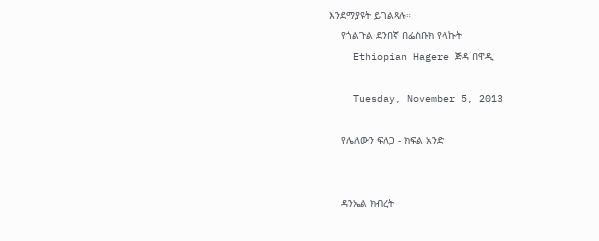እንደማያዩት ይገልጻሉ።
    የጎልጉል ደንበኛ በፌስቡክ የላኩት
    Ethiopian Hagere ጅዳ በዋዲ

    Tuesday, November 5, 2013

    የሌለውን ፍለጋ - ክፍል አንድ


    ዳንኤል ክብረት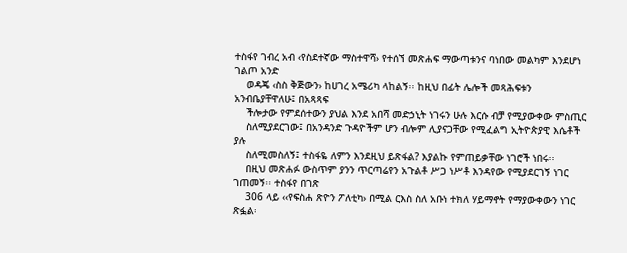ተስፋየ ገብረ አብ ‹የስደተኛው ማስተዋሻ› የተሰኘ መጽሐፍ ማውጣቱንና ባነበው መልካም እንደሆነ ገልጦ አንድ
    ወዳጄ ‹ስስ ቅጅውን› ከሀገረ አሜሪካ ላከልኝ፡፡ ከዚህ በፊት ሌሎች መጻሕፍቱን አንብቤያቸዋለሁ፤ በአጻጻፍ
    ችሎታው የምደሰተውን ያህል እንደ አበሻ መድኃኒት ነገሩን ሁሉ እርሱ ብቻ የሚያውቀው ምስጢር
    ስለሚያደርገው፤ በአንዳንድ ጉዳዮችም ሆን ብሎም ሊያናጋቸው የሚፈልግ ኢትዮጵያዊ እሴቶች ያሉ
    ስለሚመስለኝ፤ ተስፋዬ ለምን እንደዚህ ይጽፋል? እያልኩ የምጠይቃቸው ነገሮች ነበሩ፡፡
    በዚህ መጽሐፉ ውስጥም ያንን ጥርጣሬየን አጉልቶ ሥጋ ነሥቶ እንዳየው የሚያደርገኝ ነገር ገጠመኝ፡፡ ተስፋየ በገጽ
    306 ላይ ‹‹የፍስሐ ጽዮን ፖለቲካ› በሚል ርእስ ስለ አቡነ ተክለ ሃይማኖት የማያውቀውን ነገር ጽፏል፡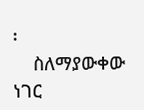፡
    ስለማያውቀው ነገር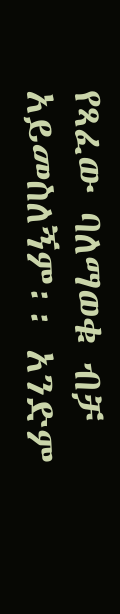የጻፈው ባለማወቁ ብቻ አይመስለኝም፡፡ አንድም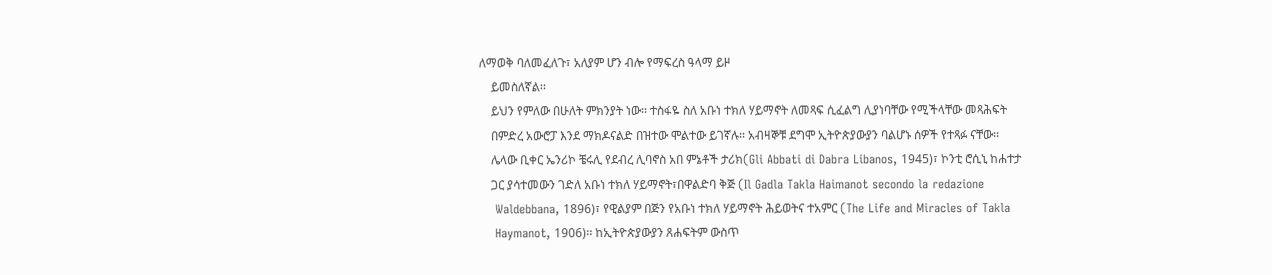ለማወቅ ባለመፈለጉ፣ አለያም ሆን ብሎ የማፍረስ ዓላማ ይዞ
    ይመስለኛል፡፡
    ይህን የምለው በሁለት ምክንያት ነው፡፡ ተስፋዬ ስለ አቡነ ተክለ ሃይማኖት ለመጻፍ ሲፈልግ ሊያነባቸው የሚችላቸው መጻሕፍት
    በምድረ አውሮፓ እንደ ማክዶናልድ በዝተው ሞልተው ይገኛሉ፡፡ አብዛኞቹ ደግሞ ኢትዮጵያውያን ባልሆኑ ሰዎች የተጻፉ ናቸው፡፡
    ሌላው ቢቀር ኤንሪኮ ቼሩሊ የደብረ ሊባኖስ አበ ምኔቶች ታሪክ(Gli Abbati di Dabra Libanos, 1945)፣ ኮንቲ ሮሲኒ ከሐተታ
    ጋር ያሳተመውን ገድለ አቡነ ተክለ ሃይማኖት፣በዋልድባ ቅጅ (Il Gadla Takla Haimanot secondo la redazione
    Waldebbana, 1896)፣ የዊልያም በጅን የአቡነ ተክለ ሃይማኖት ሕይወትና ተአምር (The Life and Miracles of Takla
    Haymanot, 1906)፡፡ ከኢትዮጵያውያን ጸሐፍትም ውስጥ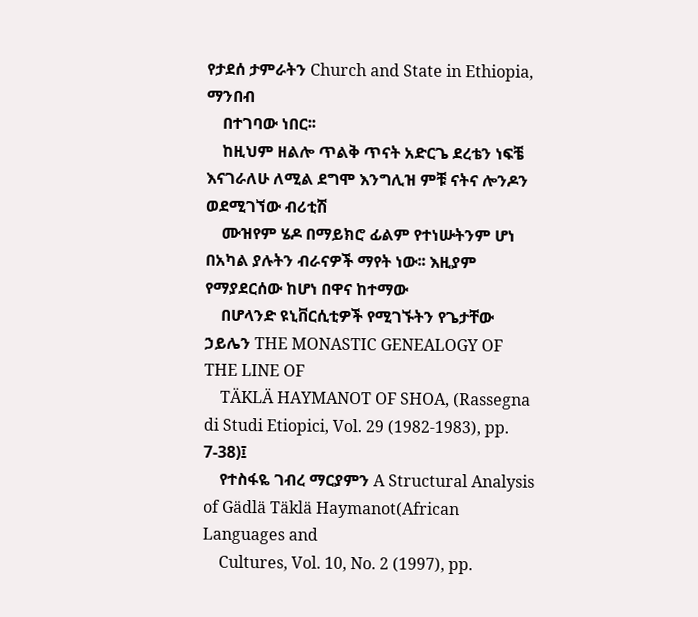የታደሰ ታምራትን Church and State in Ethiopia, ማንበብ
    በተገባው ነበር፡፡
    ከዚህም ዘልሎ ጥልቅ ጥናት አድርጌ ደረቴን ነፍቼ እናገራለሁ ለሚል ደግሞ እንግሊዝ ምቹ ናትና ሎንዶን ወደሚገኘው ብሪቲሽ
    ሙዝየም ሄዶ በማይክሮ ፊልም የተነሡትንም ሆነ በአካል ያሉትን ብራናዎች ማየት ነው፡፡ እዚያም የማያደርሰው ከሆነ በዋና ከተማው
    በሆላንድ ዩኒቨርሲቲዎች የሚገኙትን የጌታቸው ኃይሌን THE MONASTIC GENEALOGY OF THE LINE OF
    TÄKLÄ HAYMANOT OF SHOA, (Rassegna di Studi Etiopici, Vol. 29 (1982-1983), pp. 7-38)፤
    የተስፋዬ ገብረ ማርያምን A Structural Analysis of Gädlä Täklä Haymanot(African Languages and
    Cultures, Vol. 10, No. 2 (1997), pp.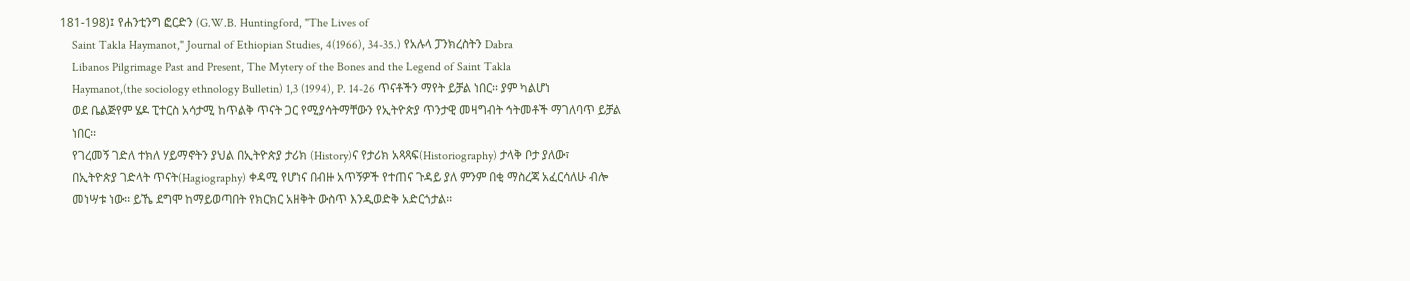181-198)፤ የሐንቲንግ ፎርድን (G.W.B. Huntingford, "The Lives of
    Saint Takla Haymanot," Journal of Ethiopian Studies, 4(1966), 34-35.) የአሉላ ፓንክረስትን Dabra
    Libanos Pilgrimage Past and Present, The Mytery of the Bones and the Legend of Saint Takla
    Haymanot,(the sociology ethnology Bulletin) 1,3 (1994), P. 14-26 ጥናቶችን ማየት ይቻል ነበር፡፡ ያም ካልሆነ
    ወደ ቤልጅየም ሄዶ ፒተርስ አሳታሚ ከጥልቅ ጥናት ጋር የሚያሳትማቸውን የኢትዮጵያ ጥንታዊ መዛግብት ኅትመቶች ማገለባጥ ይቻል
    ነበር፡፡
    የገረመኝ ገድለ ተክለ ሃይማኖትን ያህል በኢትዮጵያ ታሪክ (History)ና የታሪክ አጻጻፍ(Historiography) ታላቅ ቦታ ያለው፣
    በኢትዮጵያ ገድላት ጥናት(Hagiography) ቀዳሚ የሆነና በብዙ አጥኝዎች የተጠና ጉዳይ ያለ ምንም በቂ ማስረጃ አፈርሳለሁ ብሎ
    መነሣቱ ነው፡፡ ይኼ ደግሞ ከማይወጣበት የክርክር አዘቅት ውስጥ እንዲወድቅ አድርጎታል፡፡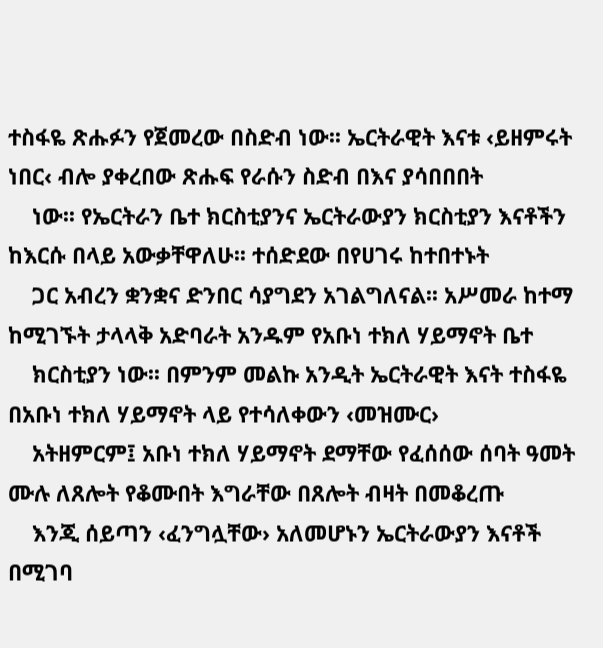ተስፋዬ ጽሑፉን የጀመረው በስድብ ነው፡፡ ኤርትራዊት እናቱ ‹ይዘምሩት ነበር‹ ብሎ ያቀረበው ጽሑፍ የራሱን ስድብ በእና ያሳበበበት
    ነው፡፡ የኤርትራን ቤተ ክርስቲያንና ኤርትራውያን ክርስቲያን እናቶችን ከእርሱ በላይ አውቃቸዋለሁ፡፡ ተሰድደው በየሀገሩ ከተበተኑት
    ጋር አብረን ቋንቋና ድንበር ሳያግደን አገልግለናል፡፡ አሥመራ ከተማ ከሚገኙት ታላላቅ አድባራት አንዱም የአቡነ ተክለ ሃይማኖት ቤተ
    ክርስቲያን ነው፡፡ በምንም መልኩ አንዲት ኤርትራዊት እናት ተስፋዬ በአቡነ ተክለ ሃይማኖት ላይ የተሳለቀውን ‹መዝሙር›
    አትዘምርም፤ አቡነ ተክለ ሃይማኖት ደማቸው የፈሰሰው ሰባት ዓመት ሙሉ ለጸሎት የቆሙበት እግራቸው በጸሎት ብዛት በመቆረጡ
    እንጂ ሰይጣን ‹ፈንግሏቸው› አለመሆኑን ኤርትራውያን እናቶች በሚገባ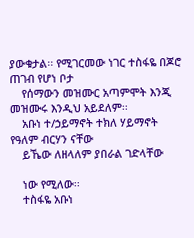ያውቁታል፡፡ የሚገርመው ነገር ተስፋዬ በጆሮ ጠገብ የሆነ ቦታ
    የሰማውን መዝሙር አጣምሞት እንጂ መዝሙሩ እንዲህ አይደለም፡፡
    አቡነ ተ/ኃይማኖት ተክለ ሃይማኖት የዓለም ብርሃን ናቸው
    ይኼው ለዘላለም ያበራል ገድላቸው

    ነው የሚለው፡፡
    ተስፋዬ አቡነ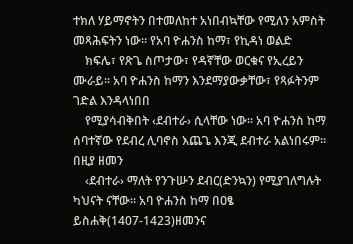ተክለ ሃይማኖትን በተመለከተ አነበብኳቸው የሚለን አምስት መጻሕፍትን ነው፡፡ የአባ ዮሐንስ ከማ፣ የኪዳነ ወልድ
    ክፍሌ፣ የጽጌ ስጦታው፣ የዳኛቸው ወርቁና የኢረይን ሙራይ፡፡ አባ ዮሐንስ ከማን እንደማያውቃቸው፣ የጻፉትንም ገድል እንዳላነበበ
    የሚያሳብቅበት ‹ደብተራ› ሲላቸው ነው፡፡ አባ ዮሐንስ ከማ ሰባተኛው የደብረ ሊባኖስ እጨጌ እንጂ ደብተራ አልነበሩም፡፡ በዚያ ዘመን
    ‹ደብተራ› ማለት የንጉሡን ደብር(ድንኳን) የሚያገለግሉት ካህናት ናቸው፡፡ አባ ዮሐንስ ከማ በዐፄ ይስሐቅ(1407-1423)ዘመንና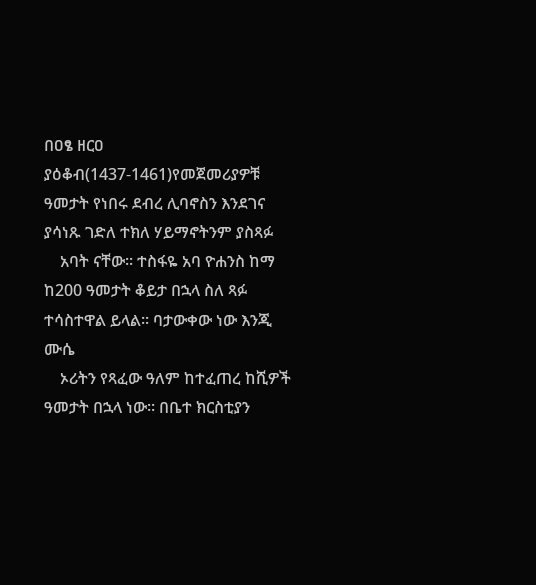በዐፄ ዘርዐ ያዕቆብ(1437-1461)የመጀመሪያዎቹ ዓመታት የነበሩ ደብረ ሊባኖስን እንደገና ያሳነጹ ገድለ ተክለ ሃይማኖትንም ያስጻፉ
    አባት ናቸው፡፡ ተስፋዬ አባ ዮሐንስ ከማ ከ200 ዓመታት ቆይታ በኋላ ስለ ጻፉ ተሳስተዋል ይላል፡፡ ባታውቀው ነው እንጂ ሙሴ
    ኦሪትን የጻፈው ዓለም ከተፈጠረ ከሺዎች ዓመታት በኋላ ነው፡፡ በቤተ ክርስቲያን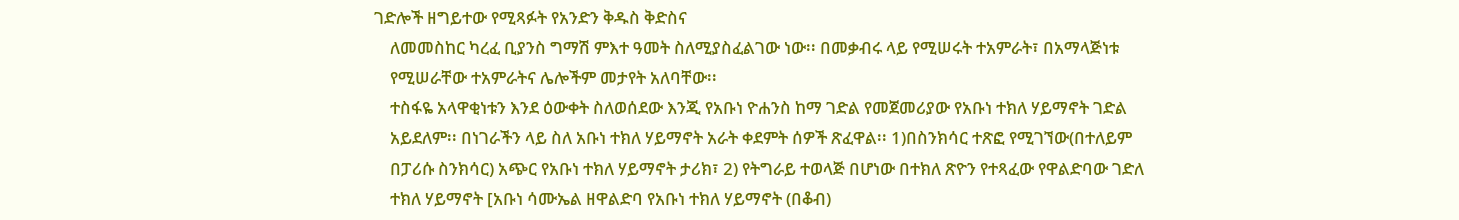ገድሎች ዘግይተው የሚጻፉት የአንድን ቅዱስ ቅድስና
    ለመመስከር ካረፈ ቢያንስ ግማሽ ምእተ ዓመት ስለሚያስፈልገው ነው፡፡ በመቃብሩ ላይ የሚሠሩት ተአምራት፣ በአማላጅነቱ
    የሚሠራቸው ተአምራትና ሌሎችም መታየት አለባቸው፡፡
    ተስፋዬ አላዋቂነቱን እንደ ዕውቀት ስለወሰደው እንጂ የአቡነ ዮሐንስ ከማ ገድል የመጀመሪያው የአቡነ ተክለ ሃይማኖት ገድል
    አይደለም፡፡ በነገራችን ላይ ስለ አቡነ ተክለ ሃይማኖት አራት ቀደምት ሰዎች ጽፈዋል፡፡ 1)በስንክሳር ተጽፎ የሚገኘው(በተለይም
    በፓሪሱ ስንክሳር) አጭር የአቡነ ተክለ ሃይማኖት ታሪክ፣ 2) የትግራይ ተወላጅ በሆነው በተክለ ጽዮን የተጻፈው የዋልድባው ገድለ
    ተክለ ሃይማኖት [አቡነ ሳሙኤል ዘዋልድባ የአቡነ ተክለ ሃይማኖት (በቆብ)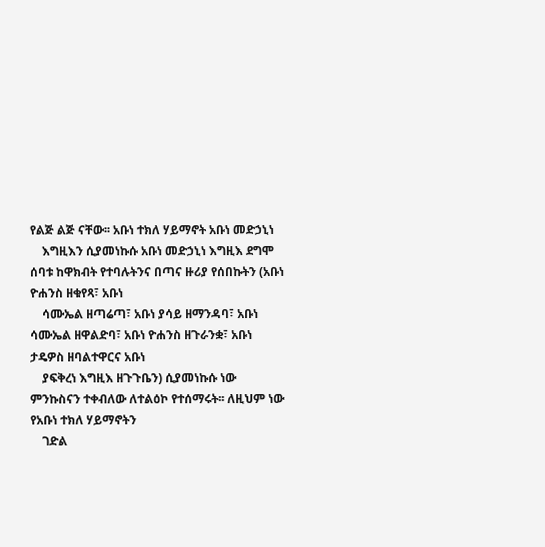የልጅ ልጅ ናቸው፡፡ አቡነ ተክለ ሃይማኖት አቡነ መድኃኒነ
    እግዚእን ሲያመነኩሱ አቡነ መድኃኒነ እግዚእ ደግሞ ሰባቱ ከዋክብት የተባሉትንና በጣና ዙሪያ የሰበኩትን (አቡነ ዮሐንስ ዘቁየጻ፣ አቡነ
    ሳሙኤል ዘጣሬጣ፣ አቡነ ያሳይ ዘማንዳባ፣ አቡነ ሳሙኤል ዘዋልድባ፣ አቡነ ዮሐንስ ዘጉራንቋ፣ አቡነ ታዴዎስ ዘባልተዋርና አቡነ
    ያፍቅረነ እግዚእ ዘጉጉቤን) ሲያመነኩሱ ነው ምንኩስናን ተቀብለው ለተልዕኮ የተሰማሩት፡፡ ለዚህም ነው የአቡነ ተክለ ሃይማኖትን
    ገድል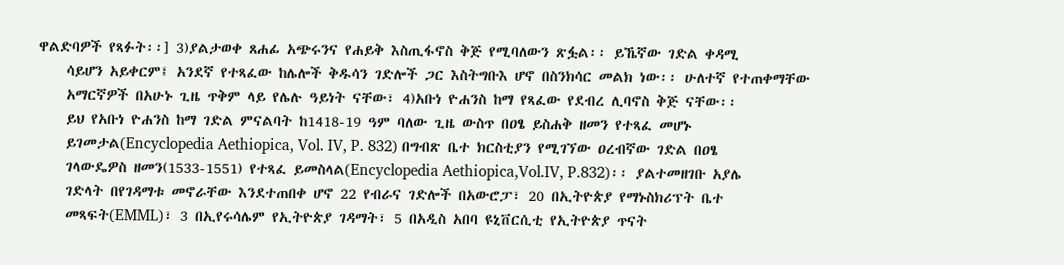ዋልድባዎች የጻፉት፡፡] 3)ያልታወቀ ጸሐፊ አጭሩንና የሐይቅ እስጢፋኖስ ቅጅ የሚባለውን ጽፏል፡፡ ይኼኛው ገድል ቀዳሚ
    ሳይሆን አይቀርም፤ አንደኛ የተጻፈው ከሌሎች ቅዱሳን ገድሎች ጋር እስትግቡእ ሆኖ በስንክሳር መልክ ነው፡፡ ሁለተኛ የተጠቀማቸው
    አማርኛዎች በአሁኑ ጊዜ ጥቅም ላይ የሌሉ ዓይነት ናቸው፣ 4)አቡነ ዮሐንስ ከማ የጻፈው የደብረ ሊባኖስ ቅጅ ናቸው፡፡
    ይህ የአቡነ ዮሐንስ ከማ ገድል ምናልባት ከ1418-19 ዓም ባለው ጊዜ ውስጥ በዐፄ ይስሐቅ ዘመን የተጻፈ መሆኑ
    ይገመታል(Encyclopedia Aethiopica, Vol. IV, P. 832) በግብጽ ቤተ ክርስቲያን የሚገኘው ዐረብኛው ገድል በዐፄ
    ገላውዴዎስ ዘመን(1533-1551) የተጻፈ ይመስላል(Encyclopedia Aethiopica,Vol.IV, P.832)፡፡ ያልተመዘገቡ አያሌ
    ገድላት በየገዳማቱ መኖራቸው እንደተጠበቀ ሆኖ 22 የብራና ገድሎች በአውሮፓ፣ 20 በኢትዮጵያ የማኑስክሪፕት ቤተ
    መጻፍት(EMML)፣ 3 በኢየሩሳሌም የኢትዮጵያ ገዳማት፣ 5 በአዲስ አበባ ዩኒቨርሲቲ የኢትዮጵያ ጥናት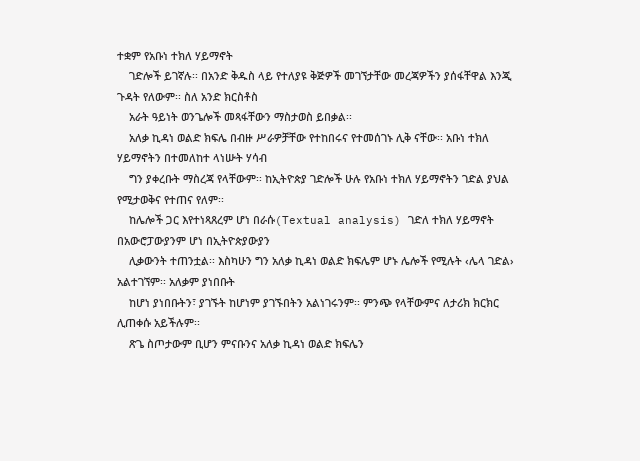ተቋም የአቡነ ተክለ ሃይማኖት
    ገድሎች ይገኛሉ፡፡ በአንድ ቅዱስ ላይ የተለያዩ ቅጅዎች መገኘታቸው መረጃዎችን ያሰፋቸዋል እንጂ ጉዳት የለውም፡፡ ስለ አንድ ክርስቶስ
    አራት ዓይነት ወንጌሎች መጻፋቸውን ማስታወስ ይበቃል፡፡
    አለቃ ኪዳነ ወልድ ክፍሌ በብዙ ሥራዎቻቸው የተከበሩና የተመሰገኑ ሊቅ ናቸው፡፡ አቡነ ተክለ ሃይማኖትን በተመለከተ ላነሡት ሃሳብ
    ግን ያቀረቡት ማስረጃ የላቸውም፡፡ ከኢትዮጵያ ገድሎች ሁሉ የአቡነ ተክለ ሃይማኖትን ገድል ያህል የሚታወቅና የተጠና የለም፡፡
    ከሌሎች ጋር እየተነጻጸረም ሆነ በራሱ(Textual analysis) ገድለ ተክለ ሃይማኖት በአውሮፓውያንም ሆነ በኢትዮጵያውያን
    ሊቃውንት ተጠንቷል፡፡ እስካሁን ግን አለቃ ኪዳነ ወልድ ክፍሌም ሆኑ ሌሎች የሚሉት ‹ሌላ ገድል› አልተገኘም፡፡ አለቃም ያነበቡት
    ከሆነ ያነበቡትን፣ ያገኙት ከሆነም ያገኙበትን አልነገሩንም፡፡ ምንጭ የላቸውምና ለታሪክ ክርክር ሊጠቀሱ አይችሉም፡፡
    ጽጌ ስጦታውም ቢሆን ምናቡንና አለቃ ኪዳነ ወልድ ክፍሌን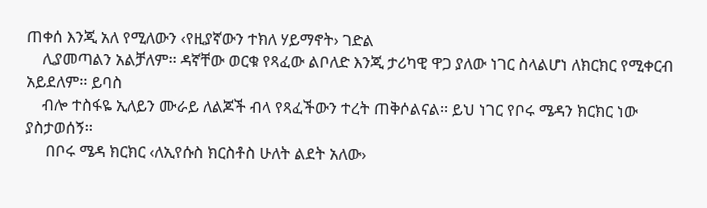ጠቀሰ እንጂ አለ የሚለውን ‹የዚያኛውን ተክለ ሃይማኖት› ገድል
    ሊያመጣልን አልቻለም፡፡ ዳኛቸው ወርቁ የጻፈው ልቦለድ እንጂ ታሪካዊ ዋጋ ያለው ነገር ስላልሆነ ለክርክር የሚቀርብ አይደለም፡፡ ይባስ
    ብሎ ተስፋዬ ኢለይን ሙራይ ለልጆች ብላ የጻፈችውን ተረት ጠቅሶልናል፡፡ ይህ ነገር የቦሩ ሜዳን ክርክር ነው ያስታወሰኝ፡፡
     በቦሩ ሜዳ ክርክር ‹ለኢየሱስ ክርስቶስ ሁለት ልደት አለው›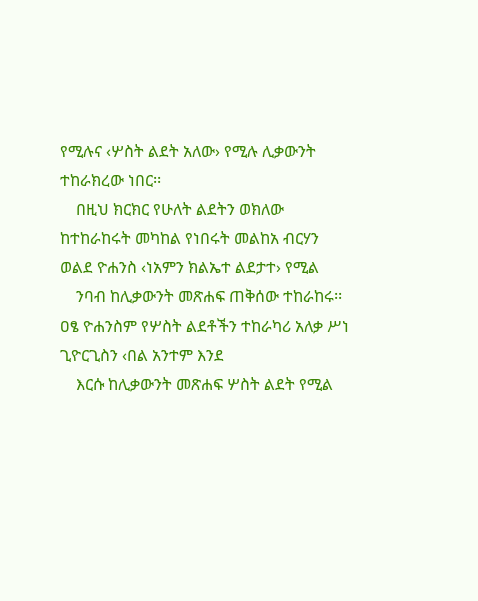የሚሉና ‹ሦስት ልደት አለው› የሚሉ ሊቃውንት ተከራክረው ነበር፡፡
    በዚህ ክርክር የሁለት ልደትን ወክለው ከተከራከሩት መካከል የነበሩት መልከአ ብርሃን ወልደ ዮሐንስ ‹ነአምን ክልኤተ ልደታተ› የሚል
    ንባብ ከሊቃውንት መጽሐፍ ጠቅሰው ተከራከሩ፡፡ ዐፄ ዮሐንስም የሦስት ልደቶችን ተከራካሪ አለቃ ሥነ ጊዮርጊስን ‹በል አንተም እንደ
    እርሱ ከሊቃውንት መጽሐፍ ሦስት ልደት የሚል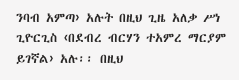ንባብ አምጣ› አሉት በዚህ ጊዜ አለቃ ሥነ ጊዮርጊስ ‹በደብረ ብርሃን ተአምረ ማርያም ይገኛል› አሉ፡፡ በዚህ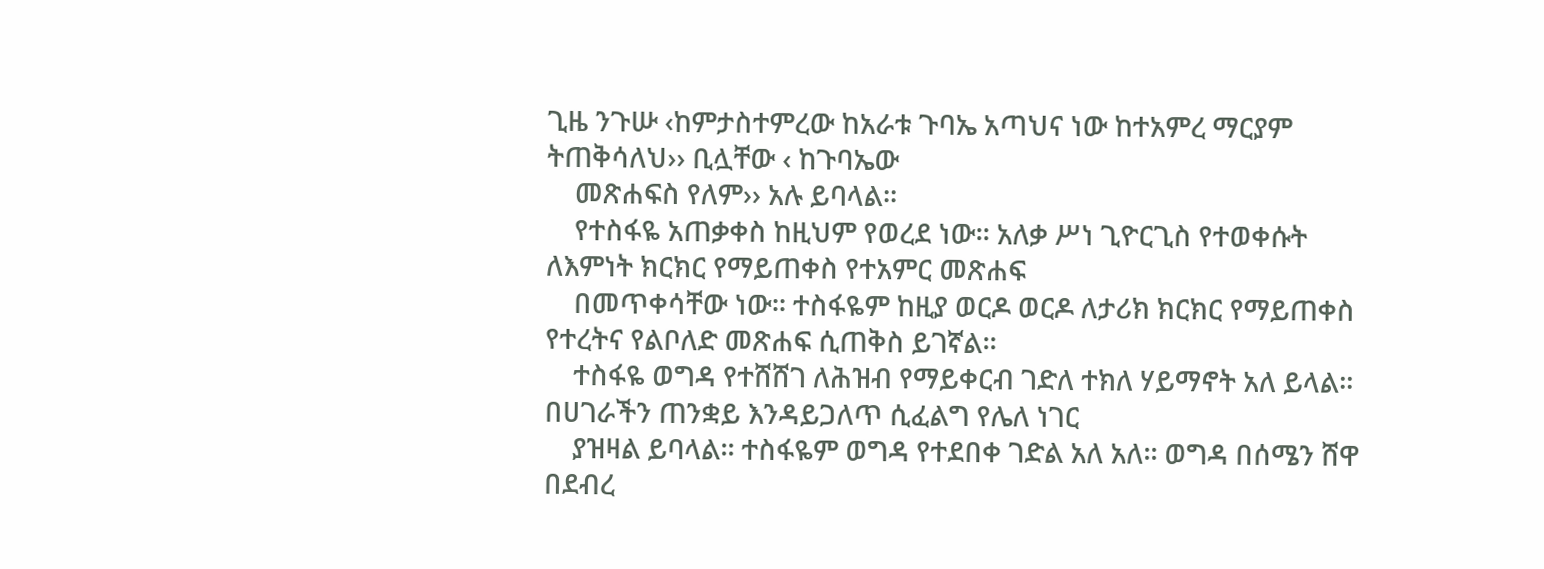ጊዜ ንጉሡ ‹ከምታስተምረው ከአራቱ ጉባኤ አጣህና ነው ከተአምረ ማርያም ትጠቅሳለህ›› ቢሏቸው ‹ ከጉባኤው
    መጽሐፍስ የለም›› አሉ ይባላል፡፡
    የተስፋዬ አጠቃቀስ ከዚህም የወረደ ነው፡፡ አለቃ ሥነ ጊዮርጊስ የተወቀሱት ለእምነት ክርክር የማይጠቀስ የተአምር መጽሐፍ
    በመጥቀሳቸው ነው፡፡ ተስፋዬም ከዚያ ወርዶ ወርዶ ለታሪክ ክርክር የማይጠቀስ የተረትና የልቦለድ መጽሐፍ ሲጠቅስ ይገኛል፡፡
    ተስፋዬ ወግዳ የተሸሸገ ለሕዝብ የማይቀርብ ገድለ ተክለ ሃይማኖት አለ ይላል፡፡ በሀገራችን ጠንቋይ እንዳይጋለጥ ሲፈልግ የሌለ ነገር
    ያዝዛል ይባላል፡፡ ተስፋዬም ወግዳ የተደበቀ ገድል አለ አለ፡፡ ወግዳ በሰሜን ሸዋ በደብረ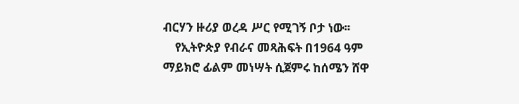ብርሃን ዙሪያ ወረዳ ሥር የሚገኝ ቦታ ነው፡፡
    የኢትዮጵያ የብራና መጻሕፍት በ1964 ዓም ማይክሮ ፊልም መነሣት ሲጀምሩ ከሰሜን ሸዋ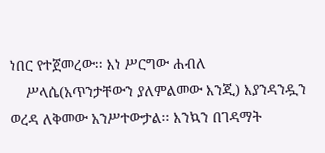ነበር የተጀመረው፡፡ እነ ሥርግው ሐብለ
    ሥላሴ(አጥንታቸውን ያለምልመው እንጂ) እያንዳንዷን ወረዳ ለቅመው አንሥተውታል፡፡ እንኳን በገዳማት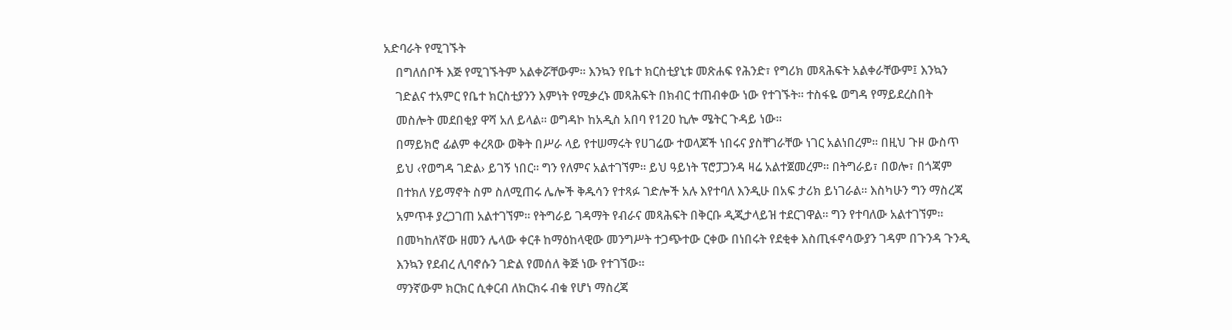አድባራት የሚገኙት
    በግለሰቦች እጅ የሚገኙትም አልቀሯቸውም፡፡ እንኳን የቤተ ክርስቲያኒቱ መጽሐፍ የሕንድ፣ የግሪክ መጻሕፍት አልቀራቸውም፤ እንኳን
    ገድልና ተአምር የቤተ ክርስቲያንን እምነት የሚቃረኑ መጻሕፍት በክብር ተጠብቀው ነው የተገኙት፡፡ ተስፋዬ ወግዳ የማይደረስበት
    መስሎት መደበቂያ ዋሻ አለ ይላል፡፡ ወግዳኮ ከአዲስ አበባ የ120 ኪሎ ሜትር ጉዳይ ነው፡፡
    በማይክሮ ፊልም ቀረጻው ወቅት በሥራ ላይ የተሠማሩት የሀገሬው ተወላጆች ነበሩና ያስቸገራቸው ነገር አልነበረም፡፡ በዚህ ጉዞ ውስጥ
    ይህ ‹የወግዳ ገድል› ይገኝ ነበር፡፡ ግን የለምና አልተገኘም፡፡ ይህ ዓይነት ፕሮፓጋንዳ ዛሬ አልተጀመረም፡፡ በትግራይ፣ በወሎ፣ በጎጃም
    በተክለ ሃይማኖት ስም ስለሚጠሩ ሌሎች ቅዱሳን የተጻፉ ገድሎች አሉ እየተባለ እንዲሁ በአፍ ታሪክ ይነገራል፡፡ እስካሁን ግን ማስረጃ
    አምጥቶ ያረጋገጠ አልተገኘም፡፡ የትግራይ ገዳማት የብራና መጻሕፍት በቅርቡ ዲጂታላይዝ ተደርገዋል፡፡ ግን የተባለው አልተገኘም፡፡
    በመካከለኛው ዘመን ሌላው ቀርቶ ከማዕከላዊው መንግሥት ተጋጭተው ርቀው በነበሩት የደቂቀ እስጢፋኖሳውያን ገዳም በጉንዳ ጉንዲ
    እንኳን የደብረ ሊባኖሱን ገድል የመሰለ ቅጅ ነው የተገኘው፡፡
    ማንኛውም ክርክር ሲቀርብ ለክርክሩ ብቁ የሆነ ማስረጃ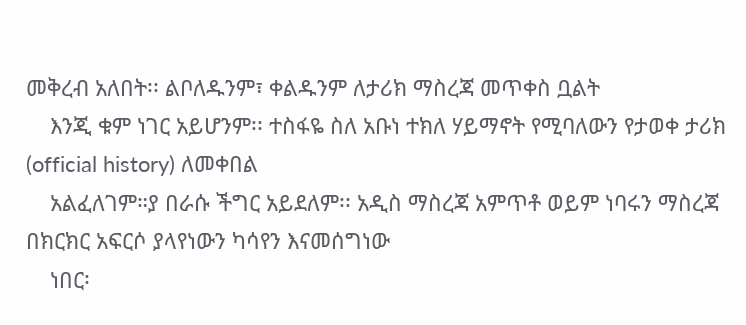መቅረብ አለበት፡፡ ልቦለዱንም፣ ቀልዱንም ለታሪክ ማስረጃ መጥቀስ ቧልት
    እንጂ ቁም ነገር አይሆንም፡፡ ተስፋዬ ስለ አቡነ ተክለ ሃይማኖት የሚባለውን የታወቀ ታሪክ (official history) ለመቀበል
    አልፈለገም።ያ በራሱ ችግር አይደለም፡፡ አዲስ ማስረጃ አምጥቶ ወይም ነባሩን ማስረጃ በክርክር አፍርሶ ያላየነውን ካሳየን እናመሰግነው
    ነበር፡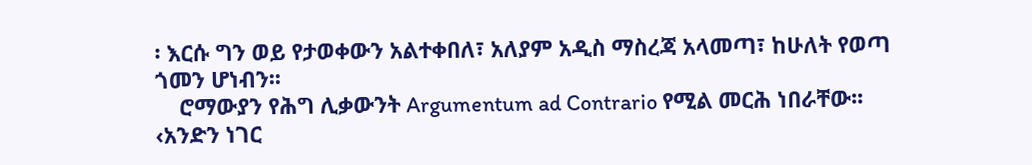፡ እርሱ ግን ወይ የታወቀውን አልተቀበለ፣ አለያም አዲስ ማስረጃ አላመጣ፣ ከሁለት የወጣ ጎመን ሆነብን፡፡
    ሮማውያን የሕግ ሊቃውንት Argumentum ad Contrario የሚል መርሕ ነበራቸው፡፡ ‹አንድን ነገር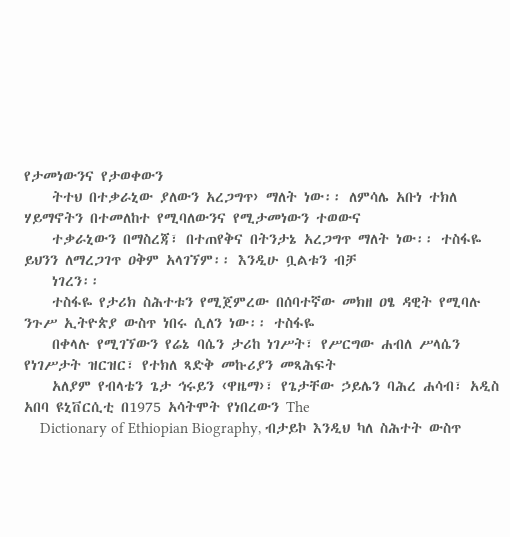የታመነውንና የታወቀውን
    ትተህ በተቃራኒው ያለውን አረጋግጥ› ማለት ነው፡፡ ለምሳሌ አቡነ ተክለ ሃይማኖትን በተመለከተ የሚባለውንና የሚታመነውን ተወውና
    ተቃራኒውን በማስረጃ፣ በተጠየቅና በትንታኔ አረጋግጥ ማለት ነው፡፡ ተስፋዬ ይህንን ለማረጋገጥ ዐቅም አላገኘም፡፡ እንዲሁ ቧልቱን ብቻ
    ነገረን፡፡
    ተስፋዬ የታሪክ ስሕተቱን የሚጀምረው በሰባተኛው መክዘ ዐፄ ዳዊት የሚባሉ ንጉሥ ኢትዮጵያ ውስጥ ነበሩ ሲለን ነው፡፡ ተስፋዬ
    በቀላሉ የሚገኘውን የሬኔ ባሴን ታሪከ ነገሥት፣ የሥርግው ሐብለ ሥላሴን የነገሥታት ዝርዝር፣ የተክለ ጻድቅ መኩሪያን መጻሕፍት
    አለያም የብላቴን ጌታ ኅሩይን ‹ዋዜማ›፣ የጌታቸው ኃይሌን ባሕረ ሐሳብ፣ አዲስ አበባ ዩኒቨርሲቲ በ1975 አሳትሞት የነበረውን The
    Dictionary of Ethiopian Biography, ብታይኮ እንዲህ ካለ ስሕተት ውስጥ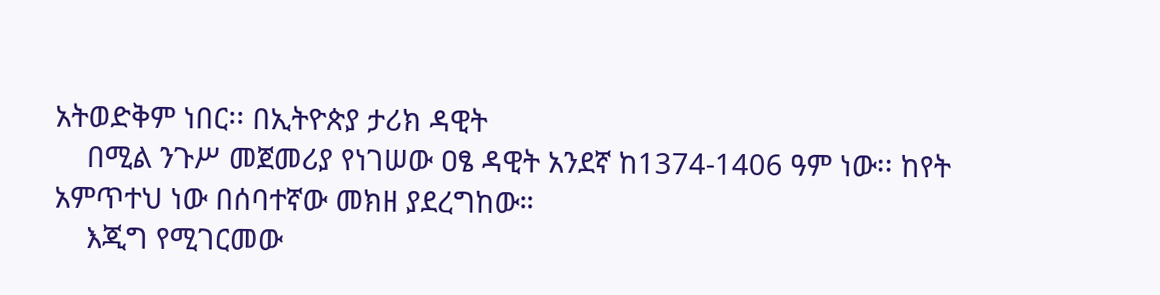አትወድቅም ነበር፡፡ በኢትዮጵያ ታሪክ ዳዊት
    በሚል ንጉሥ መጀመሪያ የነገሠው ዐፄ ዳዊት አንደኛ ከ1374-1406 ዓም ነው፡፡ ከየት አምጥተህ ነው በሰባተኛው መክዘ ያደረግከው።
    እጂግ የሚገርመው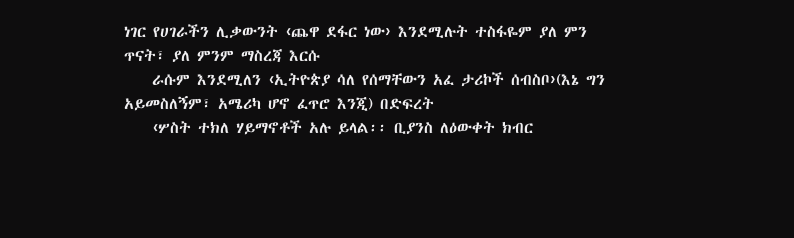ነገር የሀገራችን ሊቃውንት ‹ጨዋ ደፋር ነው› እንደሚሉት ተስፋዬም ያለ ምን ጥናት፣ ያለ ምንም ማስረጃ እርሱ
    ራሱም እንደሚለን ‹ኢትዮጵያ ሳለ የሰማቸውን አፈ ታሪኮች ሰብስቦ›(እኔ ግን አይመስለኝም፣ አሜሪካ ሆኖ ፈጥሮ እንጂ) በድፍረት
    ‹ሦስት ተክለ ሃይማኖቶች አሉ ይላል፡፡ ቢያንስ ለዕውቀት ክብር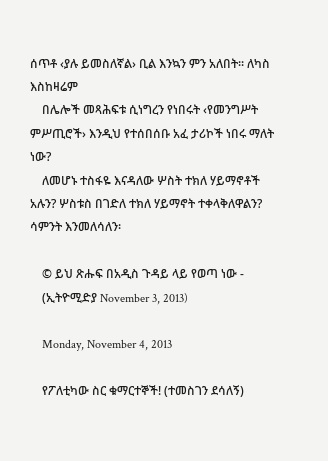ሰጥቶ ‹ያሉ ይመስለኛል› ቢል እንኳን ምን አለበት፡፡ ለካስ እስከዛሬም
    በሌሎች መጻሕፍቱ ሲነግረን የነበሩት ‹የመንግሥት ምሥጢሮች› እንዲህ የተሰበሰቡ አፈ ታሪኮች ነበሩ ማለት ነው?
    ለመሆኑ ተስፋዬ እናዳለው ሦስት ተክለ ሃይማኖቶች አሉን? ሦስቱስ በገድለ ተክለ ሃይማኖት ተቀላቅለዋልን? ሳምንት እንመለሳለን፡

    © ይህ ጽሑፍ በአዲስ ጉዳይ ላይ የወጣ ነው -
    (ኢትዮሚድያ November 3, 2013)

    Monday, November 4, 2013

    የፖለቲካው ስር ቁማርተኞች! (ተመስገን ደሳለኝ)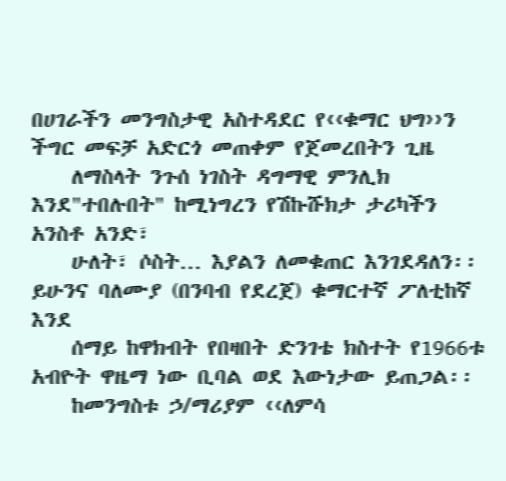በሀገራችን መንግስታዊ አስተዳደር የ‹‹ቁማር ህግ››ን ችግር መፍቻ አድርጎ መጠቀም የጀመረበትን ጊዜ
    ለማስላት ንጉሰ ነገስት ዳግማዊ ምንሊክ እንደ"ተበሉበት" ከሚነግረን የሽኩሹክታ ታሪካችን አንስቶ አንድ፣
    ሁለት፣ ሶስት… እያልን ለመቁጠር እንገደዳለን፡፡ ይሁንና ባለሙያ (በንባብ የደረጀ) ቁማርተኛ ፖለቲከኛ እንደ
    ሰማይ ከዋክብት የበዛበት ድንገቴ ክስተት የ1966ቱ አብዮት ዋዜማ ነው ቢባል ወደ እውነታው ይጠጋል፡፡
    ከመንግስቱ ኃ/ማሪያም ‹‹ለምሳ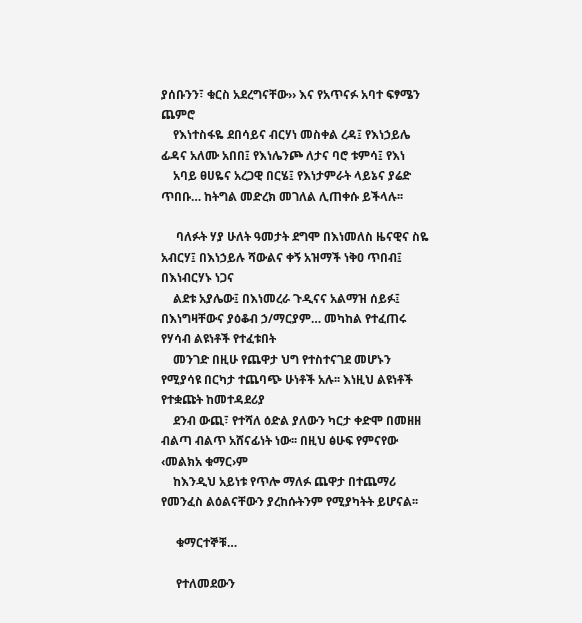ያሰቡንን፣ ቁርስ አደረግናቸው›› እና የአጥናፉ አባተ ፍፃሜን ጨምሮ
    የእነተስፋዬ ደበሳይና ብርሃነ መስቀል ረዳ፤ የእነኃይሌ ፊዳና አለሙ አበበ፤ የእነሌንጮ ለታና ባሮ ቱምሳ፤ የእነ
    አባይ ፀሀዬና አረጋዊ በርሄ፤ የእነታምራት ላይኔና ያሬድ ጥበቡ… ከትግል መድረክ መገለል ሊጠቀሱ ይችላሉ፡፡

     ባለፉት ሃያ ሁለት ዓመታት ደግሞ በእነመለስ ዜናዊና ስዬ አብርሃ፤ በእነኃይሉ ሻውልና ቀኝ አዝማች ነቅዐ ጥበብ፤ በእነብርሃኑ ነጋና
    ልደቱ አያሌው፤ በእነመረራ ጉዲናና አልማዝ ሰይፉ፤ በእነግዛቸውና ያዕቆብ ኃ/ማርያም… መካከል የተፈጠሩ የሃሳብ ልዩነቶች የተፈቱበት
    መንገድ በዚሁ የጨዋታ ህግ የተስተናገደ መሆኑን የሚያሳዩ በርካታ ተጨባጭ ሁነቶች አሉ፡፡ እነዚህ ልዩነቶች የተቋጩት ከመተዳደሪያ
    ደንብ ውጪ፣ የተሻለ ዕድል ያለውን ካርታ ቀድሞ በመዘዘ ብልጣ ብልጥ አሸናፊነት ነው፡፡ በዚህ ፅሁፍ የምናየው ‹መልክአ ቁማር›ም
    ከእንዲህ አይነቱ የጥሎ ማለፉ ጨዋታ በተጨማሪ የመንፈስ ልዕልናቸውን ያረከሱትንም የሚያካትት ይሆናል፡፡

     ቁማርተኞቹ…

     የተለመደውን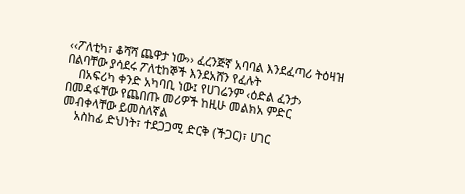‹‹ፖለቲካ፣ ቆሻሻ ጨዋታ ነው›› ፈረንጅኛ አባባል እንደፈጣሪ ትዕዛዝ በልባቸው ያሳደሩ ፖለቲከኞች እንደአሸን የፈሉት
    በአፍሪካ ቀንድ አካባቢ ነው፤ የሀገሬንም ‹ዕድል ፈንታ› በመዳፋቸው የጨበጡ መሪዎች ከዚሁ መልክአ ምድር መብቀላቸው ይመስለኛል
    አስከፊ ድህነት፣ ተደጋጋሚ ድርቅ (ችጋር)፣ ሀገር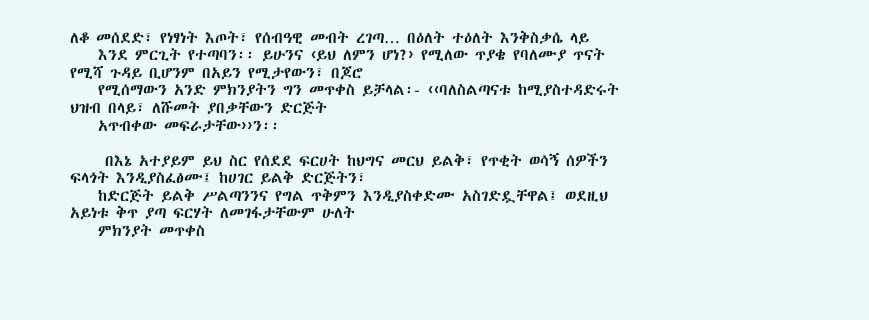ለቆ መሰደድ፣ የነፃነት እጦት፣ የሰብዓዊ መብት ረገጣ… በዕለት ተዕለት እንቅስቃሴ ላይ
    እንደ ምርጊት የተጣባን፡፡ ይሁንና ‹ይህ ለምን ሆነ?› የሚለው ጥያቄ የባለሙያ ጥናት የሚሻ ጉዳይ ቢሆንም በአይን የሚታየውን፣ በጆሮ
    የሚሰማውን አንድ ምክንያትን ግን መጥቀስ ይቻላል፡- ‹‹ባለስልጣናቱ ከሚያስተዳድሩት ህዝብ በላይ፣ ለሹመት ያበቃቸውን ድርጅት
    አጥብቀው መፍራታቸው››ን፡፡

     በእኔ አተያይም ይህ ስር የሰደደ ፍርሀት ከህግና መርህ ይልቅ፣ የጥቂት ወሳኝ ሰዎችን ፍላጎት እንዲያስፈፅሙ፤ ከሀገር ይልቅ ድርጅትን፣
    ከድርጅት ይልቅ ሥልጣንንና የግል ጥቅምን እንዲያስቀድሙ አስገድዷቸዋል፤ ወደዚህ አይነቱ ቅጥ ያጣ ፍርሃት ለመገፋታቸውም ሁለት
    ምክንያት መጥቀስ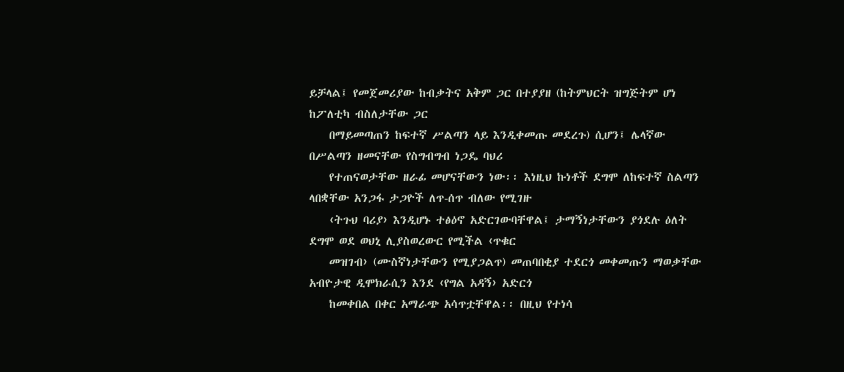ይቻላል፤ የመጀመሪያው ከብቃትና አቅም ጋር በተያያዘ (ከትምህርት ዝግጅትም ሆነ ከፖለቲካ ብስለታቸው ጋር
    በማይመጣጠን ከፍተኛ ሥልጣን ላይ እንዲቀመጡ መደረጉ) ሲሆን፤ ሌላኛው በሥልጣን ዘመናቸው የስግብግብ ነጋዴ ባህሪ
    የተጠናወታቸው ዘራፊ መሆናቸውን ነው፡፡ እነዚህ ኩነቶች ደግሞ ለከፍተኛ ስልጣን ላበቋቸው አንጋፋ ታጋዮች ለጥ-ሰጥ ብለው የሚገዙ
    ‹ትጉህ ባሪያ› እንዲሆኑ ተፅዕኖ አድርገውባቸዋል፤ ታማኝነታቸውን ያጎደሉ ዕለት ደግሞ ወደ ወህኒ ሊያስወረውር የሚችል ‹ጥቁር
    መዝገብ› (ሙስኛነታቸውን የሚያጋልጥ) መጠባበቂያ ተደርጎ መቀመጡን ማወቃቸው አብዮታዊ ዲሞክራሲን እንደ ‹የግል አዳኝ› አድርጎ
    ከመቀበል በቀር አማራጭ አሳጥቷቸዋል፡፡ በዚህ የተነሳ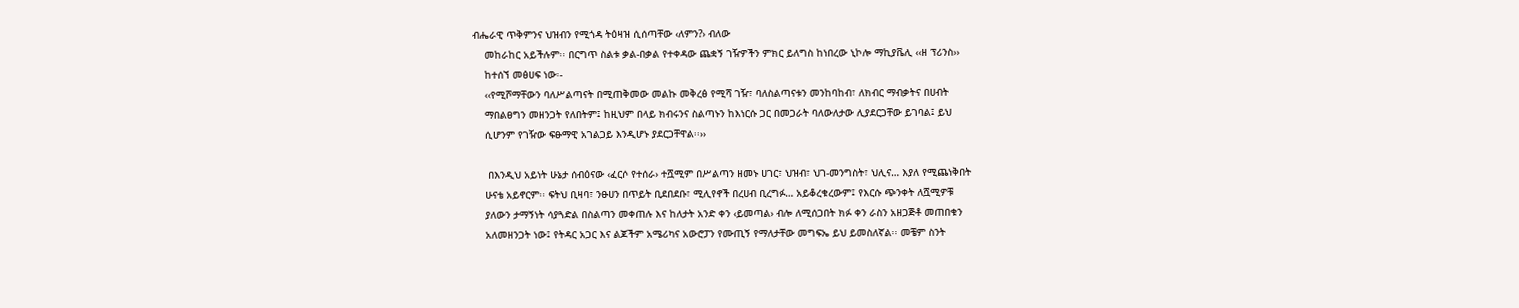ብሔራዊ ጥቅምንና ህዝብን የሚጎዳ ትዕዛዝ ሲሰጣቸው ‹ለምን?› ብለው
    መከራከር አይችሉም፡፡ በርግጥ ስልቱ ቃል-በቃል የተቀዳው ጨቋኝ ገዥዎችን ምክር ይለግስ ከነበረው ኒኮሎ ማኪያቬሊ ‹‹ዘ ፕሪንስ››
    ከተሰኘ መፅሀፍ ነው፡-
    ‹‹የሚሾማቸውን ባለሥልጣናት በሚጠቅመው መልኩ መቅረፅ የሚሻ ገዥ፣ ባለስልጣናቱን መንከባከብ፣ ለክብር ማብቃትና በሀብት
    ማበልፀግን መዘንጋት የለበትም፤ ከዚህም በላይ ክብሩንና ስልጣኑን ከእነርሱ ጋር በመጋራት ባለውለታው ሊያደርጋቸው ይገባል፤ ይህ
    ሲሆንም የገዥው ፍፁማዊ አገልጋይ እንዲሆኑ ያደርጋቸዋል፡፡››

     በእንዲህ አይነት ሁኔታ ሰብዕናው ‹ፈርሶ የተሰራ› ተሿሚም በሥልጣን ዘመኑ ሀገር፣ ህዝብ፣ ህገ-መንግስት፣ ህሊና… እያለ የሚጨነቅበት
    ሁናቴ አይኖርም፡፡ ፍትህ ቢዛባ፣ ንፁሀን በጥይት ቢደበደቡ፣ ሚሊየኖች በረሀብ ቢረግፉ… አይቆረቁረውም፤ የእርሱ ጭንቀት ለሿሚዎቹ
    ያለውን ታማኝነት ሳያጓድል በስልጣን መቀጠሉ እና ከለታት አንድ ቀን ‹ይመጣል› ብሎ ለሚሰጋበት ክፉ ቀን ራስን አዘጋጅቶ መጠበቁን
    አለመዘንጋት ነው፤ የትዳር አጋር እና ልጆችም አሜሪካና አውሮፓን የሙጢኝ የማለታቸው መግፍኤ ይህ ይመስለኛል፡፡ መቼም ስንት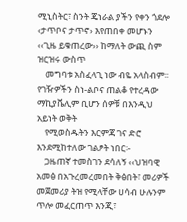ሚኒስትር፣ ስንት ጄነራል ያችን የቀን ጎደሎ ‹ታጥቦና ታጥኖ› እየጠበቀ መሆኑን ‹‹ጊዜ ይቁጠረው›› ከማለት ውጪ ስም ዝርዝሩ ውስጥ
    መግባቱ አስፈላጊ ነው ብዬ አላስብም፡፡ የገዥዎችን ስነ-ልቦና ጠልቆ የተረዳው ማኪያቬሊም ቢሆን ሰዎቹ በእንዲህ አይነት ወቅት
    የሚወስዱትን እርምጃ ገና ድሮ እንደሚከተለው ገልፆት ነበር፡-
    ጋዜጠኛ ተመስገን ደሳለኝ ‹‹ህዝባዊ አመፅ በአጉረመረመበት ቅፅበት፣ መሪዎች መጀመሪያ ትዝ የሚላቸው ሀሳብ ሁሉንም ጥሎ መፈርጠጥ እንጂ፣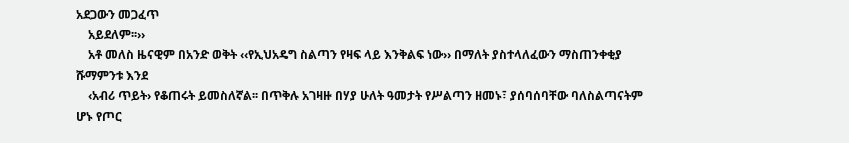አደጋውን መጋፈጥ
    አይደለም፡፡››
    አቶ መለስ ዜናዊም በአንድ ወቅት ‹‹የኢህአዴግ ስልጣን የዛፍ ላይ እንቅልፍ ነው›› በማለት ያስተላለፈውን ማስጠንቀቂያ ሹማምንቱ እንደ
    ‹አብሪ ጥይት› የቆጠሩት ይመስለኛል፡፡ በጥቅሉ አገዛዙ በሃያ ሁለት ዓመታት የሥልጣን ዘመኑ፣ ያሰባሰባቸው ባለስልጣናትም ሆኑ የጦር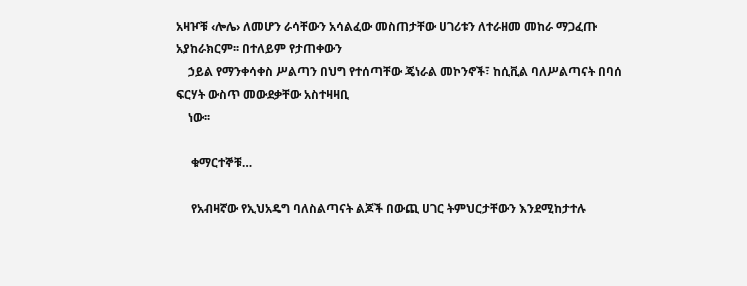አዛዦቹ ‹ሎሌ› ለመሆን ራሳቸውን አሳልፈው መስጠታቸው ሀገሪቱን ለተራዘመ መከራ ማጋፈጡ አያከራክርም፡፡ በተለይም የታጠቀውን
    ኃይል የማንቀሳቀስ ሥልጣን በህግ የተሰጣቸው ጄነራል መኮንኖች፣ ከሲቪል ባለሥልጣናት በባሰ ፍርሃት ውስጥ መውደቃቸው አስተዛዛቢ
    ነው፡፡

     ቁማርተኞቹ…

     የአብዛኛው የኢህአዴግ ባለስልጣናት ልጆች በውጪ ሀገር ትምህርታቸውን እንደሚከታተሉ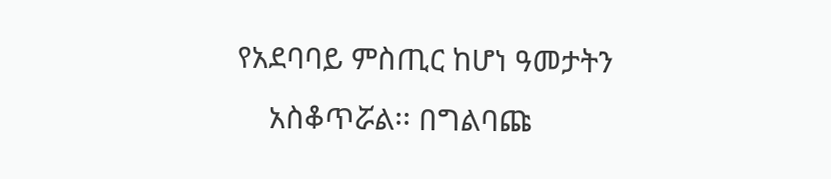የአደባባይ ምስጢር ከሆነ ዓመታትን
    አስቆጥሯል፡፡ በግልባጩ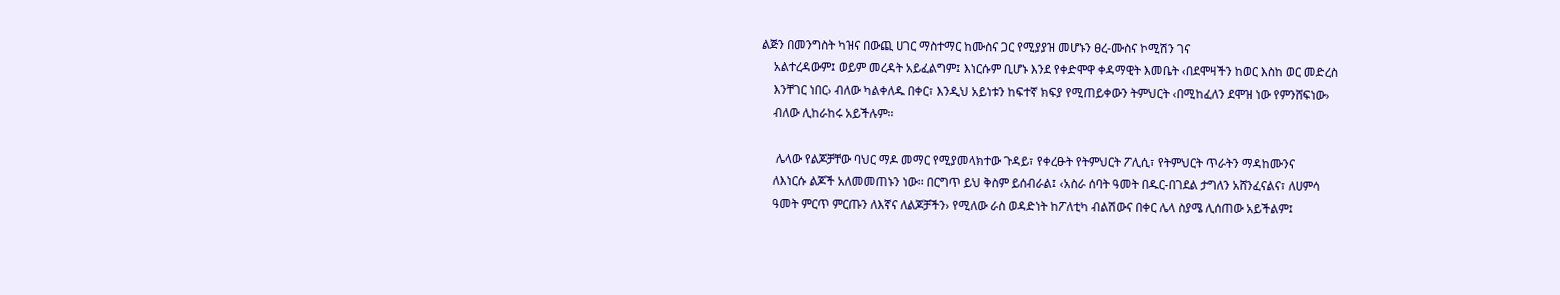ልጅን በመንግስት ካዝና በውጪ ሀገር ማስተማር ከሙስና ጋር የሚያያዝ መሆኑን ፀረ-ሙስና ኮሚሽን ገና
    አልተረዳውም፤ ወይም መረዳት አይፈልግም፤ እነርሱም ቢሆኑ እንደ የቀድሞዋ ቀዳማዊት እመቤት ‹በደሞዛችን ከወር እስከ ወር መድረስ
    እንቸገር ነበር› ብለው ካልቀለዱ በቀር፣ እንዲህ አይነቱን ከፍተኛ ክፍያ የሚጠይቀውን ትምህርት ‹በሚከፈለን ደሞዝ ነው የምንሸፍነው›
    ብለው ሊከራከሩ አይችሉም፡፡

     ሌላው የልጆቻቸው ባህር ማዶ መማር የሚያመላክተው ጉዳይ፣ የቀረፁት የትምህርት ፖሊሲ፣ የትምህርት ጥራትን ማዳከሙንና
    ለእነርሱ ልጆች አለመመጠኑን ነው፡፡ በርግጥ ይህ ቅስም ይሰብራል፤ ‹አስራ ሰባት ዓመት በዱር-በገደል ታግለን አሸንፈናልና፣ ለሀምሳ
    ዓመት ምርጥ ምርጡን ለእኛና ለልጆቻችን› የሚለው ራስ ወዳድነት ከፖለቲካ ብልሽውና በቀር ሌላ ስያሜ ሊሰጠው አይችልም፤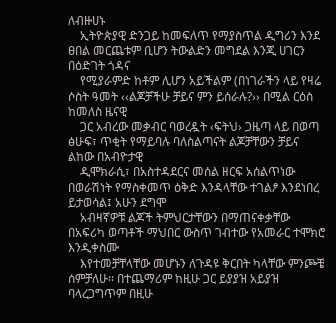ለብዙሀኑ
    ኢትዮጵያዊ ድንጋይ ከመፍለጥ የማያስጥል ዲግሪን እንደ ፀበል መርጨቱም ቢሆን ትውልድን መግደል እንጂ ሀገርን በዕድገት ጎዳና
    የሚያራምድ ከቶም ሊሆን አይችልም (በነገራችን ላይ የዛሬ ሶስት ዓመት ‹‹ልጆቻችሁ ቻይና ምን ይሰራሉ?›› በሚል ርዕስ ከመለስ ዜናዊ
    ጋር አብረው መቃብር ባወረዷት ‹ፍትህ› ጋዜጣ ላይ በወጣ ፅሁፍ፣ ጥቂት የማይባሉ ባለስልጣናት ልጆቻቸውን ቻይና ልከው በአብዮታዊ
    ዲሞክራሲ፣ በአስተዳደርና መሰል ዘርፍ አሰልጥነው በወራሽነት የማስቀመጥ ዕቅድ እንዳላቸው ተገልፆ እንደነበረ ይታወሳል፤ አሁን ደግሞ
    አብዛኛዎቹ ልጆች ትምህርታቸውን በማጠናቀቃቸው በአፍሪካ ወጣቶች ማህበር ውስጥ ገብተው የአመራር ተሞክሮ እንዲቀስሙ
    እየተመቻቸላቸው መሆኑን ለጉዳዩ ቅርበት ካላቸው ምንጮቼ ሰምቻለሁ፡፡ በተጨማሪም ከዚሁ ጋር ይያያዝ አይያዝ ባላረጋግጥም በዚሁ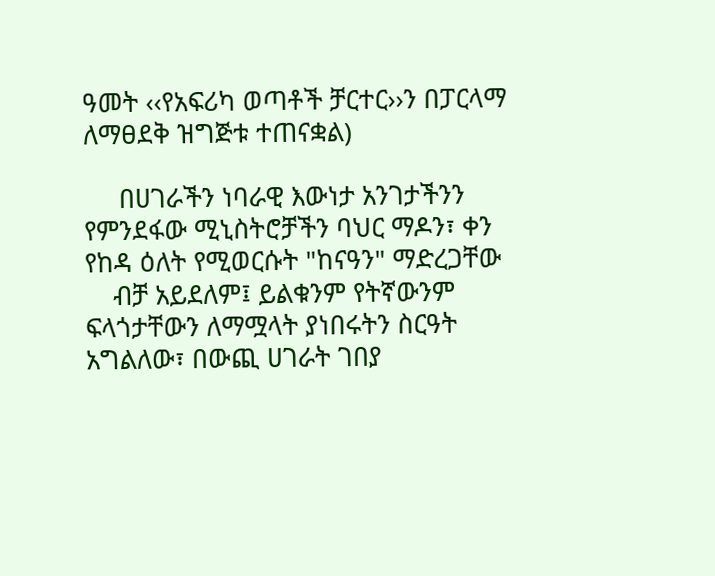ዓመት ‹‹የአፍሪካ ወጣቶች ቻርተር››ን በፓርላማ ለማፀደቅ ዝግጅቱ ተጠናቋል)

     በሀገራችን ነባራዊ እውነታ አንገታችንን የምንደፋው ሚኒስትሮቻችን ባህር ማዶን፣ ቀን የከዳ ዕለት የሚወርሱት "ከናዓን" ማድረጋቸው
    ብቻ አይደለም፤ ይልቁንም የትኛውንም ፍላጎታቸውን ለማሟላት ያነበሩትን ስርዓት አግልለው፣ በውጪ ሀገራት ገበያ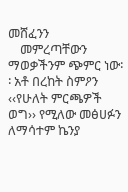መሸፈንን
    መምረጣቸውን ማወቃችንም ጭምር ነው፡፡ አቶ በረከት ስምዖን ‹‹የሁለት ምርጫዎች ወግ›› የሚለው መፅሀፉን ለማሳተም ኬንያ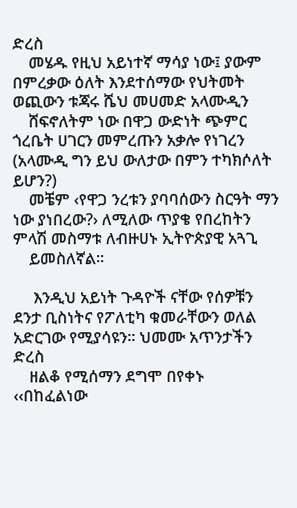ድረስ
    መሄዱ የዚህ አይነተኛ ማሳያ ነው፤ ያውም በምረቃው ዕለት እንደተሰማው የህትመት ወጪውን ቱጃሩ ሼህ መሀመድ አላሙዲን
    ሸፍኖለትም ነው በዋጋ ውድነት ጭምር ጎረቤት ሀገርን መምረጡን አቃሎ የነገረን (አላሙዲ ግን ይህ ውለታው በምን ተካክሶለት ይሆን?)
    መቼም ‹የዋጋ ንረቱን ያባባሰውን ስርዓት ማን ነው ያነበረው?› ለሚለው ጥያቄ የበረከትን ምላሽ መስማቱ ለብዙሀኑ ኢትዮጵያዊ አጓጊ
    ይመስለኛል፡፡

     እንዲህ አይነት ጉዳዮች ናቸው የሰዎቹን ደንታ ቢስነትና የፖለቲካ ቁመራቸውን ወለል አድርገው የሚያሳዩን፡፡ ህመሙ አጥንታችን ድረስ
    ዘልቆ የሚሰማን ደግሞ በየቀኑ ‹‹በከፈልነው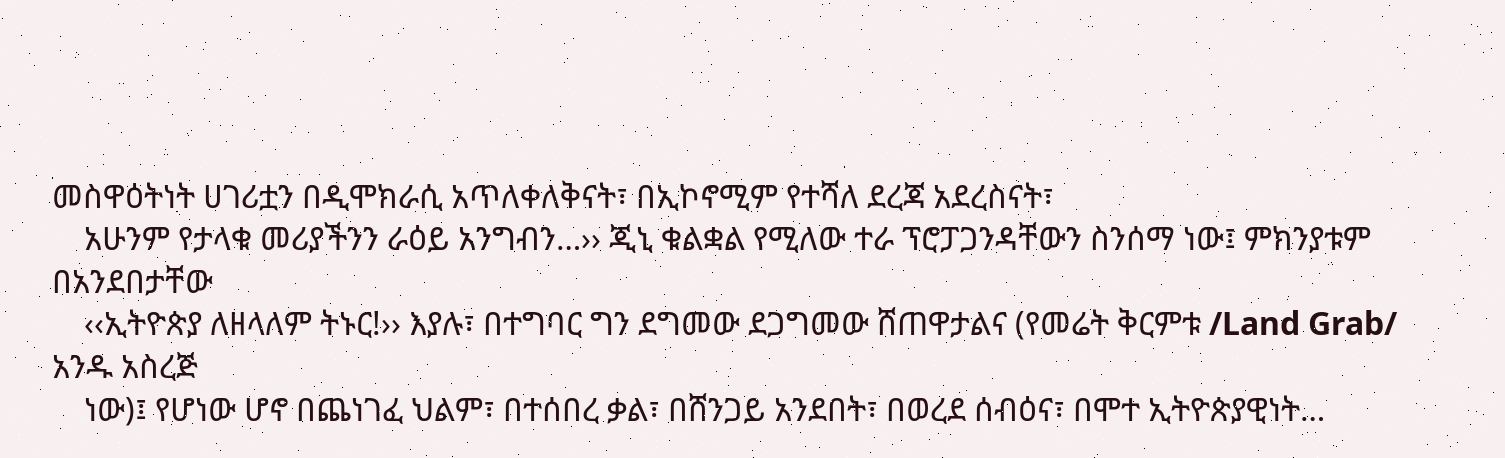መስዋዕትነት ሀገሪቷን በዲሞክራሲ አጥለቀለቅናት፣ በኢኮኖሚም የተሻለ ደረጃ አደረስናት፣
    አሁንም የታላቁ መሪያችንን ራዕይ አንግብን…›› ጂኒ ቁልቋል የሚለው ተራ ፕሮፓጋንዳቸውን ስንሰማ ነው፤ ምክንያቱም በአንደበታቸው
    ‹‹ኢትዮጵያ ለዘላለም ትኑር!›› እያሉ፣ በተግባር ግን ደግመው ደጋግመው ሸጠዋታልና (የመሬት ቅርምቱ /Land Grab/ አንዱ አስረጅ
    ነው)፤ የሆነው ሆኖ በጨነገፈ ህልም፣ በተሰበረ ቃል፣ በሸንጋይ አንደበት፣ በወረደ ሰብዕና፣ በሞተ ኢትዮጵያዊነት…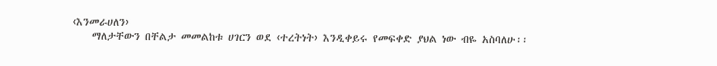‹እንመራሀለን›
    ማለታቸውን በቸልታ መመልከቱ ሀገርን ወደ ‹ተረትነት› እንዲቀይሩ የመፍቀድ ያህል ነው ብዬ አስባለሁ፡፡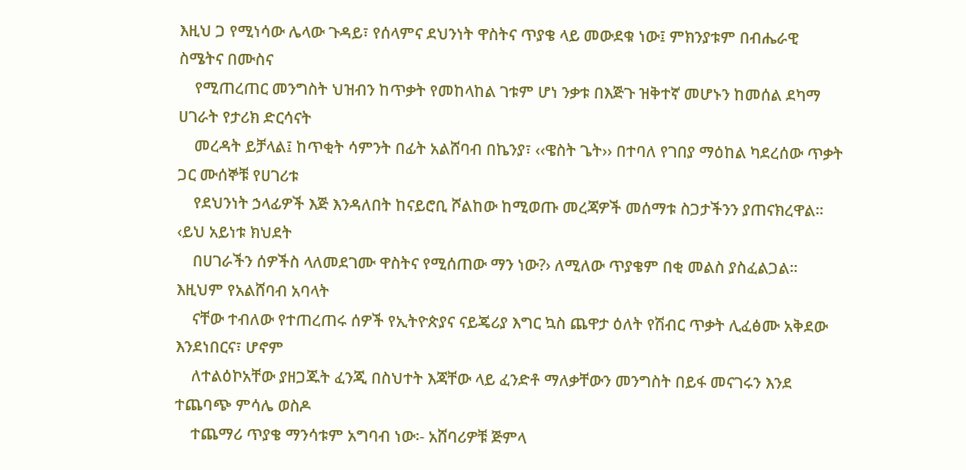እዚህ ጋ የሚነሳው ሌላው ጉዳይ፣ የሰላምና ደህንነት ዋስትና ጥያቄ ላይ መውደቁ ነው፤ ምክንያቱም በብሔራዊ ስሜትና በሙስና
    የሚጠረጠር መንግስት ህዝብን ከጥቃት የመከላከል ገቱም ሆነ ንቃቱ በእጅጉ ዝቅተኛ መሆኑን ከመሰል ደካማ ሀገራት የታሪክ ድርሳናት
    መረዳት ይቻላል፤ ከጥቂት ሳምንት በፊት አልሸባብ በኬንያ፣ ‹‹ዌስት ጌት›› በተባለ የገበያ ማዕከል ካደረሰው ጥቃት ጋር ሙሰኞቹ የሀገሪቱ
    የደህንነት ኃላፊዎች እጅ እንዳለበት ከናይሮቢ ሾልከው ከሚወጡ መረጃዎች መሰማቱ ስጋታችንን ያጠናክረዋል፡፡ ‹ይህ አይነቱ ክህደት
    በሀገራችን ሰዎችስ ላለመደገሙ ዋስትና የሚሰጠው ማን ነው?› ለሚለው ጥያቄም በቂ መልስ ያስፈልጋል፡፡ እዚህም የአልሸባብ አባላት
    ናቸው ተብለው የተጠረጠሩ ሰዎች የኢትዮጵያና ናይጄሪያ እግር ኳስ ጨዋታ ዕለት የሽብር ጥቃት ሊፈፅሙ አቅደው እንደነበርና፣ ሆኖም
    ለተልዕኮአቸው ያዘጋጁት ፈንጂ በስህተት እጃቸው ላይ ፈንድቶ ማለቃቸውን መንግስት በይፋ መናገሩን እንደ ተጨባጭ ምሳሌ ወስዶ
    ተጨማሪ ጥያቄ ማንሳቱም አግባብ ነው፡- አሸባሪዎቹ ጅምላ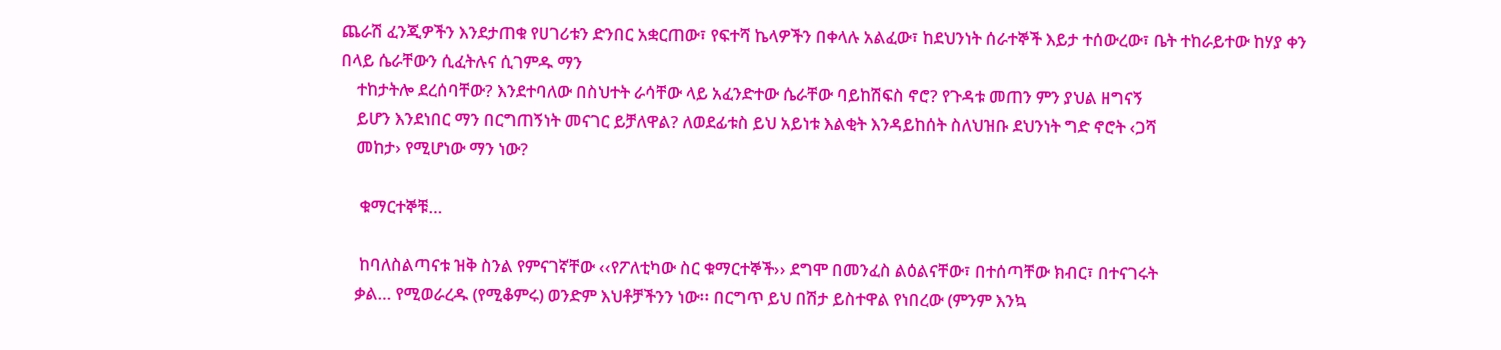ጨራሽ ፈንጂዎችን እንደታጠቁ የሀገሪቱን ድንበር አቋርጠው፣ የፍተሻ ኬላዎችን በቀላሉ አልፈው፣ ከደህንነት ሰራተኞች እይታ ተሰውረው፣ ቤት ተከራይተው ከሃያ ቀን በላይ ሴራቸውን ሲፈትሉና ሲገምዱ ማን
    ተከታትሎ ደረሰባቸው? እንደተባለው በስህተት ራሳቸው ላይ አፈንድተው ሴራቸው ባይከሽፍስ ኖሮ? የጉዳቱ መጠን ምን ያህል ዘግናኝ
    ይሆን እንደነበር ማን በርግጠኝነት መናገር ይቻለዋል? ለወደፊቱስ ይህ አይነቱ እልቂት እንዳይከሰት ስለህዝቡ ደህንነት ግድ ኖሮት ‹ጋሻ
    መከታ› የሚሆነው ማን ነው?

     ቁማርተኞቹ…

     ከባለስልጣናቱ ዝቅ ስንል የምናገኛቸው ‹‹የፖለቲካው ስር ቁማርተኞች›› ደግሞ በመንፈስ ልዕልናቸው፣ በተሰጣቸው ክብር፣ በተናገሩት
    ቃል… የሚወራረዱ (የሚቆምሩ) ወንድም እህቶቻችንን ነው፡፡ በርግጥ ይህ በሽታ ይስተዋል የነበረው (ምንም እንኳ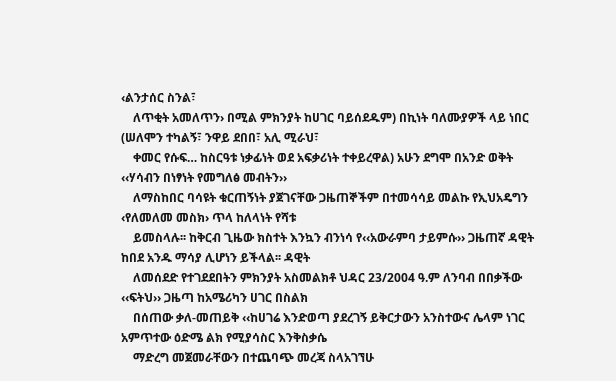‹ልንታሰር ስንል፣
    ለጥቂት አመለጥን› በሚል ምክንያት ከሀገር ባይሰደዱም) በኪነት ባለሙያዎች ላይ ነበር (ሠለሞን ተካልኝ፣ ንዋይ ደበበ፣ አሊ ሚራህ፣
    ቀመር የሱፍ… ከስርዓቱ ነቃፊነት ወደ አፍቃሪነት ተቀይረዋል) አሁን ደግሞ በአንድ ወቅት ‹‹ሃሳብን በነፃነት የመግለፅ መብትን››
    ለማስከበር ባሳዩት ቁርጠኝነት ያጀገናቸው ጋዜጠኞችም በተመሳሳይ መልኩ የኢህአዴግን ‹የለመለመ መስክ› ጥላ ከለላነት የሻቱ
    ይመስላሉ፡፡ ከቅርብ ጊዜው ክስተት እንኳን ብንነሳ የ‹‹አውራምባ ታይምሱ›› ጋዜጠኛ ዳዊት ከበደ አንዱ ማሳያ ሊሆነን ይችላል፡፡ ዳዊት
    ለመሰደድ የተገደደበትን ምክንያት አስመልክቶ ህዳር 23/2004 ዓ.ም ለንባብ በበቃችው ‹‹ፍትህ›› ጋዜጣ ከአሜሪካን ሀገር በስልክ
    በሰጠው ቃለ-መጠይቅ ‹‹ከሀገሬ እንድወጣ ያደረገኝ ይቅርታውን አንስተውና ሌላም ነገር አምጥተው ዕድሜ ልክ የሚያሳስር እንቅስቃሴ
    ማድረግ መጀመራቸውን በተጨባጭ መረጃ ስላአገኘሁ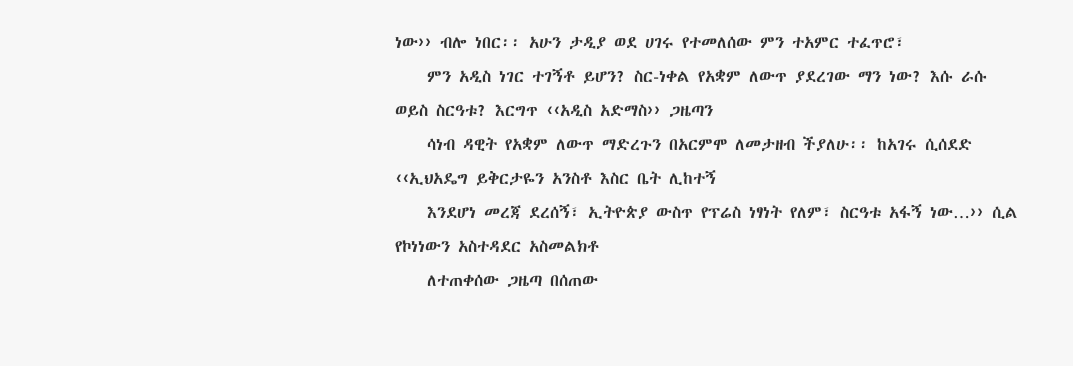ነው›› ብሎ ነበር፡፡ አሁን ታዲያ ወደ ሀገሩ የተመለሰው ምን ተአምር ተፈጥሮ፣
    ምን አዲስ ነገር ተገኝቶ ይሆን? ስር-ነቀል የአቋም ለውጥ ያደረገው ማን ነው? እሱ ራሱ ወይስ ስርዓቱ? እርግጥ ‹‹አዲስ አድማስ›› ጋዜጣን
    ሳነብ ዳዊት የአቋም ለውጥ ማድረጉን በአርምሞ ለመታዘብ ችያለሁ፡፡ ከአገሩ ሲሰደድ ‹‹ኢህአዴግ ይቅርታዬን አንስቶ እስር ቤት ሊከተኝ
    እንደሆነ መረጃ ደረሰኝ፣ ኢትዮጵያ ውስጥ የፕሬስ ነፃነት የለም፣ ስርዓቱ አፋኝ ነው…›› ሲል የኮነነውን አስተዳደር አስመልክቶ
    ለተጠቀሰው ጋዜጣ በሰጠው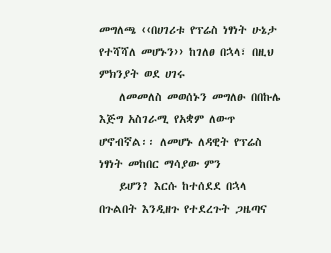መግለጫ ‹‹በሀገሪቱ የፕሬስ ነፃነት ሁኔታ የተሻሻለ መሆኑን›› ከገለፀ በኋላ፣ በዚህ ምክንያት ወደ ሀገሩ
    ለመመለስ መወሰኑን መግለፁ በበኩሌ እጅግ አስገራሚ የአቋም ለውጥ ሆኖብኛል፡፡ ለመሆኑ ለዳዊት የፕሬስ ነፃነት መከበር ማሳያው ምን
    ይሆን? እርሱ ከተሰደደ በኋላ በጉልበት እንዲዘጉ የተደረጉት ጋዜጣና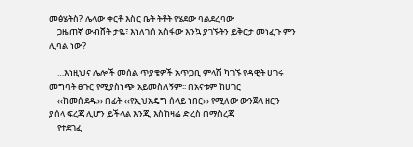መፅሄትስ? ሌላው ቀርቶ እስር ቤት ትቶት የሄደው ባልደረባው
    ጋዜጠኛ ውብሸት ታዬ፣ እነለገሰ አስፋው እንኳ ያገኙትን ይቅርታ መነፈጉ ምን ሊባል ነው?

    …እነዚህና ሌሎች መሰል ጥያቄዎች አጥጋቢ ምላሽ ካገኙ የዳዊት ሀገሩ መግባት ፀጉር የሚያስነጭ አይመስለኝም፡፡ በአናቱም ከሀገር
    ‹‹ከመሰደዱ›› በፊት ‹‹የኢህአዴግ ሰላይ ነበር›› የሚለው ውንጀላ ዘርን ያሰላ ፍረጃ ሊሆን ይችላል እንጂ እስከዛሬ ድረስ በማስረጃ
    የተደገፈ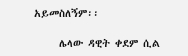አይመስለኝም፡፡

     ሌላው ዳዊት ቀደም ሲል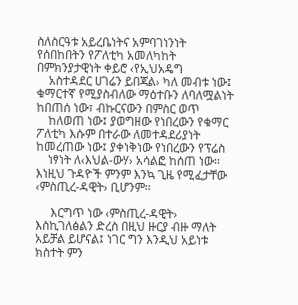ስለስርዓቱ አይረቤነትና አምባገነንነት የሰበከበትን የፖለቲካ አመለካከት በምክንያታዊነት ቀይሮ ‹የኢህአዴግ
    አስተዳደር ሀገሬን ይበጃል› ካለ መብቱ ነው፤ ቁማርተኛ የሚያስብለው ማዕተቡን ለባለሟልነት ከበጠሰ ነው፣ ብኩርናውን በምስር ወጥ
    ከለወጠ ነው፤ ያወግዘው የነበረውን የቁማር ፖለቲካ እሱም በተራው ለመተዳደሪያነት ከመረጠው ነው፤ ያቀነቅነው የነበረውን የፕሬስ
    ነፃነት ለ‹እህል-ውሃ› አሳልፎ ከሰጠ ነው፡፡ እነዚህ ጉዳዮች ምንም እንኳ ጊዜ የሚፈታቸው ‹ምስጢረ-ዳዊት› ቢሆንም፡፡

     እርግጥ ነው ‹ምስጢረ-ዳዊት› እስኪገለፅልን ድረስ በዚህ ዙርያ ብዙ ማለት አይቻል ይሆናል፤ ነገር ግን እንዲህ አይነቱ ክስተት ምን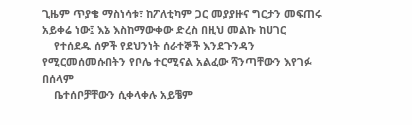ጊዜም ጥያቄ ማስነሳቱ፣ ከፖለቲካም ጋር መያያዙና ግርታን መፍጠሩ አይቀሬ ነው፤ እኔ እስከማውቀው ድረስ በዚህ መልኩ ከሀገር
    የተሰደዱ ሰዎች የደህንነት ሰራተኞች እንደጉንዳን የሚርመሰመሱበትን የቦሌ ተርሚናል አልፈው ሻንጣቸውን እየገፉ በሰላም
    ቤተሰቦቻቸውን ሲቀላቀሉ አይቼም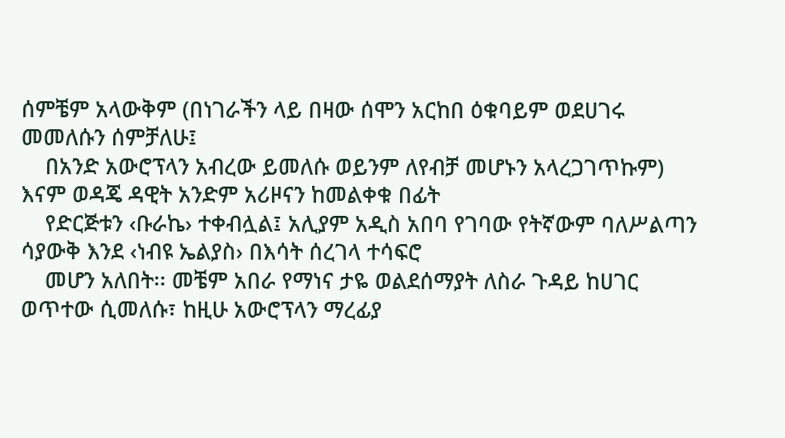ሰምቼም አላውቅም (በነገራችን ላይ በዛው ሰሞን አርከበ ዕቁባይም ወደሀገሩ መመለሱን ሰምቻለሁ፤
    በአንድ አውሮፕላን አብረው ይመለሱ ወይንም ለየብቻ መሆኑን አላረጋገጥኩም) እናም ወዳጄ ዳዊት አንድም አሪዞናን ከመልቀቁ በፊት
    የድርጅቱን ‹ቡራኬ› ተቀብሏል፤ አሊያም አዲስ አበባ የገባው የትኛውም ባለሥልጣን ሳያውቅ እንደ ‹ነብዩ ኤልያስ› በእሳት ሰረገላ ተሳፍሮ
    መሆን አለበት፡፡ መቼም አበራ የማነና ታዬ ወልደሰማያት ለስራ ጉዳይ ከሀገር ወጥተው ሲመለሱ፣ ከዚሁ አውሮፕላን ማረፊያ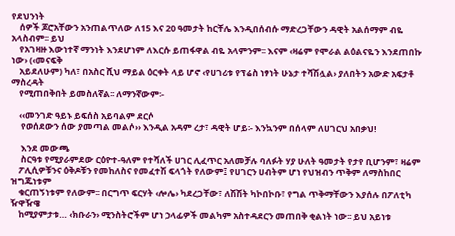የደህንነት
    ሰዎች ጆሮአቸውን አንጠልጥለው ለ15 እና 20 ዓመታት ከርቸሌ እንዲበሰብሱ ማድረጋቸውን ዳዊት አልሰማም ብዬ አላስብም፡፡ ይህ
    የአገዛዙ እውነተኛ ማንነት እንደሆነም ለእርሱ ይጠፋዋል ብዬ አላምንም፡፡ እናም ‹ዛሬም የሞራል ልዕልናዬን እንደጠበኩ ነው› (‹መናፍቅ
    አይደለሁም) ካለ፣ በአስር ሺህ ማይል ዕርቀት ላይ ሆኖ ‹የሀገሪቱ የፕሬስ ነፃነት ሁኔታ ተሻሽሏል› ያለበትን አውድ አፍታቶ ማስረዳት
    የሚጠበቅበት ይመስለኛል፡፡ ለማንኛውም፡-

    ‹‹መንገድ ዓይኑ ይፍሰስ አይባልም ደርሶ
     የወሰደውን ሰው ያመጣል መልሶ›› እንዲል አዳም ረታ፣ ዳዊት ሆይ፡- እንኳንም በሰላም ለሀገርህ አበቃህ!

     እንደ መውጫ
     ስርዓቱ የሚያራምደው ርዕዮተ-ዓለም የተሻለች ሀገር ሊፈጥር አለመቻሉ ባለፉት ሃያ ሁለት ዓመታት የታየ ቢሆንም፣ ዛሬም
    ፖሊሲዎቹንና ዕቅዶቹን የመከለስና የመፈተሽ ፍላጎት የለውም፤ የሀገርን ሀብትም ሆነ የህዝብን ጥቅም ለማስከበር ዝግጁነቱም
    ቁርጠኝነቱም የለውም፡፡ በርግጥ ፍርሃት ‹ሎሌ› ካደረጋቸው፣ ለሽሽት ካኮበኮቡ፣ የግል ጥቅማቸውን እያሰሉ በፖለቲካ ዥዋዥዌ
    ከሚያምታቱ… ‹ክቡራን› ሚንስትሮችም ሆነ ኃላፊዎች መልካም አስተዳደርን መጠበቅ ቂልነት ነው፡፡ ይህ አይነቱ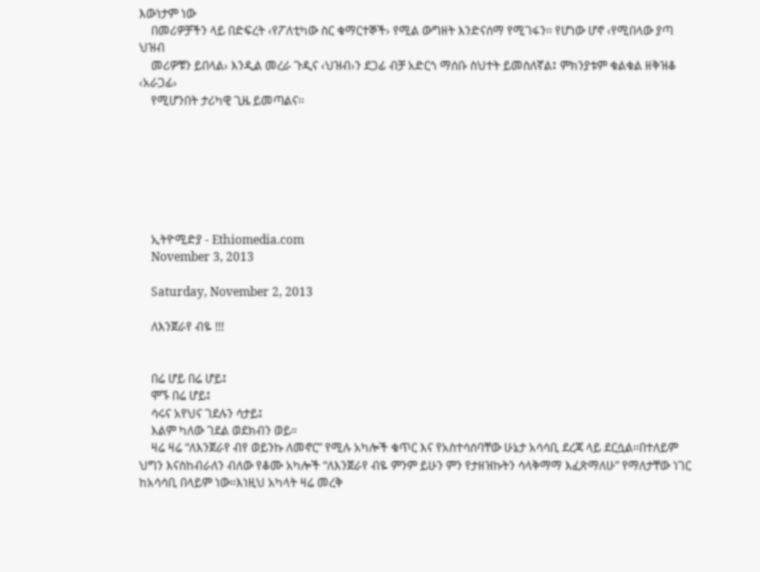እውነታም ነው
    በመሪዎቻችን ላይ በድፍረት ‹የፖለቲካው ስር ቁማርተኞች› የሚል ውግዘት እንድናሰማ የሚገፋን፡፡ የሆነው ሆኖ ‹የሚበላው ያጣ ህዝብ
    መሪዎቹን ይበላል› እንዲል መረራ ጉዲና ‹ህዝብ›ን ደጋፊ ብቻ አድርጎ ማሰቡ ስህተት ይመስለኛል፤ ምክንያቱም ቁልቁል ዘቅዝቆ ‹አራጋፊ›
    የሚሆንበት ታሪካዊ ጊዜ ይመጣልና፡፡







    ኢትዮሚድያ - Ethiomedia.com
    November 3, 2013

    Saturday, November 2, 2013

    ለእንጀራየ ብዬ !!!


    በሬ ሆይ በሬ ሆይ፤
    ሞኙ በሬ ሆይ፤
    ሳሩና አየህና ገደሉን ሳታይ፤
    እልም ካለው ገደል ወደክብን ወይ።
    ዛሬ ዛሬ “ለእንጀራየ ብየ ወይንኩ ለመኖር” የሚሉ አካሎች ቁጥር እና የአስተሳሰባቸው ሁኔታ አሳሳቢ ደረጃ ላይ ደርሷል።በተለይም ህግን እናስከብራለን ብለው የቆሙ አካሎች “ለእንጀራየ ብዬ ምንም ይሁን ምን የታዘዝኩትን ሳላቅማማ እፈጽማለሁ” የማለታቸው ነገር ከአሳሳቢ በላይም ነው።እነዚህ አካላት ዛሬ መረቅ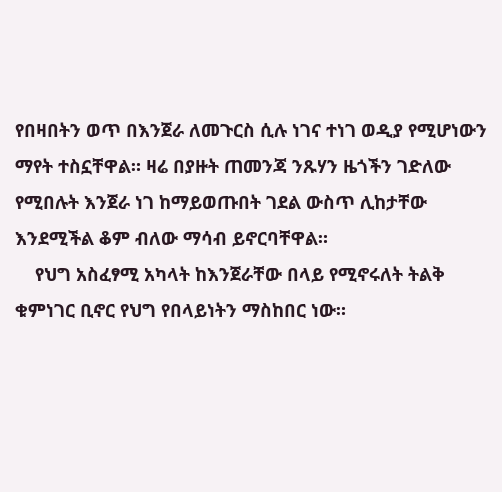የበዛበትን ወጥ በእንጀራ ለመጉርስ ሲሉ ነገና ተነገ ወዲያ የሚሆነውን ማየት ተስኗቸዋል። ዛሬ በያዙት ጠመንጃ ንጹሃን ዜጎችን ገድለው የሚበሉት እንጀራ ነገ ከማይወጡበት ገደል ውስጥ ሊከታቸው እንደሚችል ቆም ብለው ማሳብ ይኖርባቸዋል።
    የህግ አስፈፃሚ አካላት ከእንጀራቸው በላይ የሚኖሩለት ትልቅ ቁምነገር ቢኖር የህግ የበላይነትን ማስከበር ነው።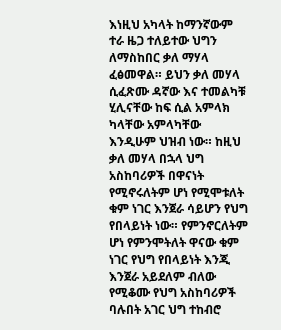እነዚህ አካላት ከማንኛውም ተራ ዜጋ ተለይተው ህግን ለማስከበር ቃለ ማሃላ ፈፅመዋል። ይህን ቃለ መሃላ ሲፈጽሙ ዳኛው እና ተመልካቹ ሂሊናቸው ከፍ ሲል አምላክ ካላቸው አምላካቸው እንዲሁም ህዝብ ነው። ከዚህ ቃለ መሃላ በኋላ ህግ አስከባሪዎች በዋናነት የሚኖሩለትም ሆነ የሚሞቱለት ቁም ነገር እንጀራ ሳይሆን የህግ የበላይነት ነው። የምንኖርለትም ሆነ የምንሞትለት ዋናው ቁም ነገር የህግ የበላይነት እንጂ እንጀራ አይደለም ብለው የሚቆሙ የህግ አስከባሪዎች ባሉበት አገር ህግ ተከብሮ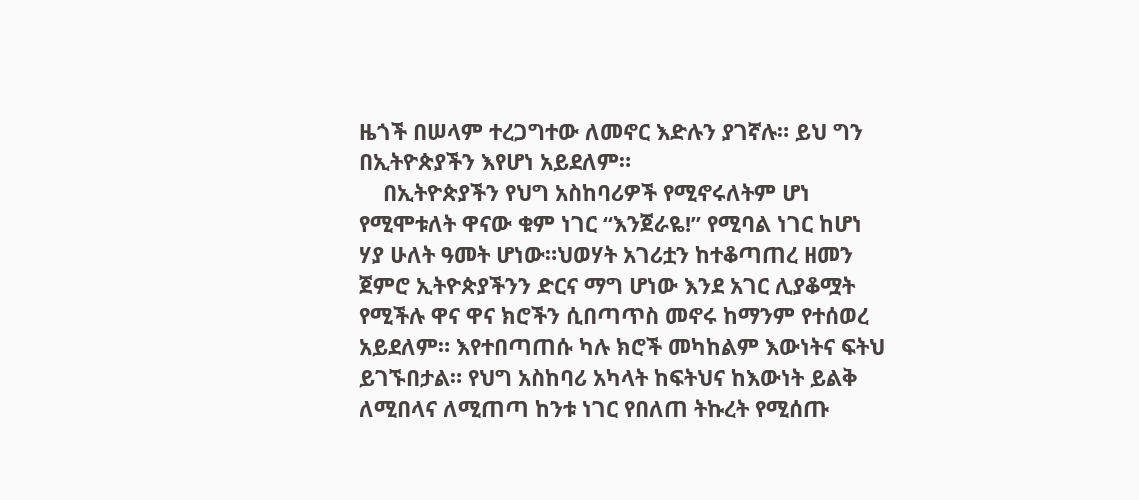ዜጎች በሠላም ተረጋግተው ለመኖር እድሉን ያገኛሉ። ይህ ግን በኢትዮጵያችን እየሆነ አይደለም።
    በኢትዮጵያችን የህግ አስከባሪዎች የሚኖሩለትም ሆነ የሚሞቱለት ዋናው ቁም ነገር “እንጀራዬ!” የሚባል ነገር ከሆነ ሃያ ሁለት ዓመት ሆነው።ህወሃት አገሪቷን ከተቆጣጠረ ዘመን ጀምሮ ኢትዮጵያችንን ድርና ማግ ሆነው እንደ አገር ሊያቆሟት የሚችሉ ዋና ዋና ክሮችን ሲበጣጥስ መኖሩ ከማንም የተሰወረ አይደለም። እየተበጣጠሱ ካሉ ክሮች መካከልም እውነትና ፍትህ ይገኙበታል። የህግ አስከባሪ አካላት ከፍትህና ከእውነት ይልቅ ለሚበላና ለሚጠጣ ከንቱ ነገር የበለጠ ትኩረት የሚሰጡ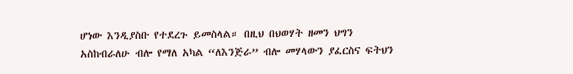ሆነው እንዲያስቡ የተደረጉ ይመስላል። በዚህ በህወሃት ዘመን ህግን አስከብራለሁ ብሎ የማለ አካል “ለእንጅራ” ብሎ መሃላውን ያፈርስና ፍትህን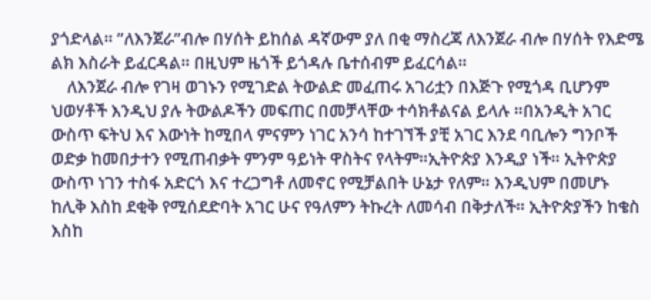ያጎድላል። ”ለእንጀራ”ብሎ በሃሰት ይከሰል ዳኛውም ያለ በቂ ማስረጃ ለእንጀራ ብሎ በሃሰት የእድሜ ልክ እስራት ይፈርዳል። በዚህም ዜጎች ይጎዳሉ ቤተሰብም ይፈርሳል።
    ለእንጀራ ብሎ የገዛ ወገኑን የሚገድል ትውልድ መፈጠሩ አገሪቷን በእጅጉ የሚጎዳ ቢሆንም ህወሃቶች እንዲህ ያሉ ትውልዶችን መፍጠር በመቻላቸው ተሳክቶልናል ይላሉ ።በአንዲት አገር ውስጥ ፍትህ እና እውነት ከሚበላ ምናምን ነገር አንሳ ከተገኘች ያቺ አገር እንደ ባቢሎን ግንቦች ወድቃ ከመበታተን የሚጠብቃት ምንም ዓይነት ዋስትና የላትም።ኢትዮጵያ እንዲያ ነች። ኢትዮጵያ ውስጥ ነገን ተስፋ አድርጎ እና ተረጋግቶ ለመኖር የሚቻልበት ሁኔታ የለም። እንዲህም በመሆኑ ከሊቅ እስከ ደቂቅ የሚሰደድባት አገር ሁና የዓለምን ትኩረት ለመሳብ በቅታለች። ኢትዮጵያችን ከቄስ እስከ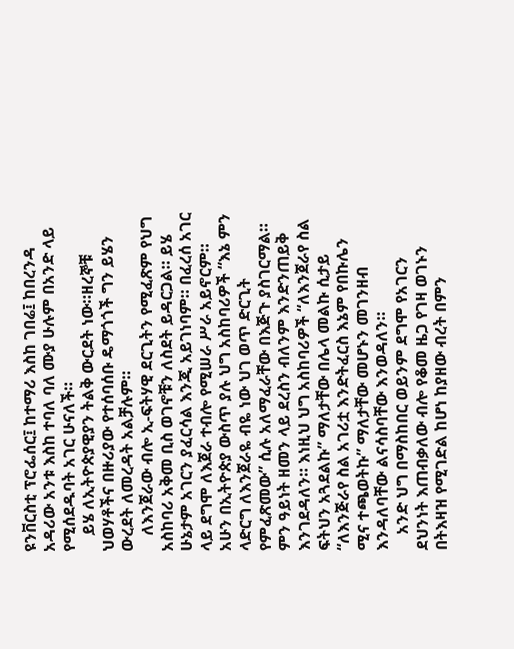ዩንቨርስቲ ፕሮፌሰር፤ ከተማሪ እስከ ገበሬ፤ ከበረንዳ አዳሪው አንቱ እስከ ተባለ ባለ ሙያ ሁሉም በአንድ ላይ የሚሰደዱባት አገር ሁናለች።
    ይሄ ለኢትዮጵያዊያን ትልቅ ውርደት ነው።ዘረኞቹ ህወሃቶችና በዙሪያው የተሰባሰቡ ዴማጎጎች ግን ይሄን ውረደት ለመረዳት አልቻሉም።
    ለእንጀራው ብሎ ኢ-ፍትሃዊ ደርጊትን የሚፈጽም የህግ አስከባሪ አቅመ ቢስ ወገኖቹን ለስደት ይዳርጋል። ይሄ ሁኔታም አገርን ያፈርሳል እንጂ አይገነባም። በፈረሰ አገር ላይ ደግሞ ለእጀራ ተብሎ የሚሠራ ሥራ አይኖርም። አሁን በኢትዮጵያ ውስጥ ያሉ ህግ አስከባሪዎች “እኔ ምን ላድርግ ለእንጀራዬ ብዬ ነው ህገ ወጥ ድርጊት የምፈጽመው” ሲሉ አለማፈራቸው በእጅጉ ያስገርማል። ምን ዓይነት ዘመን ላይ ደረስን ብለንም እንድንጠይቅ እንገደዳለን። እነዚህ ህግ አስከባሪዎች “ለእንጀራየ ስል ፍትህን አጓደልኩ” ማለታቸው በሌላ መልኩ ሲታይ “ለእንጅራየ ስል አገሪቷ እንድትፈርስ እኔም የበኩሌን ሚና ተጫወትኩ” ማለታቸው መሆኑን መገንዘብ እንዳለባቸው ልናሳስባቸው እንወዳለን።
    አንድ ህግ በማስከበር ወይንም ደግሞ የአገርን ደህንነት እጠብቃለው ብሎ የቆመ ዜጋ የገዛ ወገኑን በትእዛዝ የሚገድል ከሆነ ከያዘው ብረት በምን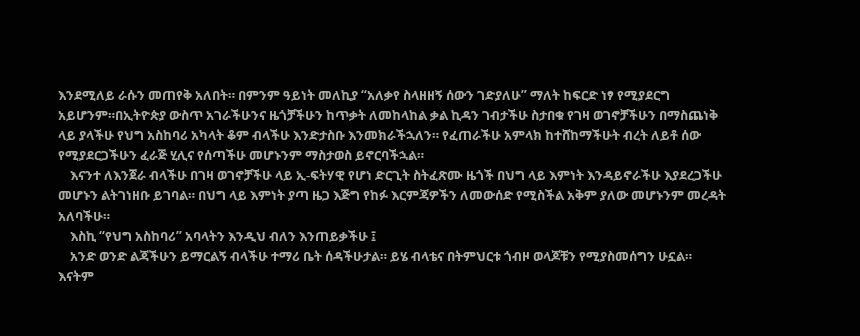እንደሚለይ ራሱን መጠየቅ አለበት። በምንም ዓይነት መለኪያ “አለቃየ ስላዘዘኝ ሰውን ገድያለሁ” ማለት ከፍርድ ነፃ የሚያደርግ አይሆንም።በኢትዮጵያ ውስጥ አገራችሁንና ዜጎቻችሁን ከጥቃት ለመከላከል ቃል ኪዳን ገብታችሁ ስታበቁ የገዛ ወገኖቻችሁን በማስጨነቅ ላይ ያላችሁ የህግ አስከባሪ አካላት ቆም ብላችሁ እንድታስቡ እንመክራችኋለን። የፈጠራችሁ አምላክ ከተሸከማችሁት ብረት ለይቶ ሰው የሚያደርጋችሁን ፈራጅ ሂሊና የሰጣችሁ መሆኑንም ማስታወስ ይኖርባችኋል።
    እናንተ ለእንጀራ ብላችሁ በገዛ ወገኖቻችሁ ላይ ኢ-ፍትሃዊ የሆነ ድርጊት ስትፈጽሙ ዜጎች በህግ ላይ እምነት እንዳይኖራችሁ እያደረጋችሁ መሆኑን ልትገነዘቡ ይገባል። በህግ ላይ እምነት ያጣ ዜጋ እጅግ የከፉ እርምጃዎችን ለመውሰድ የሚስችል አቅም ያለው መሆኑንም መረዳት አለባችሁ።
    እስኪ “የህግ አስከባሪ” አባላትን እንዲህ ብለን እንጠይቃችሁ ፤
    አንድ ወንድ ልጃችሁን ይማርልኝ ብላችሁ ተማሪ ቤት ሰዳችሁታል። ይሄ ብላቴና በትምህርቱ ጎብዞ ወላጆቹን የሚያስመሰግን ሁኗል። እናትም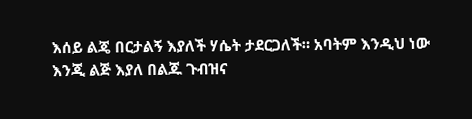እሰይ ልጄ በርታልኝ እያለች ሃሴት ታደርጋለች። አባትም እንዲህ ነው እንጂ ልጅ እያለ በልጁ ጉብዝና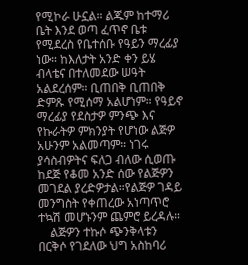የሚኮራ ሁኗል። ልጁም ከተማሪ ቤት እንደ ወጣ ፈጥኖ ቤቱ የሚደረስ የቤተሰቡ የዓይን ማረፊያ ነው። ከእለታት አንድ ቀን ይሄ ብላቴና በተለመደው ሠዓት አልደረሰም። ቢጠበቅ ቢጠበቅ ድምጹ የሚሰማ አልሆነም። የዓይኖ ማረፊያ የደስታዎ ምንጭ እና የኩራትዎ ምክንያት የሆነው ልጅዎ አሁንም አልመጣም። ነገሩ ያሳስብዎትና ፍለጋ ብለው ሲወጡ ከደጅ የቆመ አንድ ሰው የልጅዎን መገደል ያረድዎታል።የልጅዎ ገዳይ መንግስት የቀጠረው አነጣጥሮ ተኳሽ መሆኑንም ጨምሮ ይረዳሉ።
    ልጅዎን ተኩሶ ጭንቅላቱን በርቅሶ የገደለው ህግ አስከባሪ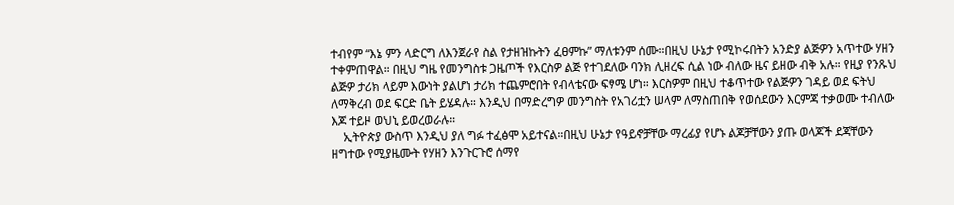ተብየም “እኔ ምን ላድርግ ለእንጀራየ ስል የታዘዝኩትን ፈፀምኩ” ማለቱንም ሰሙ።በዚህ ሁኔታ የሚኮሩበትን አንድያ ልጅዎን አጥተው ሃዘን ተቀምጠዋል። በዚህ ግዜ የመንግስቱ ጋዜጦች የእርስዎ ልጅ የተገደለው ባንክ ሊዘረፍ ሲል ነው ብለው ዜና ይዘው ብቅ አሉ። የዚያ የንጹህ ልጅዎ ታሪክ ላይም እውነት ያልሆነ ታሪክ ተጨምሮበት የብላቴናው ፍፃሜ ሆነ። እርስዎም በዚህ ተቆጥተው የልጅዎን ገዳይ ወደ ፍትህ ለማቅረብ ወደ ፍርድ ቤት ይሄዳሉ። እንዲህ በማድረግዎ መንግስት የአገሪቷን ሠላም ለማስጠበቅ የወሰደውን እርምጃ ተቃወሙ ተብለው እጆ ተይዞ ወህኒ ይወረወራሉ።
    ኢትዮጵያ ውስጥ እንዲህ ያለ ግፉ ተፈፅሞ አይተናል።በዚህ ሁኔታ የዓይኖቻቸው ማረፊያ የሆኑ ልጆቻቸውን ያጡ ወላጆች ደጃቸውን ዘግተው የሚያዜሙት የሃዘን እንጉርጉሮ ሰማየ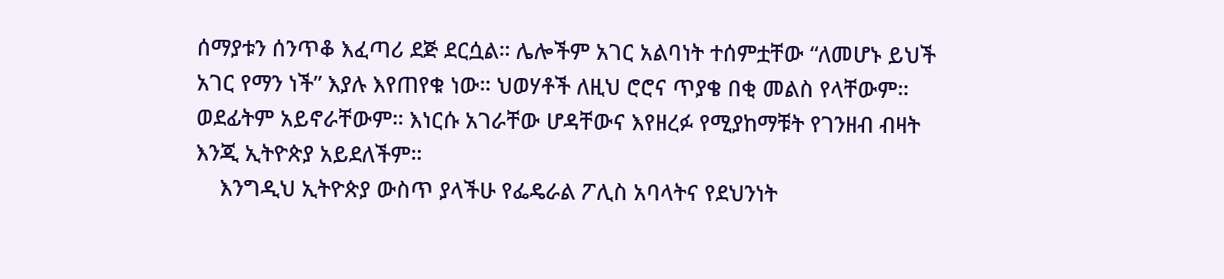ሰማያቱን ሰንጥቆ እፈጣሪ ደጅ ደርሷል። ሌሎችም አገር አልባነት ተሰምቷቸው “ለመሆኑ ይህች አገር የማን ነች” እያሉ እየጠየቁ ነው። ህወሃቶች ለዚህ ሮሮና ጥያቄ በቂ መልስ የላቸውም። ወደፊትም አይኖራቸውም። እነርሱ አገራቸው ሆዳቸውና እየዘረፉ የሚያከማቹት የገንዘብ ብዛት እንጂ ኢትዮጵያ አይደለችም።
    እንግዲህ ኢትዮጵያ ውስጥ ያላችሁ የፌዴራል ፖሊስ አባላትና የደህንነት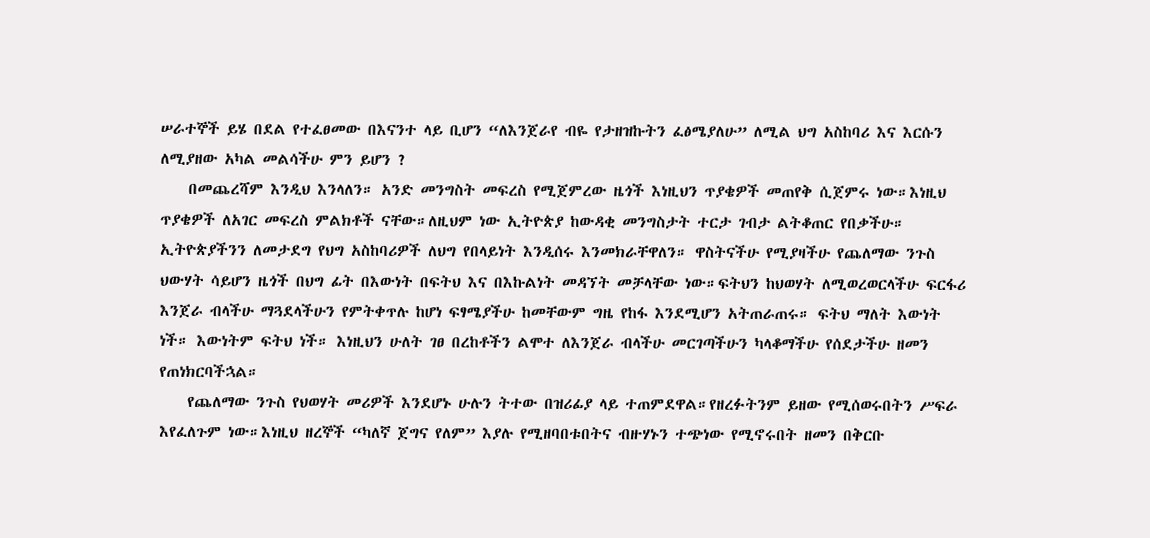ሠራተኞች ይሄ በደል የተፈፀመው በእናንተ ላይ ቢሆን “ለእንጀራየ ብዬ የታዘዝኩትን ፈፅሜያለሁ” ለሚል ህግ አስከባሪ እና እርሱን ለሚያዘው አካል መልሳችሁ ምን ይሆን ?
    በመጨረሻም እንዲህ እንላለን። አንድ መንግስት መፍረስ የሚጀምረው ዜጎች እነዚህን ጥያቄዎች መጠየቅ ሲጀምሩ ነው።እነዚህ ጥያቄዎች ለአገር መፍረስ ምልክቶች ናቸው።ለዚህም ነው ኢትዮጵያ ከውዳቂ መንግስታት ተርታ ገብታ ልትቆጠር የበቃችሁ። ኢትዮጵያችንን ለመታደግ የህግ አስከባሪዎች ለህግ የበላይነት እንዲሰሩ እንመክራቸዋለን። ዋስትናችሁ የሚያዛችሁ የጨለማው ንጉስ ህውሃት ሳይሆን ዜጎች በህግ ፊት በእውነት በፍትህ እና በእኩልነት መዳኘት መቻላቸው ነው።ፍትህን ከህወሃት ለሚወረወርላችሁ ፍርፋሪ እንጀራ ብላችሁ ማጓደላችሁን የምትቀጥሉ ከሆነ ፍፃሜያችሁ ከመቸውም ግዜ የከፋ እንደሚሆን አትጠራጠሩ። ፍትህ ማለት እውነት ነች። እውነትም ፍትህ ነች። እነዚህን ሁለት ገፀ በረከቶችን ልሞተ ለእንጀራ ብላችሁ መርገጣችሁን ካላቆማችሁ የሰደታችሁ ዘመን የጠነክርባችኋል።
    የጨለማው ንጉስ የህወሃት መሪዎች እንደሆኑ ሁሉን ትተው በዝሪፊያ ላይ ተጠምደዋል።የዘረፉትንም ይዘው የሚሰወሩበትን ሥፍራ እየፈለጉም ነው።እነዚህ ዘረኞች “ካለኛ ጀግና የለም” እያሉ የሚዘባበቱበትና ብዙሃኑን ተጭነው የሚኖሩበት ዘመን በቅርቡ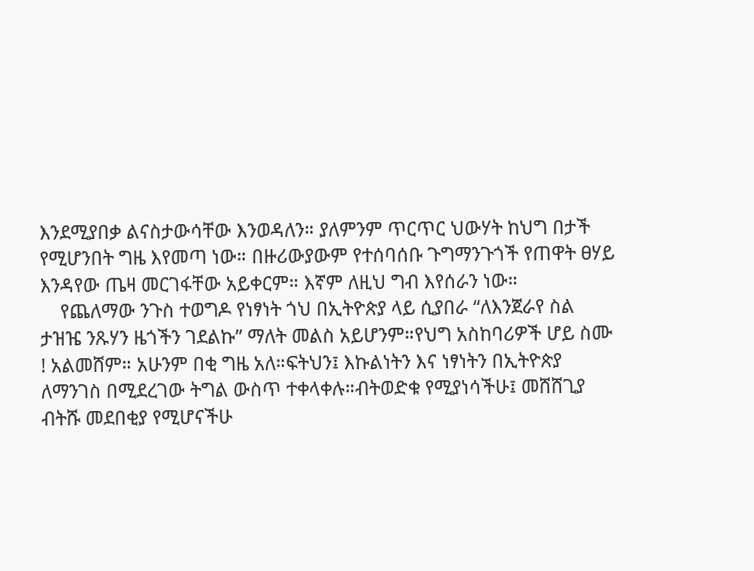እንደሚያበቃ ልናስታውሳቸው እንወዳለን። ያለምንም ጥርጥር ህውሃት ከህግ በታች የሚሆንበት ግዜ እየመጣ ነው። በዙሪውያውም የተሰባሰቡ ጉግማንጉጎች የጠዋት ፀሃይ እንዳየው ጤዛ መርገፋቸው አይቀርም። እኛም ለዚህ ግብ እየሰራን ነው።
    የጨለማው ንጉስ ተወግዶ የነፃነት ጎህ በኢትዮጵያ ላይ ሲያበራ “ለእንጀራየ ስል ታዝዤ ንጹሃን ዜጎችን ገደልኩ” ማለት መልስ አይሆንም።የህግ አስከባሪዎች ሆይ ስሙ ! አልመሸም። አሁንም በቂ ግዜ አለ።ፍትህን፤ እኩልነትን እና ነፃነትን በኢትዮጵያ ለማንገስ በሚደረገው ትግል ውስጥ ተቀላቀሉ።ብትወድቁ የሚያነሳችሁ፤ መሸሸጊያ ብትሹ መደበቂያ የሚሆናችሁ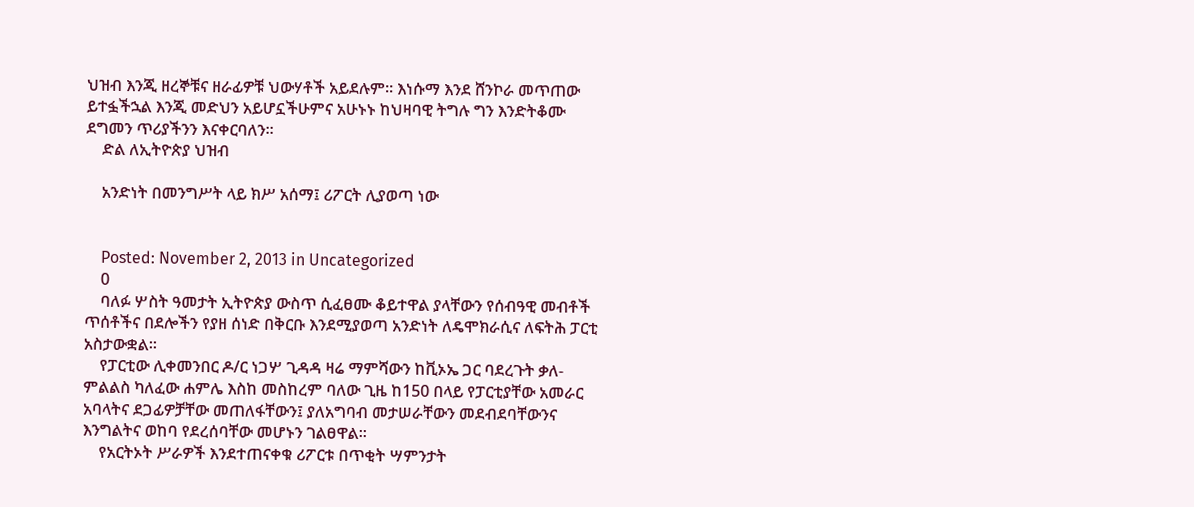ህዝብ እንጂ ዘረኞቹና ዘራፊዎቹ ህውሃቶች አይደሉም። እነሱማ እንደ ሸንኮራ መጥጠው ይተፏችኋል እንጂ መድህን አይሆኗችሁምና አሁኑኑ ከህዛባዊ ትግሉ ግን እንድትቆሙ ደግመን ጥሪያችንን እናቀርባለን።
    ድል ለኢትዮጵያ ህዝብ

    አንድነት በመንግሥት ላይ ክሥ አሰማ፤ ሪፖርት ሊያወጣ ነው


    Posted: November 2, 2013 in Uncategorized
    0
    ባለፉ ሦስት ዓመታት ኢትዮጵያ ውስጥ ሲፈፀሙ ቆይተዋል ያላቸውን የሰብዓዊ መብቶች ጥሰቶችና በደሎችን የያዘ ሰነድ በቅርቡ እንደሚያወጣ አንድነት ለዴሞክራሲና ለፍትሕ ፓርቲ አስታውቋል፡፡
    የፓርቲው ሊቀመንበር ዶ/ር ነጋሦ ጊዳዳ ዛሬ ማምሻውን ከቪኦኤ ጋር ባደረጉት ቃለ-ምልልስ ካለፈው ሐምሌ እስከ መስከረም ባለው ጊዜ ከ150 በላይ የፓርቲያቸው አመራር አባላትና ደጋፊዎቻቸው መጠለፋቸውን፤ ያለአግባብ መታሠራቸውን መደብደባቸውንና እንግልትና ወከባ የደረሰባቸው መሆኑን ገልፀዋል፡፡
    የአርትኦት ሥራዎች እንደተጠናቀቁ ሪፖርቱ በጥቂት ሣምንታት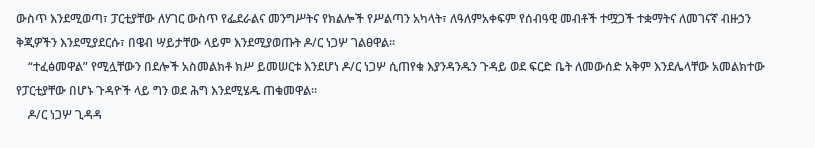ውስጥ እንደሚወጣ፣ ፓርቲያቸው ለሃገር ውስጥ የፌደራልና መንግሥትና የክልሎች የሥልጣን አካላት፣ ለዓለምአቀፍም የሰብዓዊ መብቶች ተሟጋች ተቋማትና ለመገናኛ ብዙኃን ቅጂዎችን እንደሚያደርሱ፣ በዌብ ሣይታቸው ላይም እንደሚያወጡት ዶ/ር ነጋሦ ገልፀዋል፡፡
    “ተፈፅመዋል” የሚሏቸውን በደሎች አስመልክቶ ክሥ ይመሠርቱ እንደሆነ ዶ/ር ነጋሦ ሲጠየቁ እያንዳንዱን ጉዳይ ወደ ፍርድ ቤት ለመውሰድ አቅም እንደሌላቸው አመልክተው የፓርቲያቸው በሆኑ ጉዳዮች ላይ ግን ወደ ሕግ እንደሚሄዱ ጠቁመዋል፡፡
    ዶ/ር ነጋሦ ጊዳዳ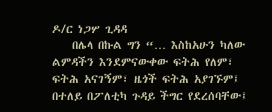ዶ/ር ነጋሦ ጊዳዳ
    በሌላ በኩል ግን “… እስከአሁን ካለው ልምዳችን እንደምናውቀው ፍትሕ የለም፣ ፍትሕ አናገኝም፣ ዜጎች ፍትሕ አያገኙም፤ በተለይ በፖለቲካ ጉዳይ ችግር የደረሰባቸው፤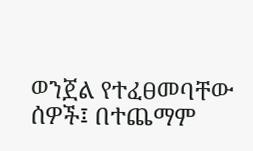ወንጀል የተፈፀመባቸው ሰዎች፤ በተጨማም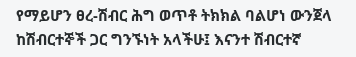የማይሆን ፀረ-ሽብር ሕግ ወጥቶ ትክክል ባልሆነ ውንጀላ ከሽብርተኞች ጋር ግንኙነት አላችሁ፤ እናንተ ሽብርተኛ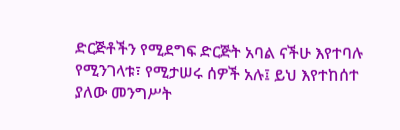ድርጅቶችን የሚደግፍ ድርጅት አባል ናችሁ እየተባሉ የሚንገላቱ፣ የሚታሠሩ ሰዎች አሉ፤ ይህ እየተከሰተ ያለው መንግሥት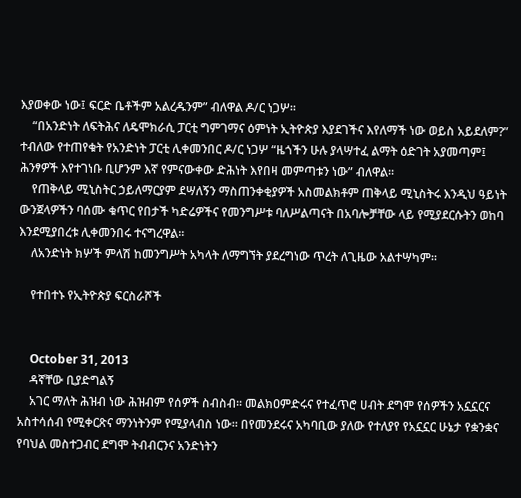እያወቀው ነው፤ ፍርድ ቤቶችም አልረዱንም” ብለዋል ዶ/ር ነጋሦ፡፡
    “በአንድነት ለፍትሕና ለዴሞክራሲ ፓርቲ ግምገማና ዕምነት ኢትዮጵያ እያደገችና እየለማች ነው ወይስ አይደለም?” ተብለው የተጠየቁት የአንድነት ፓርቲ ሊቀመንበር ዶ/ር ነጋሦ “ዜጎችን ሁሉ ያላሣተፈ ልማት ዕድገት አያመጣም፤ ሕንፃዎች እየተገነቡ ቢሆንም እኛ የምናውቀው ድሕነት እየበዛ መምጣቱን ነው” ብለዋል፡፡
    የጠቅላይ ሚኒስትር ኃይለማርያም ደሣለኝን ማስጠንቀቂያዎች አስመልክቶም ጠቅላይ ሚኒስትሩ እንዲህ ዓይነት ውንጀላዎችን ባሰሙ ቁጥር የበታች ካድሬዎችና የመንግሥቱ ባለሥልጣናት በአባሎቻቸው ላይ የሚያደርሱትን ወከባ እንደሚያበረቱ ሊቀመንበሩ ተናግረዋል፡፡
    ለአንድነት ክሦች ምላሽ ከመንግሥት አካላት ለማግኘት ያደረግነው ጥረት ለጊዜው አልተሣካም፡፡

    የተበተኑ የኢትዮጵያ ፍርስራሾች


    October 31, 2013
    ዳኛቸው ቢያድግልኝ
    አገር ማለት ሕዝብ ነው ሕዝብም የሰዎች ስብስብ፡፡ መልክዐምድሩና የተፈጥሮ ሀብት ደግሞ የሰዎችን አኗኗርና አስተሳሰብ የሚቀርጽና ማንነትንም የሚያላብስ ነው። በየመንደሩና አካባቢው ያለው የተለያየ የአኗኗር ሁኔታ የቋንቋና የባህል መስተጋብር ደግሞ ትብብርንና አንድነትን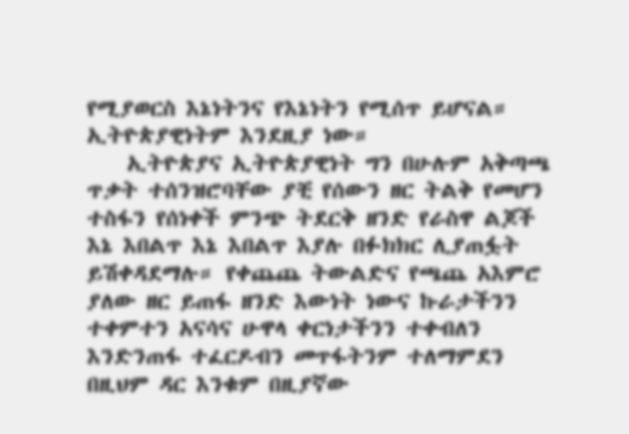የሚያወርስ እኔነትንና የእኔነትን የሚሰጥ ይሆናል። ኢትዮጵያዊነትም እንደዚያ ነው።
    ኢትዮጵያና ኢትዮጵያዊነት ግን በሁሉም አቅጣጫ ጥቃት ተሰንዝሮባቸው ያቺ የሰውን ዘር ትልቅ የመሆን ተስፋን የሰነቀች ምንጭ ትደርቅ ዘንድ የራስዋ ልጆች እኔ እበልጥ እኔ እበልጥ እያሉ በፉክክር ሊያጠፏት ይሽቀዳደማሉ። የቀጨጨ ትውልድና የጫጨ አእምሮ ያለው ዘር ይጠፋ ዘንድ እውነት ነውና ኩራታችንን ተቀምተን አናሳና ሁዋላ ቀርነታችንን ተቀብለን እንድንጠፋ ተፈርዶብን መጥፋትንም ተለማምደን በዚህም ዳር እንቁም በዚያኛው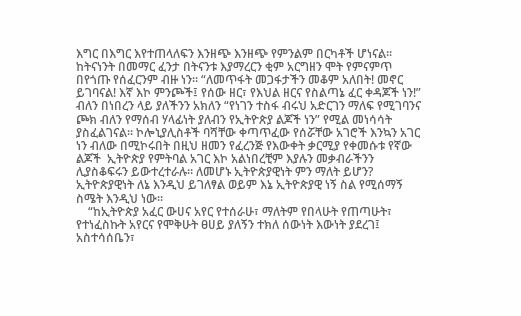እግር በእግር እየተጠላለፍን እንዘጭ እንዘጭ የምንልም በርካቶች ሆነናል። ከትናነንት በመማር ፈንታ በትናንቱ እያማረርን ቂም አርግዘን ሞት የምናምጥ በየጎጡ የሰፈርንም ብዙ ነን። “ለመጥፋት መጋፋታችን መቆም አለበት! መኖር ይገባናል! እኛ እኮ ምንጮች፤ የሰው ዘር፣ የእህል ዘርና የስልጣኔ ፈር ቀዳጆች ነን!” ብለን በነበረን ላይ ያለችንን አክለን “የነገን ተስፋ ብሩህ አድርገን ማለፍ የሚገባንና ጮክ ብለን የማሰብ ሃላፊነት ያለብን የኢትዮጵያ ልጆች ነን” የሚል መነሳሳት ያስፈልገናል። ኮሎኒያሊስቶች ባሻቸው ቀጣጥፈው የሰሯቸው አገሮች እንኳን አገር ነን ብለው በሚኮሩበት በዚህ ዘመን የፈረንጅ የእውቀት ቃርሚያ የቀመሱቱ የኛው ልጆች  ኢትዮጵያ የምትባል አገር እኮ አልነበረቺም እያሉን መቃብራችንን ሊያስቆፍሩን ይውተረተራሉ። ለመሆኑ ኢትዮጵያዊነት ምን ማለት ይሆን? ኢትዮጵያዊነት ለኔ እንዲህ ይገለፃል ወይም እኔ ኢትዮጵያዊ ነኝ ስል የሚሰማኝ ስሜት እንዲህ ነው።
    “ከኢትዮጵያ አፈር ውሀና አየር የተሰራሁ፣ ማለትም የበላሁት የጠጣሁት፣ የተነፈስኩት አየርና የሞቅሁት ፀሀይ ያለኝን ተክለ ሰውነት እውነት ያደረገ፤ አስተሳሰቤን፣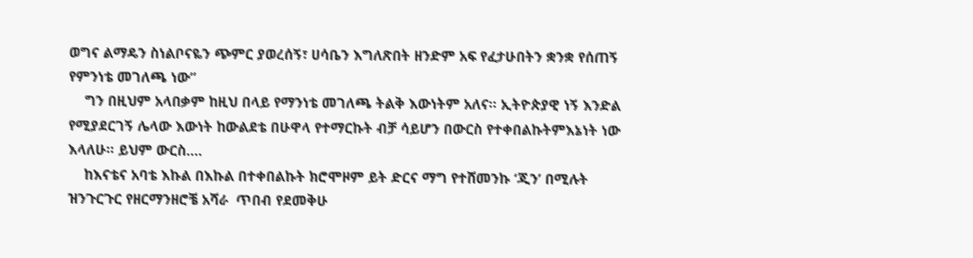ወግና ልማዴን ስነልቦናዬን ጭምር ያወረሰኝ፣ ሀሳቤን እግለጽበት ዘንድም አፍ የፈታሁበትን ቋንቋ የሰጠኝ የምንነቴ መገለጫ ነው”
    ግን በዚህም አላበቃም ከዚህ በላይ የማንነቴ መገለጫ ትልቅ እውነትም አለና። ኢትዮጵያዊ ነኝ እንድል የሚያደርገኝ ሌላው እውነት ከውልደቴ በሁዋላ የተማርኩት ብቻ ሳይሆን በውርስ የተቀበልኩትምእኔነት ነው እላለሁ። ይህም ውርስ….
    ከእናቴና አባቴ እኩል በእኩል በተቀበልኩት ክሮሞዞም ይት ድርና ማግ የተሸመንኩ ‘ጂን’ በሚሉት ዝንጉርጉር የዘርማንዘሮቼ አሻራ  ጥበብ የደመቅሁ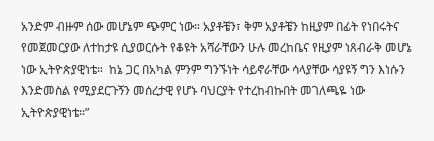አንድም ብዙም ሰው መሆኔም ጭምር ነው። አያቶቼን፣ ቅም አያቶቼን ከዚያም በፊት የነበሩትና የመጀመርያው ለተከታዩ ሲያወርሱት የቆዩት አሻራቸውን ሁሉ መረከቤና የዚያም ነጸብራቅ መሆኔ ነው ኢትዮጵያዊነቴ።  ከኔ ጋር በአካል ምንም ግንኙነት ሳይኖራቸው ሳላያቸው ሳያዩኝ ግን እነሱን እንድመስል የሚያደርጉኝን መሰረታዊ የሆኑ ባህርያት የተረከብኩበት መገለጫዬ ነው ኢትዮጵያዊነቴ።”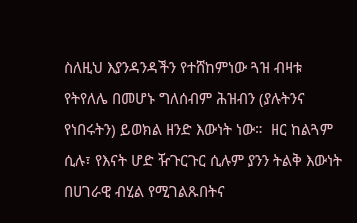ስለዚህ እያንዳንዳችን የተሸከምነው ጓዝ ብዛቱ የትየለሌ በመሆኑ ግለሰብም ሕዝብን (ያሉትንና የነበሩትን) ይወክል ዘንድ እውነት ነው።  ዘር ከልጓም ሲሉ፣ የእናት ሆድ ዥጉርጉር ሲሉም ያንን ትልቅ እውነት በሀገራዊ ብሂል የሚገልጹበትና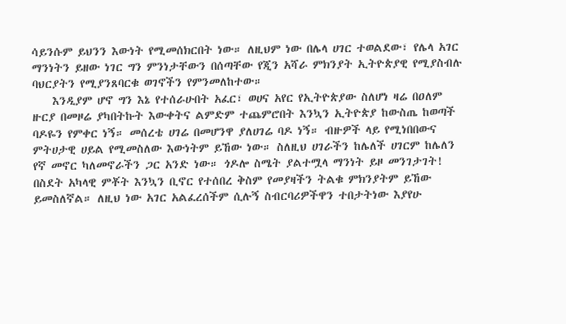ሳይንሱም ይህንን እውነት የሚመሰክርበት ነው። ለዚህም ነው በሌላ ሀገር ተወልደው፣ የሌላ አገር ማንነትን ይዘው ነገር ግን ምንነታቸውን በሰጣቸው የጂን አሻራ ምክንያት ኢትዮጵያዊ የሚያስብሉ ባህርያትን የሚያንጸባርቁ ወገኖችን የምንመለከተው።
    እንዲያም ሆኖ ግን እኔ የተሰራሁበት አፈር፣ ወሀና አየር የኢትዮጵያው ስለሆነ ዛሬ በዐለም ዙርያ በመዞሬ ያካበትኩት እውቀትና ልምድም ተጨምሮበት እንኳን ኢትዮጵያ ከውስጤ ከወጣች ባዶዬን የምቀር ነኝ። መሰረቴ ሀገሬ በመሆንዋ ያለሀገሬ ባዶ ነኝ። ብዙዎች ላይ የሚነበበውና ምትሀታዊ ሀይል የሚመስለው እውነትም ይኸው ነው። ስለዚህ ሀገራችን ከሌለች ሀገርም ከሌለን የኛ መኖር ካለመኖራችን ጋር አንድ ነው። ጎዶሎ ስሜት ያልተሟላ ማንነት ይዞ መንገታገት! በስደት አካላዊ ምቾት እንኳን ቢኖር የተሰበረ ቅስም የመያዛችን ትልቁ ምክንያትም ይኸው ይመስለኛል። ለዚህ ነው አገር አልፈረሰችም ሲሉኝ ስብርባሪዎችዋን ተበታትነው እያየሁ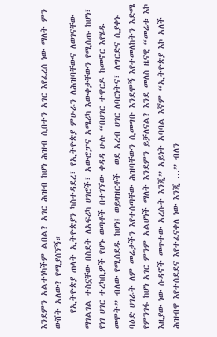እንደምን አልተነካችም ልበል? አገር ሕዝብ ከሆነ ሕዝብ ሲበተን አገር እየፈረሰ ነው ማለት ምን ውሸት አለው? የሚያሰኘኝ።
    የኢትዮጵያ ጠላት ኢትዮጵያን ካስተዳደረ፣ የኢትዮጵያ ምሁራን ለሕዝባቸውና ለወገናቸው ማገልገል ተስኗቸው በስደት ለአፍሪካ ሀገሮች፣ አውሮፓና አሜሪካ እውቀታቸውን የሚሰጡ ከሆነ፣ የነገ ሀገር ተረካቢዎች የሆኑ ወጣቶች በተገኘው ቀዳዳ ሁሉ “በሀገር ተዋርዶ ከመኖር እየሄዱ መሞት” ብለው የሚሰደዱ ከሆነ፤ ወይዛዝርቶች  ወደ አረብ ሀገር ለባርነትና፣ ለግርድና ሲያቀኑ ባዕድ ሀገራት ለም መሬታችን እየተሰጣቸው ሕዝባቸውን ሲመግቡ እንደሞኝ እየተመለከትን እድሜ የምንገፋ ከሆነ አገር ምንም አልሆነች ማለት እንደምን ይቻለናል? እንደ መለስ ዜናዊ “መሬቱ እኮ እዚያው ነው ሱዳኖች መጥተው አረሱት እንጂ” አይነት አባባል እኛም “ኢትዮጵያ እኮ አለች ሕዝብዋ እየተሰደደና እየተፈናቀለ ነው እንጂ …” ብለን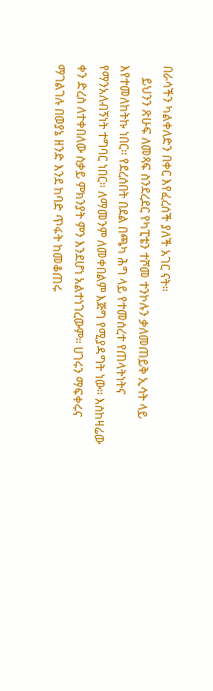በራሳችን ካልቀለድን በቀር እየፈረሰች ያለች አገር ናት።
    ይህንን ጽሁፍ ለመጻፍ ስንደረደር የካፒቴን ተሾመ ተንኮሉን ቃለመጠይቅ ኢሳት ላይ እየተመለከትኩ ነበር። የደረሰበት በደል በጫካ ሕግ ላይ የተመሰረተ የጠላትነትና የማንአለብኝነት ተግባር ነበር። ለማመንም ለመቀበልም እጅግ የሚያዳግት ነው። እስከዛሬው ቀን ድረስ ለተቀበለው ስቃይ ምክንያት ምን እንደሆነ አልተነገረውም። ሀገሩን ማፍቀሩና ማገልገሉ በወያኔ ዘንድ እንደ ከባድ ጥፋት ከመቆጠሩ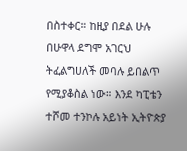በስተቀር። ከዚያ በደል ሁሉ በሁዋላ ደግሞ አገርህ ትፈልግሀለች መባሉ ይበልጥ የሚያቆስል ነው። እንደ ካፒቴን ተሾመ ተንኮሉ አይነት ኢትዮጵያ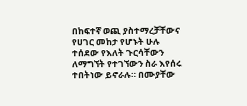በከፍተኛ ወጪ ያስተማረቻቸውና የሀገር መከታ የሆኑት ሁሉ ተሰደው የእለት ጉርሳቸውን ለማግኘት የተገኘውን ስራ እየሰሩ ተበትነው ይኖራሉ። በሙያቸው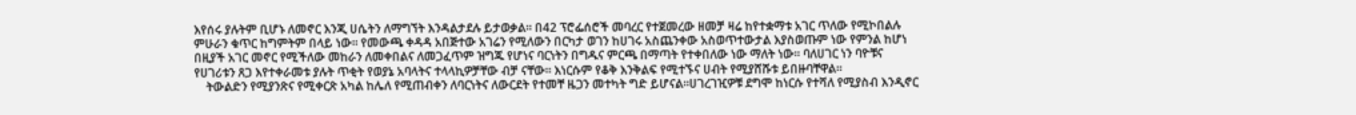እየሰሩ ያሉትም ቢሆኑ ለመኖር እንጂ ሀሴትን ለማግኘት እንዳልታደሉ ይታወቃል። በ42 ፕሮፌሰሮች መባረር የተጀመረው ዘመቻ ዛሬ ከየተቋማቱ አገር ጥለው የሚኮበልሉ ምሁራን ቁጥር ከግምትም በላይ ነው። የመውጫ ቀዳዳ አበጅተው አገሬን የሚለውን በርካታ ወገን ከሀገሩ አስጨንቀው አስወጥተውታል እያስወጡም ነው የምንል ከሆነ በዚያች አገር መኖር የሚችለው መከራን ለመቀበልና ለመጋፈጥም ዝግጁ የሆነና ባርነትን በግዱና ምርጫ በማጣት የተቀበለው ነው ማለት ነው። ባለሀገር ነን ባዮቹና የሀገሪቱን ጸጋ እየተቀራመቱ ያሉት ጥቂት የወያኔ አባላትና ተላላኪዎቻቸው ብቻ ናቸው። እነርሱም የቆቅ እንቅልፍ የሚተኙና ሀብት የሚያሸሹቱ ይበዙባቸዋል።
    ትውልድን የሚያንጽና የሚቀርጽ አካል ከሌለ የሚጠብቀን ለባርነትና ለውርደት የተመቸ ዜጋን መተካት ግድ ይሆናል።ሀገረገዢዎቹ ደግሞ ከነርሱ የተሻለ የሚያስብ እንዲኖር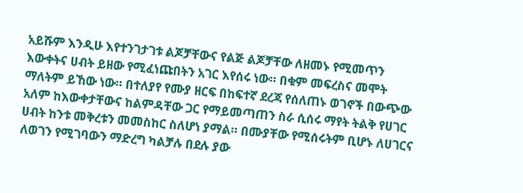አይሹም እንዲሁ እየተንገታገቱ ልጆቻቸውና የልጅ ልጆቻቸው ለዘመኑ የሚመጥን እውቀትና ሀብት ይዘው የሚፈነጩበትን አገር እየሰሩ ነው። በቁም መፍረስና መሞት ማለትም ይኸው ነው። በተለያየ የሙያ ዘርፍ በከፍተኛ ደረጃ የሰለጠኑ ወገኖች በውጭው አለም ከእውቀታቸውና ከልምዳቸው ጋር የማይመጣጠን ስራ ሲሰሩ ማየት ትልቅ የሀገር ሀብት ከንቱ መቅረቱን መመስከር ስለሆነ ያማል። በሙያቸው የሚሰሩትም ቢሆኑ ለሀገርና ለወገን የሚገባውን ማድረግ ካልቻሉ በደሉ ያው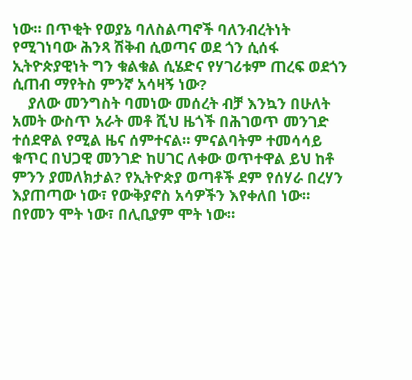ነው። በጥቂት የወያኔ ባለስልጣኖች ባለንብረትነት የሚገነባው ሕንጻ ሽቅብ ሲወጣና ወደ ጎን ሲሰፋ ኢትዮጵያዊነት ግን ቁልቁል ሲሄድና የሃገሪቱም ጠረፍ ወደጎን ሲጠብ ማየትስ ምንኛ አሳዛኝ ነው?
    ያለው መንግስት ባመነው መሰረት ብቻ እንኳን በሁለት አመት ውስጥ አራት መቶ ሺህ ዜጎች በሕገወጥ መንገድ ተሰደዋል የሚል ዜና ሰምተናል። ምናልባትም ተመሳሳይ ቁጥር በህጋዊ መንገድ ከሀገር ለቀው ወጥተዋል ይህ ከቶ ምንን ያመለክታል? የኢትዮጵያ ወጣቶች ደም የሰሃራ በረሃን እያጠጣው ነው፣ የውቅያኖስ አሳዎችን እየቀለበ ነው። በየመን ሞት ነው፣ በሊቢያም ሞት ነው።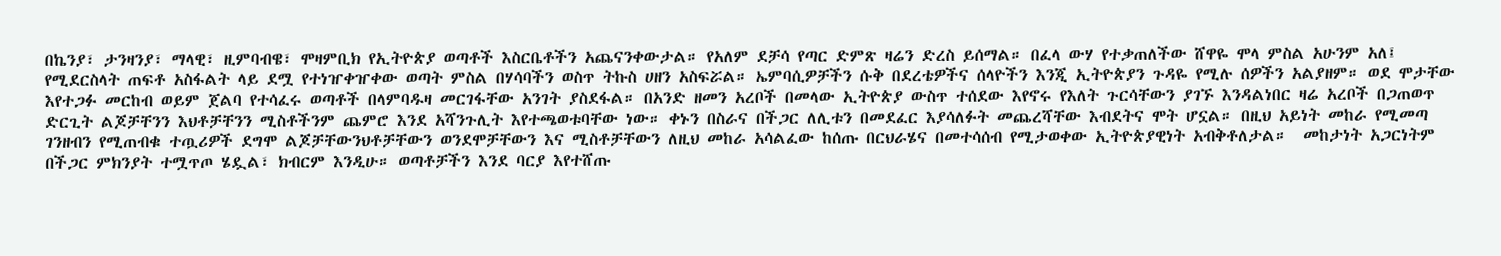በኬንያ፣ ታንዛንያ፣ ማላዊ፣ ዚምባብዌ፣ ሞዛምቢክ የኢትዮጵያ ወጣቶች እስርቤቶችን አጨናንቀውታል። የአለም ደቻሳ የጣር ድምጽ ዛሬን ድረስ ይሰማል። በፈላ ውሃ የተቃጠለችው ሸዋዬ ሞላ ምስል አሁንም አለ፤ የሚደርስላት ጠፍቶ አስፋልት ላይ ደሟ የተነዠቀዠቀው ወጣት ምስል በሃሳባችን ወስጥ ትኩስ ሀዘን አስፍሯል። ኤምባሲዎቻችን ሱቅ በደረቴዎችና ሰላዮችን እንጂ ኢትዮጵያን ጉዳዬ የሚሉ ሰዎችን አልያዘም። ወደ ሞታቸው እየተጋፉ መርከብ ወይም ጀልባ የተሳፈሩ ወጣቶች በላምባዱዛ መርገፋቸው አንገት ያስደፋል። በአንድ ዘመን አረቦች በመላው ኢትዮጵያ ውስጥ ተሰደው እየኖሩ የእለት ጉርሳቸውን ያገኙ እንዳልነበር ዛሬ አረቦች በጋጠወጥ ድርጊት ልጆቻቸንን እህቶቻቸንን ሚስቶችንም ጨምሮ እንደ አሻንጉሊት እየተጫወቱባቸው ነው። ቀኑን በስራና በችጋር ለሊቱን በመደፈር እያሳለፉት መጨረሻቸው እብደትና ሞት ሆኗል። በዚህ አይነት መከራ የሚመጣ ገንዘብን የሚጠብቁ ተጧሪዎች ደግሞ ልጆቻቸውንህቶቻቸውን ወንደሞቻቸውን እና ሚስቶቻቸውን ለዚህ መከራ አሳልፈው ከሰጡ በርህራሄና በመተሳሰብ የሚታወቀው ኢትዮጵያዊነት አብቅቶለታል።  መከታነት አጋርነትም በችጋር ምክንያት ተሟጥጦ ሄዷል፣ ክብርም እንዲሁ። ወጣቶቻችን እንደ ባርያ እየተሸጡ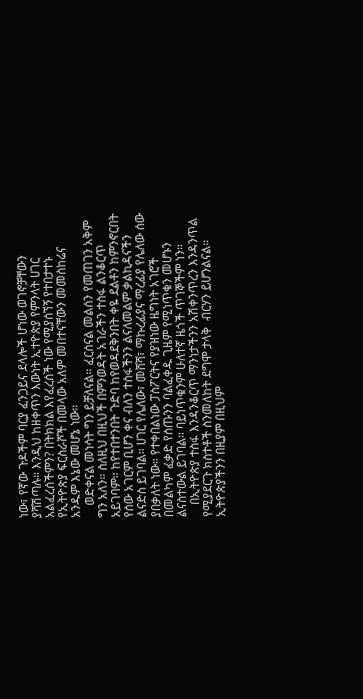ነው፣ የኛው ጉዶችም ባርያ ፈንጋይና ደላሎች ሆነው ወገኖቻቸውን  ያሻሽጣሉ። እንዲህ ከዘቀጥን እውነት ኢተዮጵያ የምንላት ሀገር አልፈረሰችምን? በትክክል እየፈረሰች ነው የሚያሰኘኝ የተበታተኑ የኢትዮጵያ ፍርስራሾች በመላው አለም መበተናቸውን መመስከሬና አንዱም እኔው መሆኔ ነው።
    ወድቀናል መነሳት ግን ይቻለናል። ፈርሰናል መልሰን የመጠገን አቅም ግን አለን። ስለዚህ በዚህች በምንወዳት አገራችን ተስፋ ልንቆርጥ አይገባም። ከየተበተንበት ጉድባ ከየወዳደቅንበት ቀዬ ደልቶን ከምንኖርበት የሰው አገርም ቢሆን ቀና ብለን ተስፋችንን ልናለመልም ቃልኪዳናችን ልናድስ ይገባል። ሀገር የሌለው፣ መሸሻ፣ ማኩረፊያና ማረፊያ የሌለው ሰው ያበቃለት ነው። የተቀበልነው ፓስፖርትና የያዝነው ዜግነት አገሮች በመልካም ፈቃድ የሰጡንን ባልፈቀዱ ጊዜም የሚነጥቁን መሆኑን ልናስተውል ይገባል። ባይነጥቁንም ሁለተኛ ዜጎች ጥገኞችም ነን።
    በኢትዮጵያ ተስፋ እንዳንቆርጥ ማንነታችንን አሽቀንጥረን እንዳንጥል የሚያደርጉ ክስተቶች ስንመለከት ደግሞ ታላቅ  ብርሃን ይሆንልናል። ኢትዮጵያችንን በዚያም በዚህም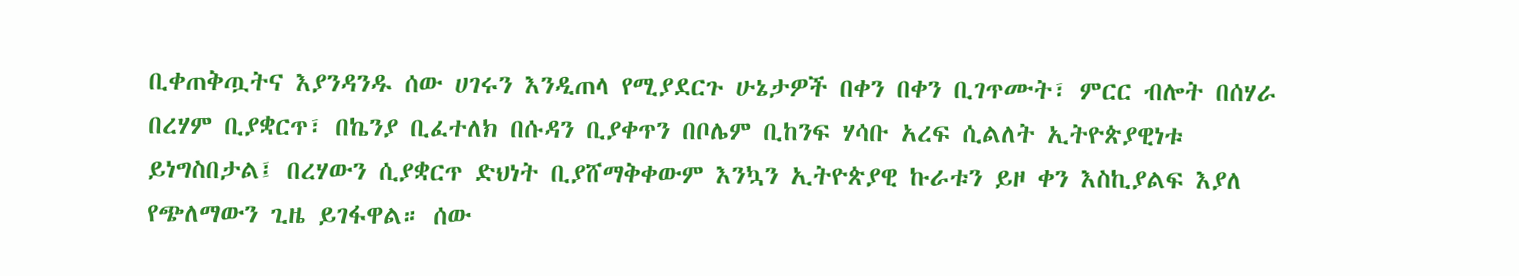ቢቀጠቅጧትና እያንዳንዱ ሰው ሀገሩን እንዲጠላ የሚያደርጉ ሁኔታዎች በቀን በቀን ቢገጥሙት፣ ምርር ብሎት በሰሃራ በረሃም ቢያቋርጥ፣ በኬንያ ቢፈተለክ በሱዳን ቢያቀጥን በቦሌም ቢከንፍ ሃሳቡ አረፍ ሲልለት ኢትዮጵያዊነቱ ይነግስበታል፤ በረሃውን ሲያቋርጥ ድህነት ቢያሸማቅቀውም እንኳን ኢትዮጵያዊ ኩራቱን ይዞ ቀን እስኪያልፍ እያለ የጭለማውን ጊዜ ይገፋዋል። ሰው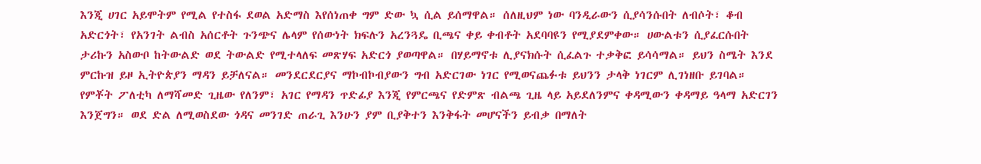እንጂ ሀገር አይሞትም የሚል የተስፋ ደወል አድማስ እየሰነጠቀ ግም ድው ኳ ሲል ይሰማዋል። ሰለዚህም ነው ባንዲራውን ሲያሳንሱበት ለብሶት፣ ቆብ አድርጎት፣ የአንገት ልብስ አሰርቶት ጉንጭና ሌላም የሰውነት ክፍሉን አረንጓዴ ቢጫና ቀይ ቀብቶት አደባባዩን የሚያደምቀው። ሀውልቱን ሲያፈርሱበት ታሪኩን አስውቦ ከትውልድ ወደ ትውልድ የሚተላለፍ መጽሃፍ አድርጎ ያወጣዋል። በሃይማኖቱ ሊያናክሱት ሲፈልጉ ተቃቅፎ ይሳሳማል። ይህን ስሜት እንደ ምርኩዝ ይዞ ኢትዮጵያን ማዳን ይቻለናል። መንደርደርያና ማኮብኮብያውን ግብ አድርገው ነገር የሚወናጨፉቱ ይህንን ታላቅ ነገርም ሊገነዘቡ ይገባል። የምቾት ፖለቲካ ለማሻመድ ጊዜው የለንም፣ አገር የማዳን ጥድፊያ እንጂ የምርጫና የድምጽ ብልጫ ጊዜ ላይ አይደለንምና ቀዳሚውን ቀዳማይ ዓላማ አድርገን እንጀግን። ወደ ድል ለሚወስደው ጎዳና መንገድ ጠራጊ እንሁን ያም ቢያቅተን እንቅፋት መሆናችን ይብቃ በማለት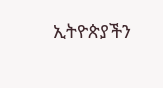ኢትዮጵያችን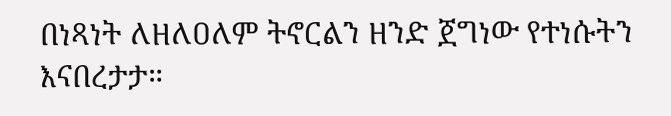በነጻነት ለዘለዐለም ትኖርልን ዘንድ ጀግነው የተነሱትን እናበረታታ።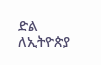ድል ለኢትዮጵያ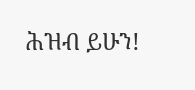ሕዝብ ይሁን!